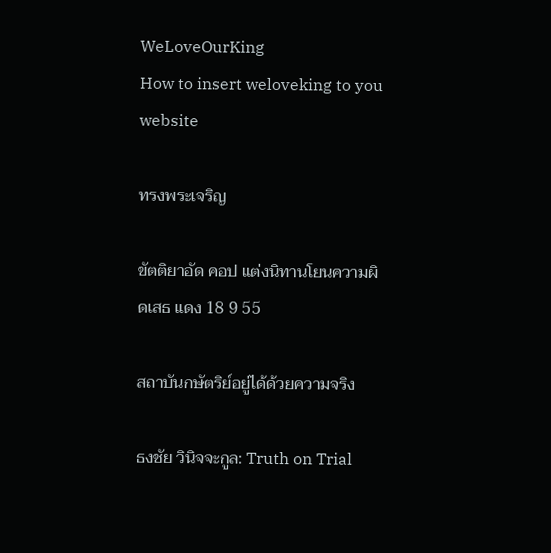WeLoveOurKing
How to insert weloveking to you website

ทรงพระเจริญ

ขัตติยาอัด คอป แต่งนิทานโยนความผิดเสธ แดง 18 9 55

สถาบันกษัตริย์อยู่ได้ด้วยความจริง

ธงชัย วินิจจะกูล: Truth on Trial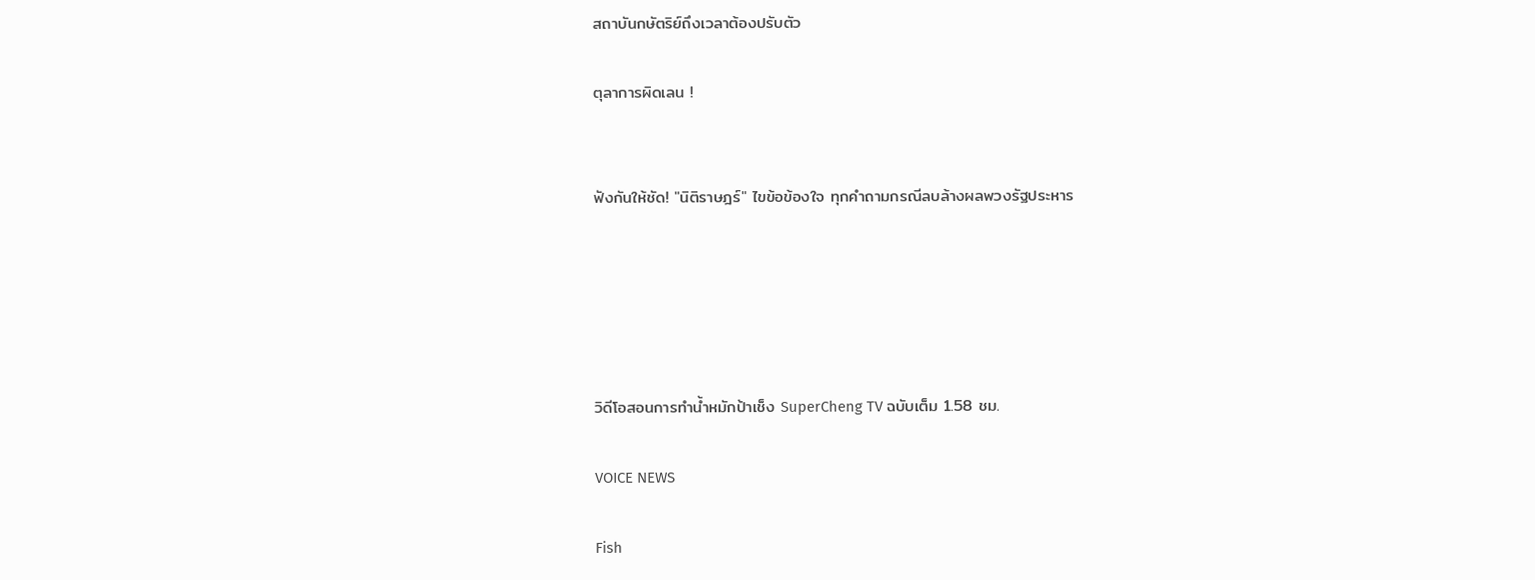สถาบันกษัตริย์ถึงเวลาต้องปรับตัว

ตุลาการผิดเลน !


ฟังกันให้ชัด! "นิติราษฎร์" ไขข้อข้องใจ ทุกคำถามกรณีลบล้างผลพวงรัฐประหาร





วิดีโอสอนการทำน้ำหมักป้าเช็ง SuperCheng TV ฉบับเต็ม 1.58 ชม.

VOICE NEWS

Fish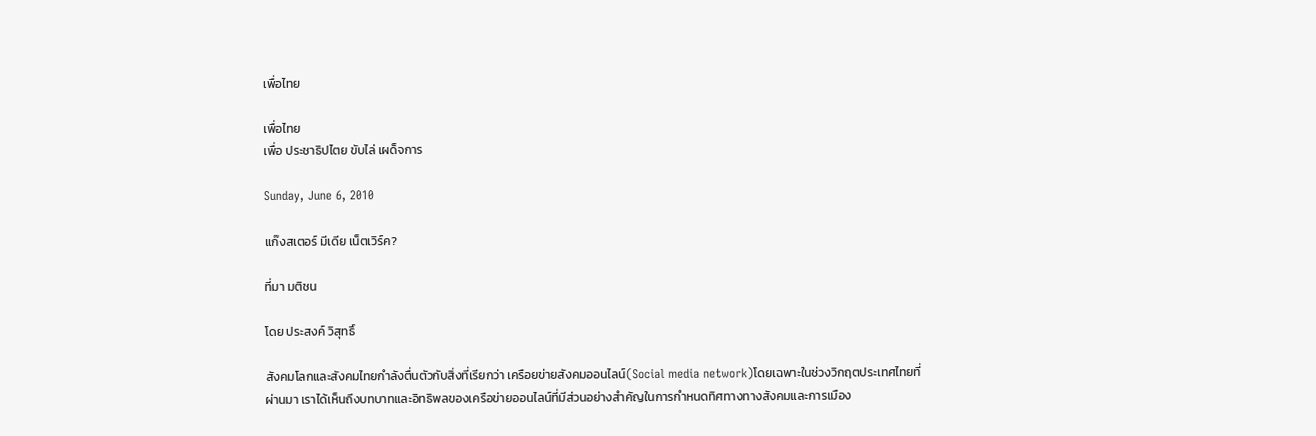เพื่อไทย

เพื่อไทย
เพื่อ ประชาธิปไตย ขับไล่ เผด็จการ

Sunday, June 6, 2010

แก๊งสเตอร์ มีเดีย เน็ตเวิร์ค?

ที่มา มติชน

โดย ประสงค์ วิสุทธิ์

สังคมโลกและสังคมไทยกำลังตื่นตัวกับสิ่งที่เรียกว่า เครือยข่ายสังคมออนไลน์(Social media network)โดยเฉพาะในช่วงวิกฤตประเทศไทยที่ผ่านมา เราได้เห็นถึงบทบาทและอิทธิพลของเครือข่ายออนไลน์ที่มีส่วนอย่างสำคัญในการกำหนดทิศทางทางสังคมและการเมือง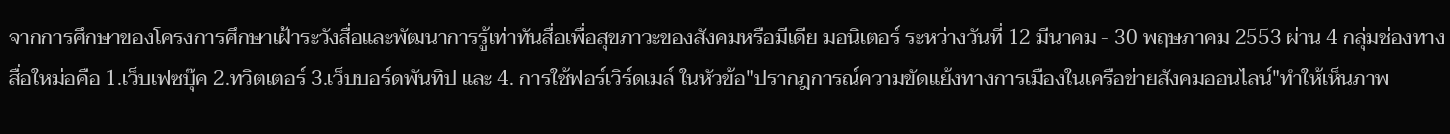จากการศึกษาของโครงการศึกษาเฝ้าระวังสื่อและพัฒนาการรู้เท่าทันสื่อเพื่อสุขภาวะของสังคมหรือมีเดีย มอนิเตอร์ ระหว่างวันที่ 12 มีนาคม - 30 พฤษภาคม 2553 ผ่าน 4 กลุ่มช่องทางสื่อใหม่อคือ 1.เว็บเฟซบุ๊ค 2.ทวิตเตอร์ 3.เว็บบอร์ดพันทิป และ 4. การใช้ฟอร์เวิร์ดเมล์ ในหัวข้อ"ปรากฎการณ์ความขัดแย้งทางการเมืองในเครือข่ายสังคมออนไลน์"ทำให้เห็นภาพ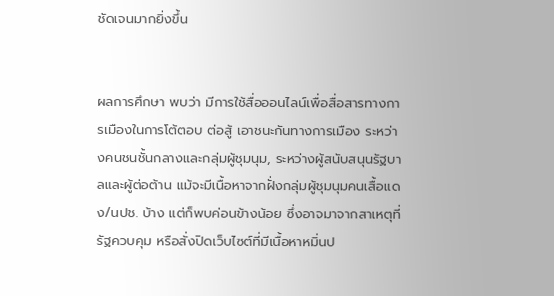ชัดเจนมากยิ่งขึ้น


ผลการศึกษา พบว่า มีการใช้สื่อออนไลน์เพื่อสื่อสารทางการเมืองในการโต้ตอบ ต่อสู้ เอาชนะกันทางการเมือง ระหว่างคนชนชั้นกลางและกลุ่มผู้ชุมนุม, ระหว่างผู้สนับสนุนรัฐบาลและผู้ต่อต้าน แม้จะมีเนื้อหาจากฝั่งกลุ่มผู้ชุมนุมคนเสื้อแดง/นปช. บ้าง แต่ก็พบค่อนข้างน้อย ซึ่งอาจมาจากสาเหตุที่รัฐควบคุม หรือสั่งปิดเว็บไซต์ที่มีเนื้อหาหมิ่นป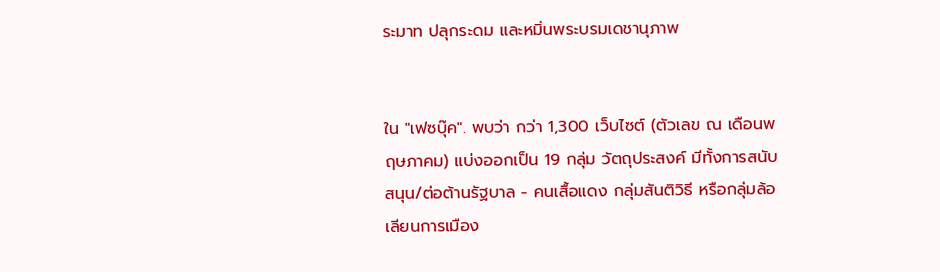ระมาท ปลุกระดม และหมิ่นพระบรมเดชานุภาพ


ใน "เฟซบุ๊ค". พบว่า กว่า 1,300 เว็บไซต์ (ตัวเลข ณ เดือนพฤษภาคม) แบ่งออกเป็น 19 กลุ่ม วัตถุประสงค์ มีทั้งการสนับสนุน/ต่อต้านรัฐบาล - คนเสื้อแดง กลุ่มสันติวิธี หรือกลุ่มล้อเลียนการเมือง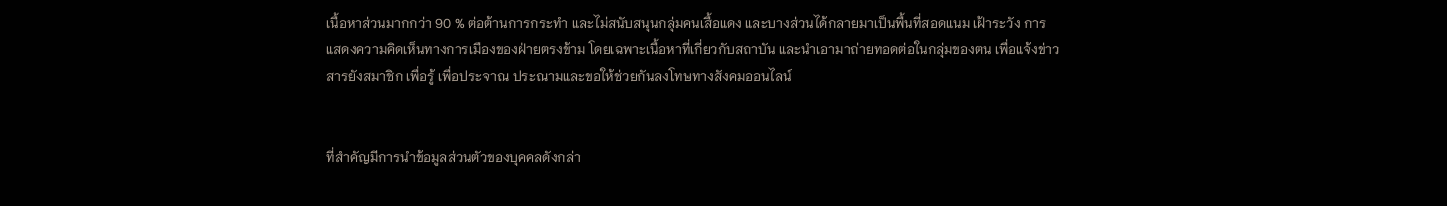เนื้อหาส่วนมากกว่า 90 % ต่อต้านการกระทำ และไม่สนับสนุนกลุ่มคนเสื้อแดง และบางส่วนได้กลายมาเป็นพื้นที่สอดแนม เฝ้าระวัง การแสดงความคิดเห็นทางการเมืองของฝ่ายตรงข้าม โดยเฉพาะเนื้อหาที่เกี่ยวกับสถาบัน และนำเอามาถ่ายทอดต่อในกลุ่มของตน เพื่อแจ้งข่าวสารยังสมาชิก เพื่อรู้ เพื่อประจาณ ประณามและขอให้ช่วยกันลงโทษทางสังคมออนไลน์


ที่สำคัญมีการนำข้อมูลส่วนตัวของบุคคลดังกล่า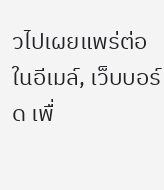วไปเผยแพร่ต่อในอีเมล์, เว็บบอร์ด เพื่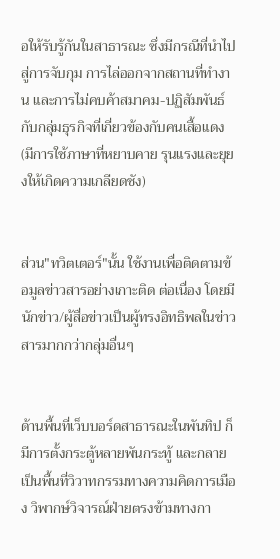อให้รับรู้กันในสาธารณะ ซึ่งมีกรณีที่นำไปสู่การจับกุม การไล่ออกจากสถานที่ทำงาน และการไม่คบค้าสมาคม-ปฏิสัมพันธ์กับกลุ่มธุรกิจที่เกี่ยวข้องกับคนเสื้อแดง(มีการใช้ภาษาที่หยาบคาย รุนแรงและยุยงให้เกิดความเกลียดชัง)


ส่วน"ทวิตเตอร์"นั้น ใช้งานเพื่อติดตามข้อมูลข่าวสารอย่างเกาะติด ต่อเนื่อง โดยมีนักข่าว/ผู้สื่อข่าวเป็นผู้ทรงอิทธิพลในข่าวสารมากกว่ากลุ่มอื่นๆ


ด้านพื้นที่เว็บบอร์ดสาธารณะในพันทิป ก็มีการตั้งกระตู้หลายพันกระทู้ และกลายเป็นพื้นที่วิวาทกรรมทางความคิดการเมือง วิพากษ์วิจารณ์ฝ่ายตรงข้ามทางกา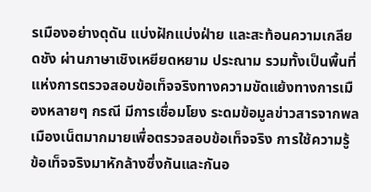รเมืองอย่างดุดัน แบ่งฝักแบ่งฝ่าย และสะท้อนความเกลียดชัง ผ่านภาษาเชิงเหยียดหยาม ประณาม รวมทั้งเป็นพื้นที่แห่งการตรวจสอบข้อเท็จจริงทางความขัดแย้งทางการเมืองหลายๆ กรณี มีการเชื่อมโยง ระดมข้อมูลข่าวสารจากพลเมืองเน็ตมากมายเพื่อตรวจสอบข้อเท็จจริง การใช้ความรู้ ข้อเท็จจริงมาหักล้างซึ่งกันและกันอ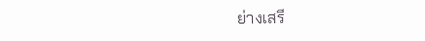ย่างเสรี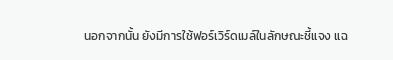นอกจากนั้น ยังมีการใช้ฟอร์เวิร์ดเมล์ในลักษณะชี้แจง แฉ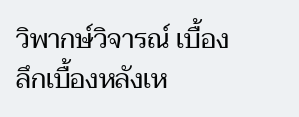วิพากษ์วิจารณ์ เบื้องลึกเบื้องหลังเห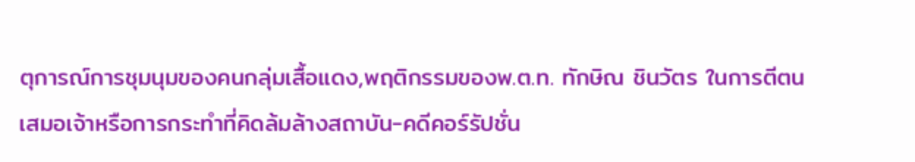ตุการณ์การชุมนุมของคนกลุ่มเสื้อแดง,พฤติกรรมของพ.ต.ท. ทักษิณ ชินวัตร ในการตีตนเสมอเจ้าหรือการกระทำที่คิดล้มล้างสถาบัน-คดีคอร์รัปชั่น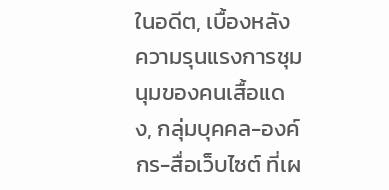ในอดีต, เบื้องหลังความรุนแรงการชุมนุมของคนเสื้อแดง, กลุ่มบุคคล-องค์กร-สื่อเว็บไซต์ ที่เผ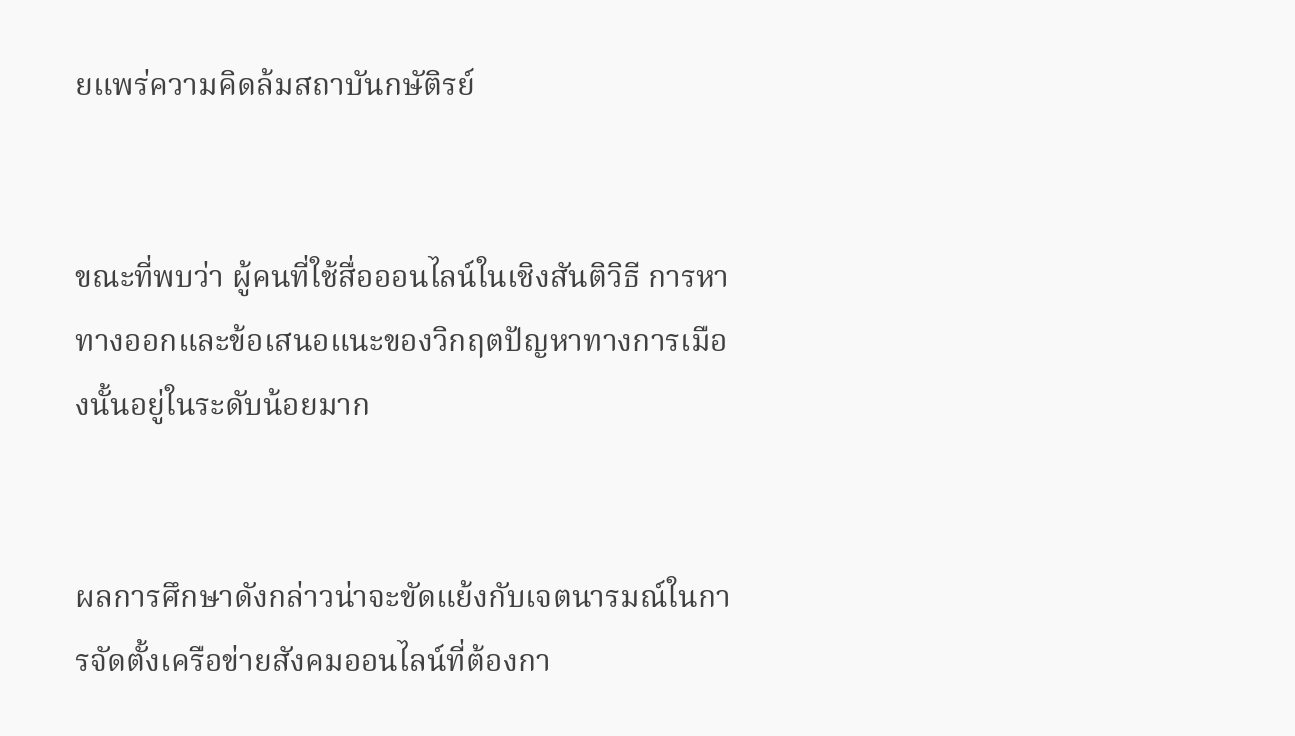ยแพร่ความคิดล้มสถาบันกษัติรย์


ขณะที่พบว่า ผู้คนที่ใช้สื่อออนไลน์ในเชิงสันติวิธี การหาทางออกและข้อเสนอแนะของวิกฤตปัญหาทางการเมืองนั้นอยู่ในระดับน้อยมาก


ผลการศึกษาดังกล่าวน่าจะขัดแย้งกับเจตนารมณ์ในการจัดตั้งเครือข่ายสังคมออนไลน์ที่ต้องกา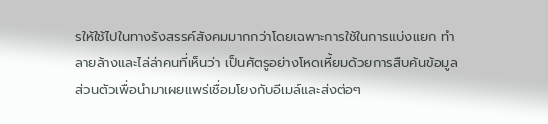รให้ใช้ไปในทางรังสรรค์สังคมมากกว่าโดยเฉพาะการใช้ในการแบ่งแยก ทำลายล้างและไล่ล่าคนที่เห็นว่า เป็นศัตรูอย่างโหดเหี้ยมด้วยการสืบค้นข้อมูลส่วนตัวเพื่อนำมาเผยแพร่เชื่อมโยงกับอีเมล์และส่งต่อๆ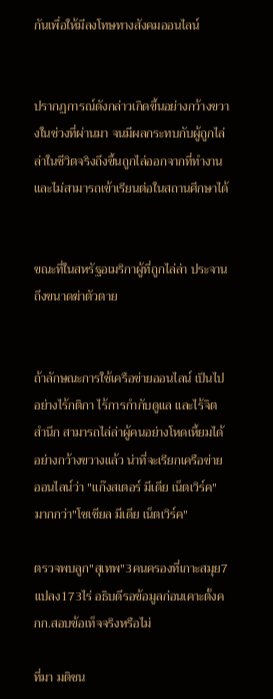กันเพื่อให้มีลงโทษทางสังคมออนไลน์


ปรากฏการณ์ดังกล่าวเกิดขึ้นอย่างกว้างขวางในช่วงที่ผ่านมา จนมีผลกระทบกับผู้ถูกไล่ล่าในชีวิตจริงถึงขึ้นถูกไล่ออกจากที่ทำงานและไม่สามารถเข้าเรียนต่อในสถานศึกษาได้


ขณะที่ในสหรัฐอเมริกาผู้ที่ถูกไล่ล่า ประจานถึงขนาดฆ่าตัวตาย


ถ้าลักษณะการใช้เครือข่ายออนไลน์ เป็นไปอย่างไร้กติกา ไร้การกำกับดูแล และไร้จิตสำนึก สามารถไล่ล่าผู้คนอย่างโหดเหี้ยมได้อย่างกว้างขวางแล้ว น่าที่จะเรียกเครือข่ายออนไลน์ว่า "แก๊งสเตอร์ มีเดีย เน็ตเวิร์ค" มากกว่า"โซเชียล มีเดีย เน็ตเวิร์ค"

ตรวจพบลูก"สุเทพ"3คนครองที่เกาะสมุย7แปลง173ไร่ อธิบดีรอข้อมูลก่อนเคาะตั้งคกก.สอบข้อเท็จจริงหรือไม่

ที่มา มติชน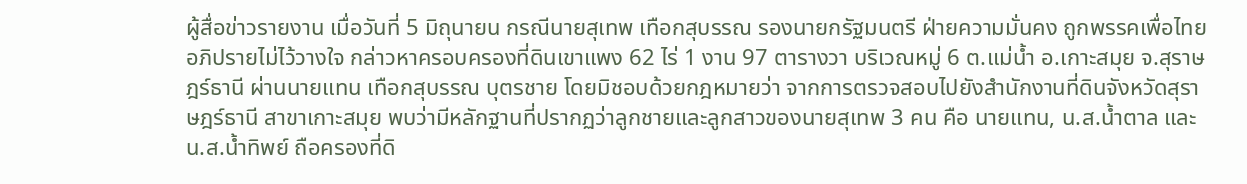ผู้สื่อข่าวรายงาน เมื่อวันที่ 5 มิถุนายน กรณีนายสุเทพ เทือกสุบรรณ รองนายกรัฐมนตรี ฝ่ายความมั่นคง ถูกพรรคเพื่อไทยอภิปรายไม่ไว้วางใจ กล่าวหาครอบครองที่ดินเขาแพง 62 ไร่ 1 งาน 97 ตารางวา บริเวณหมู่ 6 ต.แม่น้ำ อ.เกาะสมุย จ.สุราษฎร์ธานี ผ่านนายแทน เทือกสุบรรณ บุตรชาย โดยมิชอบด้วยกฎหมายว่า จากการตรวจสอบไปยังสำนักงานที่ดินจังหวัดสุราษฎร์ธานี สาขาเกาะสมุย พบว่ามีหลักฐานที่ปรากฏว่าลูกชายและลูกสาวของนายสุเทพ 3 คน คือ นายแทน, น.ส.น้ำตาล และ น.ส.น้ำทิพย์ ถือครองที่ดิ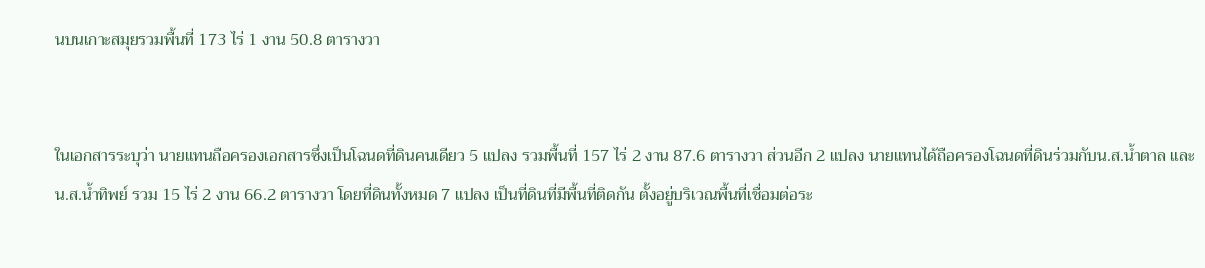นบนเกาะสมุยรวมพื้นที่ 173 ไร่ 1 งาน 50.8 ตารางวา


ในเอกสารระบุว่า นายแทนถือครองเอกสารซึ่งเป็นโฉนดที่ดินคนเดียว 5 แปลง รวมพื้นที่ 157 ไร่ 2 งาน 87.6 ตารางวา ส่วนอีก 2 แปลง นายแทนได้ถือครองโฉนดที่ดินร่วมกับน.ส.น้ำตาล และ น.ส.น้ำทิพย์ รวม 15 ไร่ 2 งาน 66.2 ตารางวา โดยที่ดินทั้งหมด 7 แปลง เป็นที่ดินที่มีพื้นที่ติดกัน ตั้งอยู่บริเวณพื้นที่เชื่อมต่อระ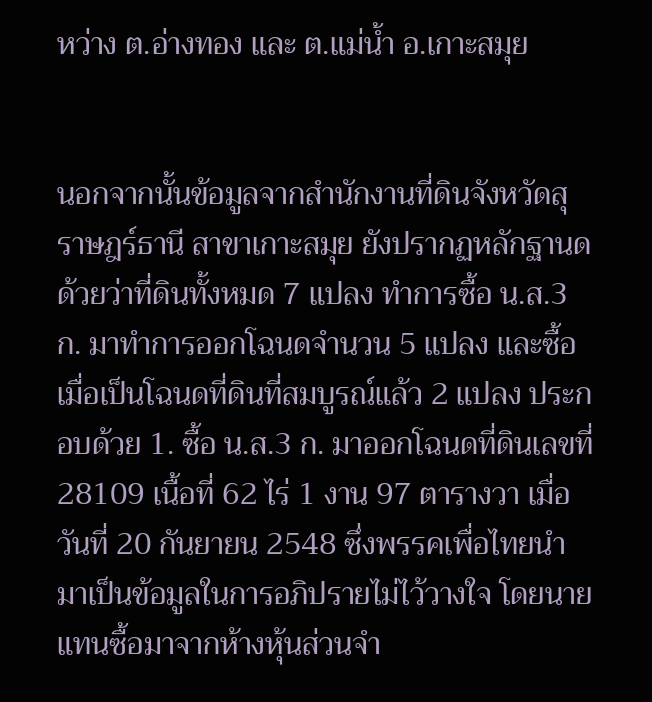หว่าง ต.อ่างทอง และ ต.แม่น้ำ อ.เกาะสมุย


นอกจากนั้นข้อมูลจากสำนักงานที่ดินจังหวัดสุราษฎร์ธานี สาขาเกาะสมุย ยังปรากฏหลักฐานดด้วยว่าที่ดินทั้งหมด 7 แปลง ทำการซื้อ น.ส.3 ก. มาทำการออกโฉนดจำนวน 5 แปลง และซื้อเมื่อเป็นโฉนดที่ดินที่สมบูรณ์แล้ว 2 แปลง ประกอบด้วย 1. ซื้อ น.ส.3 ก. มาออกโฉนดที่ดินเลขที่ 28109 เนื้อที่ 62 ไร่ 1 งาน 97 ตารางวา เมื่อวันที่ 20 กันยายน 2548 ซึ่งพรรคเพื่อไทยนำมาเป็นข้อมูลในการอภิปรายไม่ไว้วางใจ โดยนายแทนซื้อมาจากห้างหุ้นส่วนจำ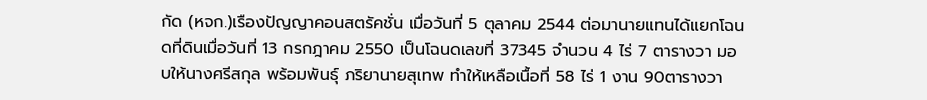กัด (หจก.)เรืองปัญญาคอนสตรัคชั่น เมื่อวันที่ 5 ตุลาคม 2544 ต่อมานายแทนได้แยกโฉนดที่ดินเมื่อวันที่ 13 กรกฎาคม 2550 เป็นโฉนดเลขที่ 37345 จำนวน 4 ไร่ 7 ตารางวา มอบให้นางศรีสกุล พร้อมพันธุ์ ภริยานายสุเทพ ทำให้เหลือเนื้อที่ 58 ไร่ 1 งาน 90ตารางวา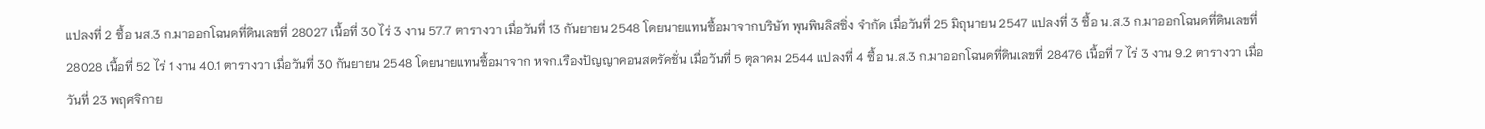แปลงที่ 2 ซื้อ นส.3 ก.มาออกโฉนดที่ดินเลขที่ 28027 เนื้อที่ 30 ไร่ 3 งาน 57.7 ตารางวา เมื่อวันที่ 13 กันยายน 2548 โดยนายแทนซื้อมาจากบริษัท พุนพินลิสซิ่ง จำกัด เมื่อวันที่ 25 มิถุนายน 2547 แปลงที่ 3 ซื้อ น.ส.3 ก.มาออกโฉนดที่ดินเลขที่ 28028 เนื้อที่ 52 ไร่ 1 งาน 40.1 ตารางวา เมื่อวันที่ 30 กันยายน 2548 โดยนายแทนซื้อมาจาก หจก.เรืองปัญญาคอนสตรัคชั่น เมื่อวันที่ 5 ตุลาคม 2544 แปลงที่ 4 ซื้อ น.ส.3 ก.มาออกโฉนดที่ดินเลขที่ 28476 เนื้อที่ 7 ไร่ 3 งาน 9.2 ตารางวา เมื่อวันที่ 23 พฤศจิกาย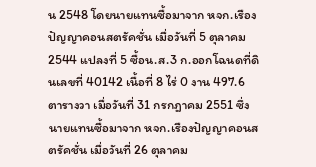น 2548 โดยนายแทนซื้อมาจาก หจก.เรืองปัญญาคอนสตรัคชั่น เมื่อวันที่ 5 ตุลาคม 2544 แปลงที่ 5 ซื้อน.ส.3 ก.ออกโฉนดที่ดินเลขที่ 40142 เนื้อที่ 8 ไร่ 0 งาน 497.6 ตารางวา เมื่อวันที่ 31 กรกฎาคม 2551 ซึ่งนายแทนซื้อมาจาก หจก.เรืองปัญญาคอนสตรัคชั่น เมื่อวันที่ 26 ตุลาคม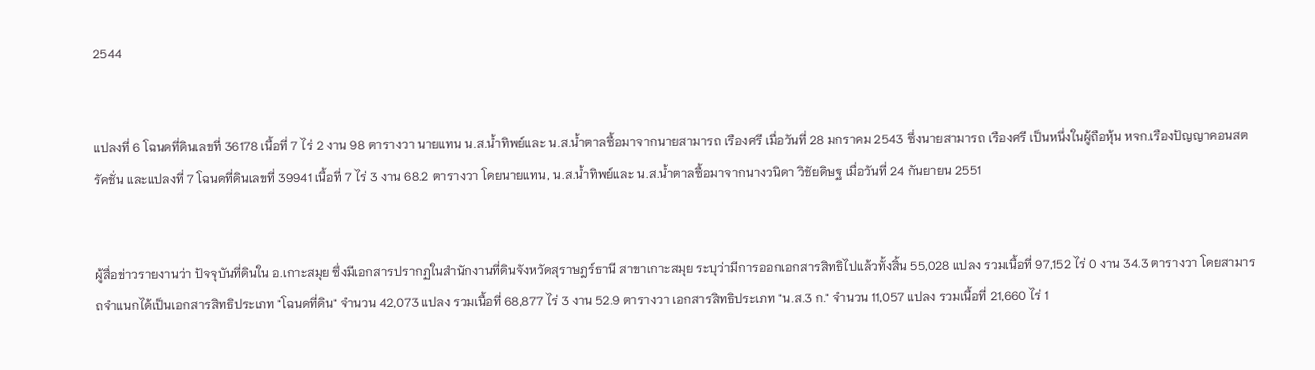2544


แปลงที่ 6 โฉนดที่ดินเลขที่ 36178 เนื้อที่ 7 ไร่ 2 งาน 98 ตารางวา นายแทน น.ส.น้ำทิพย์และ น.ส.น้ำตาลซื้อมาจากนายสามารถ เรืองศรี เมื่อวันที่ 28 มกราคม 2543 ซึ่งนายสามารถ เรืองศรี เป็นหนึ่งในผู้ถือหุ้น หจก.เรืองปัญญาคอนสตรัคชั่น และแปลงที่ 7 โฉนดที่ดินเลขที่ 39941 เนื้อที่ 7 ไร่ 3 งาน 68.2 ตารางวา โดยนายแทน, น.ส.น้ำทิพย์และ น.ส.น้ำตาลซื้อมาจากนางวนิดา วิชัยดิษฐ เมื่อวันที่ 24 กันยายน 2551


ผู้สื่อข่าวรายงานว่า ปัจจุบันที่ดินใน อ.เกาะสมุย ซึ่งมีเอกสารปรากฏในสำนักงานที่ดินจังหวัดสุราษฎร์ธานี สาขาเกาะสมุย ระบุว่ามีการออกเอกสารสิทธิไปแล้วทั้งสิ้น 55,028 แปลง รวมเนื้อที่ 97,152 ไร่ 0 งาน 34.3 ตารางวา โดยสามารถจำแนกได้เป็นเอกสารสิทธิประเภท "โฉนดที่ดิน" จำนวน 42,073 แปลง รวมเนื้อที่ 68,877 ไร่ 3 งาน 52.9 ตารางวา เอกสารสิทธิประเภท "น.ส.3 ก." จำนวน 11,057 แปลง รวมเนื้อที่ 21,660 ไร่ 1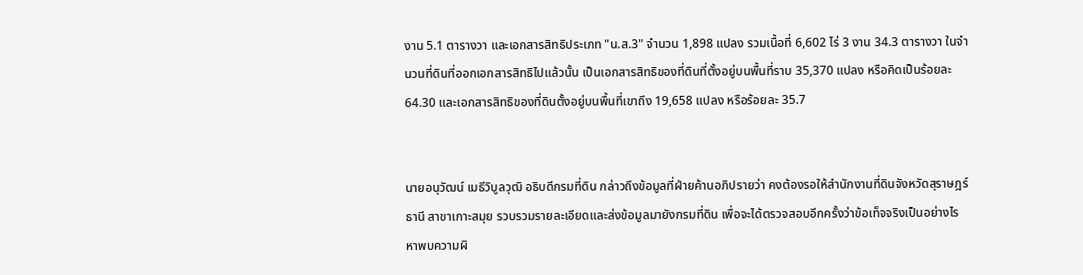งาน 5.1 ตารางวา และเอกสารสิทธิประเภท "น.ส.3" จำนวน 1,898 แปลง รวมเนื้อที่ 6,602 ไร่ 3 งาน 34.3 ตารางวา ในจำนวนที่ดินที่ออกเอกสารสิทธิไปแล้วนั้น เป็นเอกสารสิทธิของที่ดินที่ตั้งอยู่บนพื้นที่ราบ 35,370 แปลง หรือคิดเป็นร้อยละ 64.30 และเอกสารสิทธิของที่ดินตั้งอยู่บนพื้นที่เขาถึง 19,658 แปลง หรือร้อยละ 35.7


นายอนุวัฒน์ เมธีวิบูลวุฒิ อธิบดีกรมที่ดิน กล่าวถึงข้อมูลที่ฝ่ายค้านอภิปรายว่า คงต้องรอให้สำนักงานที่ดินจังหวัดสุราษฎร์ธานี สาขาเกาะสมุย รวบรวมรายละเอียดและส่งข้อมูลมายังกรมที่ดิน เพื่อจะได้ตรวจสอบอีกครั้งว่าข้อเท็จจริงเป็นอย่างไร หาพบความผิ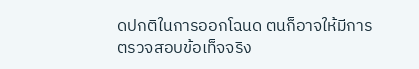ดปกติในการออกโฉนด ตนก็อาจให้มีการตรวจสอบข้อเท็จจริง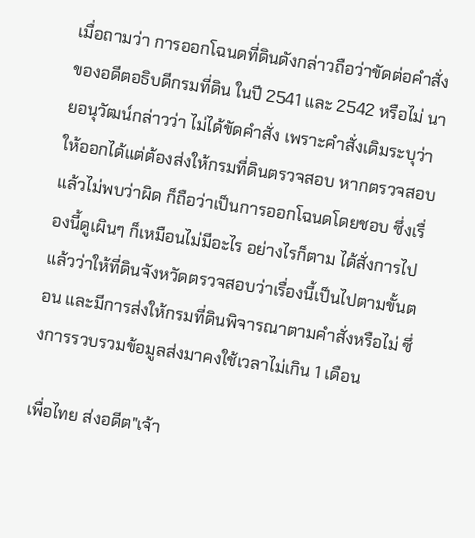เมื่อถามว่า การออกโฉนดที่ดินดังกล่าวถือว่าขัดต่อคำสั่งของอดีตอธิบดีกรมที่ดิน ในปี 2541 และ 2542 หรือไม่ นายอนุวัฒน์กล่าวว่า ไม่ได้ขัดคำสั่ง เพราะคำสั่งเดิมระบุว่าให้ออกได้แต่ต้องส่งให้กรมที่ดินตรวจสอบ หากตรวจสอบแล้วไม่พบว่าผิด ก็ถือว่าเป็นการออกโฉนดโดยชอบ ซึ่งเรื่องนี้ดูเผินๆ ก็เหมือนไม่มีอะไร อย่างไรก็ตาม ได้สั่งการไปแล้วว่าให้ที่ดินจังหวัดตรวจสอบว่าเรื่องนี้เป็นไปตามขั้นตอน และมีการส่งให้กรมที่ดินพิจารณาตามคำสั่งหรือไม่ ซึ่งการรวบรวมข้อมูลส่งมาคงใช้เวลาไม่เกิน 1 เดือน

เพื่อไทย ส่งอดีต"เจ้า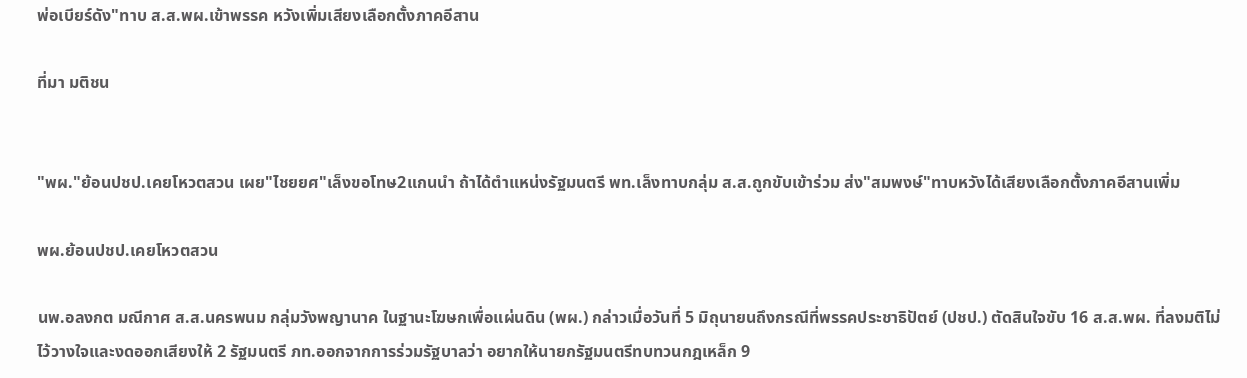พ่อเบียร์ดัง"ทาบ ส.ส.พผ.เข้าพรรค หวังเพิ่มเสียงเลือกตั้งภาคอีสาน

ที่มา มติชน


"พผ."ย้อนปชป.เคยโหวตสวน เผย"ไชยยศ"เล็งขอโทษ2แกนนำ ถ้าได้ตำแหน่งรัฐมนตรี พท.เล็งทาบกลุ่ม ส.ส.ถูกขับเข้าร่วม ส่ง"สมพงษ์"ทาบหวังได้เสียงเลือกตั้งภาคอีสานเพิ่ม

พผ.ย้อนปชป.เคยโหวตสวน

นพ.อลงกต มณีกาศ ส.ส.นครพนม กลุ่มวังพญานาค ในฐานะโฆษกเพื่อแผ่นดิน (พผ.) กล่าวเมื่อวันที่ 5 มิถุนายนถึงกรณีที่พรรคประชาธิปัตย์ (ปชป.) ตัดสินใจขับ 16 ส.ส.พผ. ที่ลงมติไม่ไว้วางใจและงดออกเสียงให้ 2 รัฐมนตรี ภท.ออกจากการร่วมรัฐบาลว่า อยากให้นายกรัฐมนตรีทบทวนกฎเหล็ก 9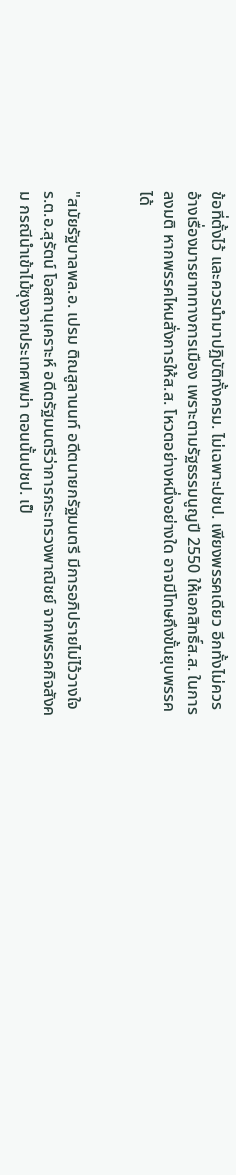ข้อที่ตั้งไว้ และควรนำมาปฏิบัติทั้งครม. ไม่เฉพาะปชป. เพียงพรรคเดียว อีกทั้งไม่ควรอ้างเรื่องมารยาททางการเมือง เพราะตามรัฐธรรมนูญปี 2550 ให้เอกสิทธิ์ส.ส. ในการลงมติ หากพรรคไหนสั่งการให้ส.ส. โหวตอย่างหนึ่งอย่างใด อาจมีโทษถึงขั้นยุบพรรคได้


"สมัยรัฐบาลพล.อ. เปรม ติณสูลานนท์ อดีตนายกรัฐมนตรี มีการอภิปรายไม่ไว้วางใจ ร.ต.อ.สุรัตน์ โอสถานุเคราะห์ อดีตรัฐมนตรีว่าการกระทรวงพาณิชย์ จากพรรคกิจสังคม กรณีนำเข้าไม้ซุงจากประเทศพม่า ตอนนั้นปชป. เป็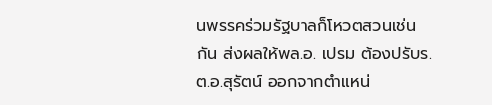นพรรคร่วมรัฐบาลก็โหวตสวนเช่นกัน ส่งผลให้พล.อ. เปรม ต้องปรับร.ต.อ.สุรัตน์ ออกจากตำแหน่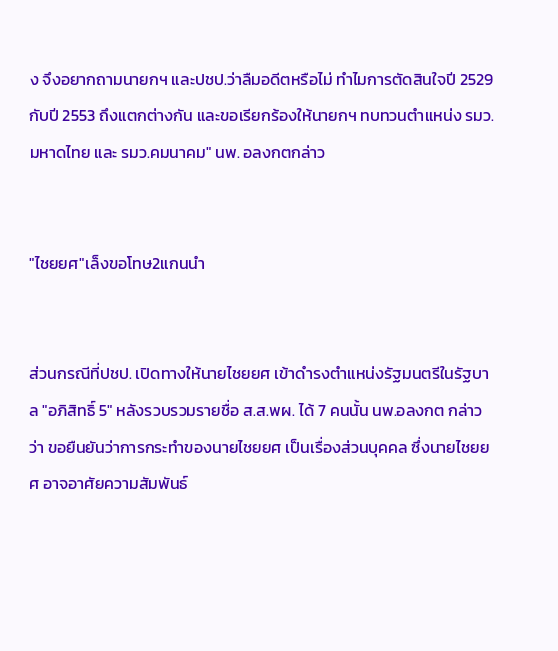ง จึงอยากถามนายกฯ และปชป.ว่าลืมอดีตหรือไม่ ทำไมการตัดสินใจปี 2529 กับปี 2553 ถึงแตกต่างกัน และขอเรียกร้องให้นายกฯ ทบทวนตำแหน่ง รมว.มหาดไทย และ รมว.คมนาคม" นพ. อลงกตกล่าว


"ไชยยศ"เล็งขอโทษ2แกนนำ


ส่วนกรณีที่ปชป. เปิดทางให้นายไชยยศ เข้าดำรงตำแหน่งรัฐมนตรีในรัฐบาล "อภิสิทธิ์ 5" หลังรวบรวมรายชื่อ ส.ส.พผ. ได้ 7 คนนั้น นพ.อลงกต กล่าวว่า ขอยืนยันว่าการกระทำของนายไชยยศ เป็นเรื่องส่วนบุคคล ซึ่งนายไชยยศ อาจอาศัยความสัมพันธ์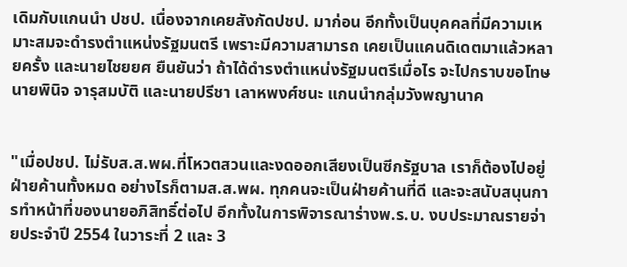เดิมกับแกนนำ ปชป. เนื่องจากเคยสังกัดปชป. มาก่อน อีกทั้งเป็นบุคคลที่มีความเหมาะสมจะดำรงตำแหน่งรัฐมนตรี เพราะมีความสามารถ เคยเป็นแคนดิเดตมาแล้วหลายครั้ง และนายไชยยศ ยืนยันว่า ถ้าได้ดำรงตำแหน่งรัฐมนตรีเมื่อไร จะไปกราบขอโทษนายพินิจ จารุสมบัติ และนายปรีชา เลาหพงศ์ชนะ แกนนำกลุ่มวังพญานาค


"เมื่อปชป. ไม่รับส.ส.พผ.ที่โหวตสวนและงดออกเสียงเป็นซีกรัฐบาล เราก็ต้องไปอยู่ฝ่ายค้านทั้งหมด อย่างไรก็ตามส.ส.พผ. ทุกคนจะเป็นฝ่ายค้านที่ดี และจะสนับสนุนการทำหน้าที่ของนายอภิสิทธิ์ต่อไป อีกทั้งในการพิจารณาร่างพ.ร.บ. งบประมาณรายจ่ายประจำปี 2554 ในวาระที่ 2 และ 3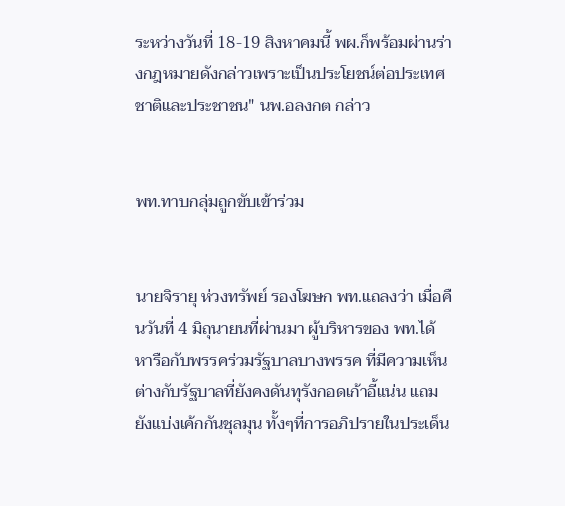ระหว่างวันที่ 18-19 สิงหาคมนี้ พผ.ก็พร้อมผ่านร่างกฎหมายดังกล่าวเพราะเป็นประโยชน์ต่อประเทศชาติและประชาชน" นพ.อลงกต กล่าว


พท.ทาบกลุ่มถูกขับเข้าร่วม


นายจิรายุ ห่วงทรัพย์ รองโฆษก พท.แถลงว่า เมื่อคืนวันที่ 4 มิถุนายนที่ผ่านมา ผู้บริหารของ พท.ได้หารือกับพรรคร่วมรัฐบาลบางพรรค ที่มีความเห็นต่างกับรัฐบาลที่ยังคงดันทุรังกอดเก้าอี้แน่น แถมยังแบ่งเค้กกันชุลมุน ทั้งๆที่การอภิปรายในประเด็น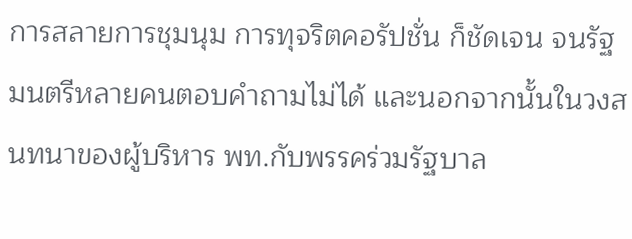การสลายการชุมนุม การทุจริตคอรัปชั่น ก็ชัดเจน จนรัฐมนตรีหลายคนตอบคำถามไม่ได้ และนอกจากนั้นในวงสนทนาของผู้บริหาร พท.กับพรรคร่วมรัฐบาล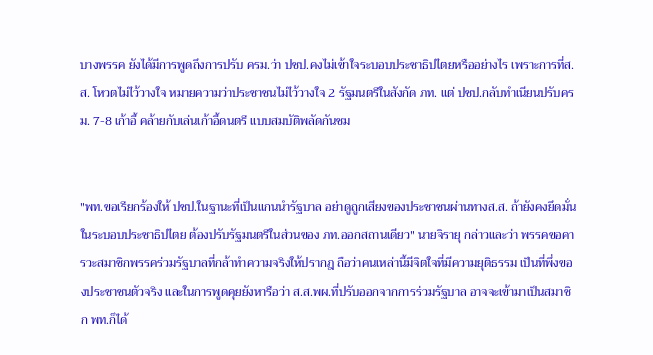บางพรรค ยังได้มีการพูดถึงการปรับ ครม.ว่า ปชป.คงไม่เข้าใจระบอบประชาธิปไตยหรืออย่างไร เพราะการที่ส.ส. โหวตไม่ไว้วางใจ หมายความว่าประชาชนไม่ไว้วางใจ 2 รัฐมนตรีในสังกัด ภท. แต่ ปชป.กลับทำเนียนปรับครม. 7-8 เก้าอี้ คล้ายกับเล่นเก้าอี้ดนตรี แบบสมบัติพลัดกันชม


"พท.ขอเรียกร้องให้ ปชป.ในฐานะที่เป็นแกนนำรัฐบาล อย่าดูถูกเสียงของประชาชนผ่านทางส.ส. ถ้ายังคงยึดมั่นในระบอบประชาธิปไตย ต้องปรับรัฐมนตรีในส่วนของ ภท.ออกสถานเดียว" นายจิรายุ กล่าวและว่า พรรคขอคารวะสมาชิกพรรคร่วมรัฐบาลที่กล้าทำความจริงให้ปรากฎ ถือว่าคนเหล่านี้มีจิตใจที่มีความยุติธรรม เป็นที่พึ่งของประชาชนตัวจริง และในการพูดคุยยังหารือว่า ส.ส.พผ.ที่ปรับออกจากการร่วมรัฐบาล อาจจะเข้ามาเป็นสมาชิก พท.ก็ได้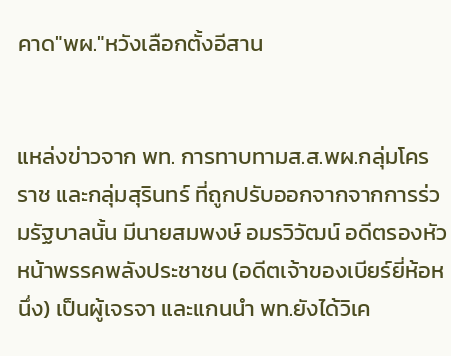คาด"พผ."หวังเลือกตั้งอีสาน


แหล่งข่าวจาก พท. การทาบทามส.ส.พผ.กลุ่มโครราช และกลุ่มสุรินทร์ ที่ถูกปรับออกจากจากการร่วมรัฐบาลนั้น มีนายสมพงษ์ อมรวิวัฒน์ อดีตรองหัวหน้าพรรคพลังประชาชน (อดีตเจ้าของเบียร์ยี่ห้อหนึ่ง) เป็นผู้เจรจา และแกนนำ พท.ยังได้วิเค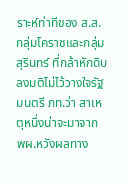ราะห์ท่าทีของ ส.ส.กลุ่มโคราชและกลุ่มสุรินทร์ ที่กล้าหักดิบลงมติไม่ไว้วางใจรัฐมนตรี ภท.ว่า สาเหตุหนึ่งน่าจะมาจาก พผ.หวังผลทาง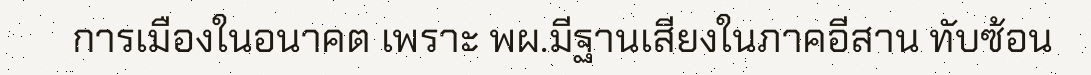การเมืองในอนาคต เพราะ พผ.มีฐานเสียงในภาคอีสาน ทับซ้อน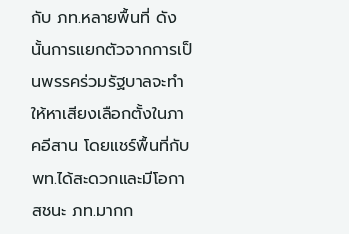กับ ภท.หลายพื้นที่ ดังนั้นการแยกตัวจากการเป็นพรรคร่วมรัฐบาลจะทำให้หาเสียงเลือกตั้งในภาคอีสาน โดยแชร์พื้นที่กับ พท.ได้สะดวกและมีโอกาสชนะ ภท.มากก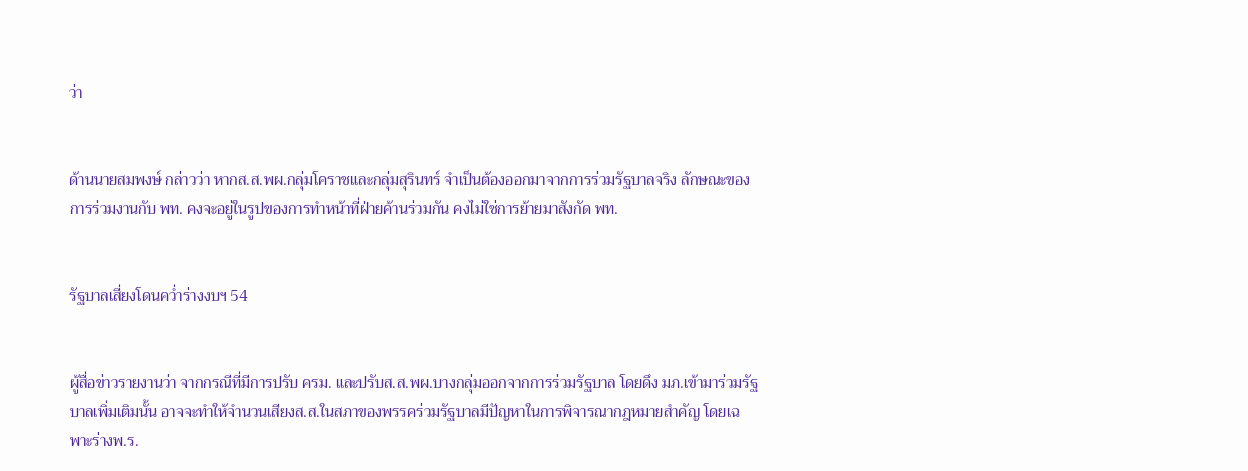ว่า


ด้านนายสมพงษ์ กล่าวว่า หากส.ส.พผ.กลุ่มโคราชและกลุ่มสุรินทร์ จำเป็นต้องออกมาจากการร่วมรัฐบาลจริง ลักษณะของการร่วมงานกับ พท. คงจะอยู่ในรูปของการทำหน้าที่ฝ่ายค้านร่วมกัน คงไม่ใช่การย้ายมาสังกัด พท.


รัฐบาลเสี่ยงโดนคว่ำร่างงบฯ 54


ผู้สื่อข่าวรายงานว่า จากกรณีที่มีการปรับ ครม. และปรับส.ส.พผ.บางกลุ่มออกจากการร่วมรัฐบาล โดยดึง มภ.เข้ามาร่วมรัฐบาลเพิ่มเติมนั้น อาจจะทำให้จำนวนเสียงส.ส.ในสภาของพรรคร่วมรัฐบาลมีปัญหาในการพิจารณากฎหมายสำคัญ โดยเฉพาะร่างพ.ร.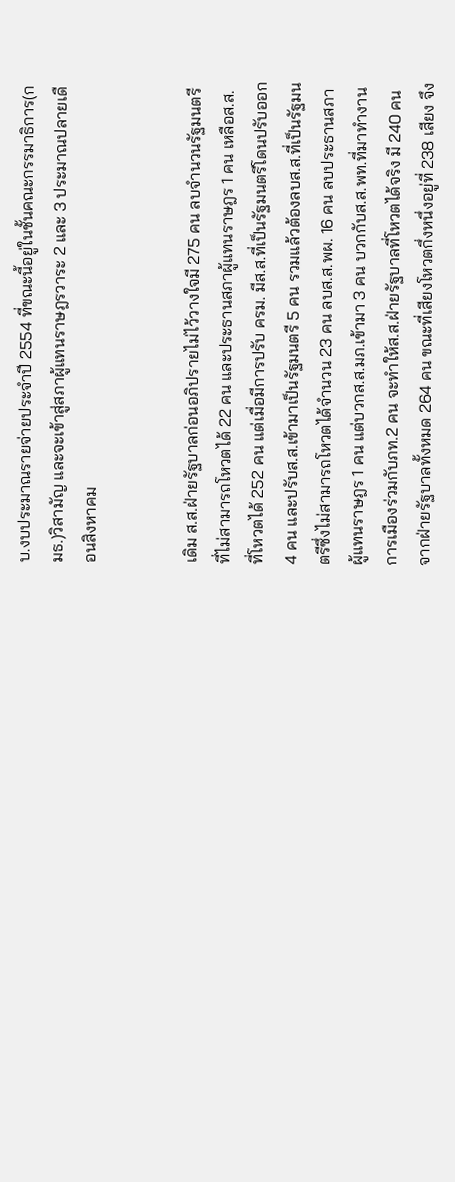บ.งบประมาณรายจ่ายประจำปี 2554 ที่ขณะนี้อยู่ในชั้นคณะกรรมาธิการ(กมธ.)วิสามัญ และจะเข้าสู่สภาผู้แทนราษฎรวาระ 2 และ 3 ประมาณปลายเดือนสิงหาคม


เดิม ส.ส.ฝ่ายรัฐบาลก่อนอภิปรายไม่ไว้วางใจมี 275 คน ลบจำนวนรัฐมนตรีที่ไม่สามารถโหวตได้ 22 คน และประธานสภาผู้แทนราษฎร 1 คน เหลือส.ส.ที่โหวตได้ 252 คน แต่เมื่อมีการปรับ ครม. มีส.ส.ที่เป็นรัฐมนตรีโดนปรับออก 4 คน และปรับส.ส.เข้ามาเป็นรัฐมนตรี 5 คน รวมแล้วต้องลบส.ส.ที่เป็นรัฐมนตรีซึ่งไม่สามารถโหวตได้จำนวน 23 คน ลบส.ส.พผ. 16 คน ลบประธานสภาผู้แทนราษฎร 1 คน แต่บวกส.ส.มภ.เข้ามา 3 คน บวกกับส.ส.พท.ที่มาทำงานการเมืองร่วมกับภท.2 คน จะทำให้ส.ส.ฝ่ายรัฐบาลที่โหวตได้จริง มี 240 คน จากฝ่ายรัฐบาลทั้งหมด 264 คน ขณะที่เสียงโหวตกึ่งหนึ่งอยู่ที่ 238 เสียง จึง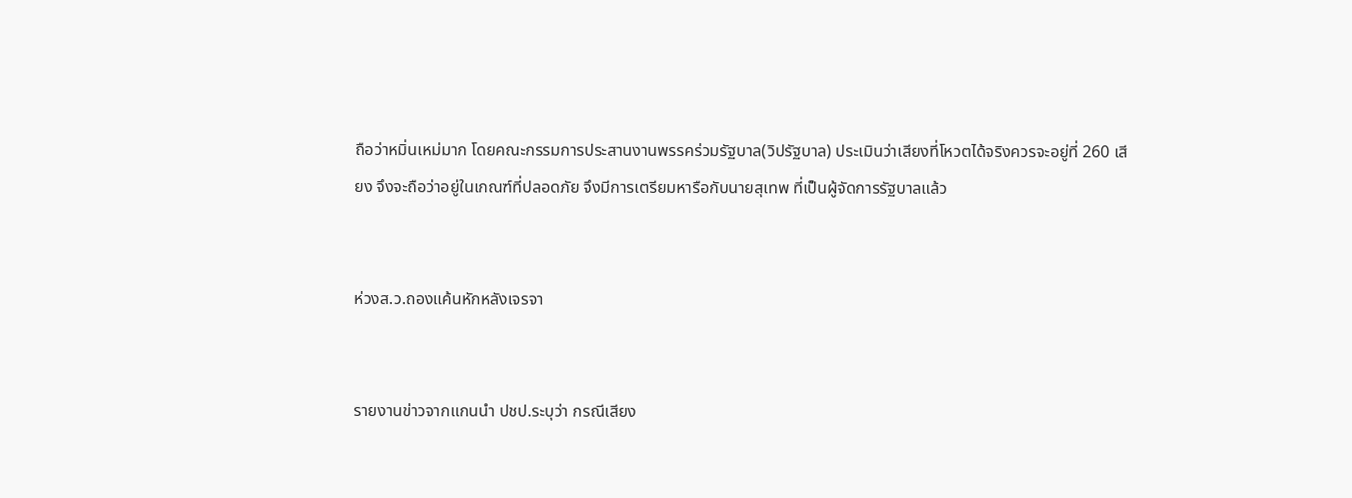ถือว่าหมิ่นเหม่มาก โดยคณะกรรมการประสานงานพรรคร่วมรัฐบาล(วิปรัฐบาล) ประเมินว่าเสียงที่โหวตได้จริงควรจะอยู่ที่ 260 เสียง จึงจะถือว่าอยู่ในเกณฑ์ที่ปลอดภัย จึงมีการเตรียมหารือกับนายสุเทพ ที่เป็นผู้จัดการรัฐบาลแล้ว


ห่วงส.ว.ถองแค้นหักหลังเจรจา


รายงานข่าวจากแกนนำ ปชป.ระบุว่า กรณีเสียง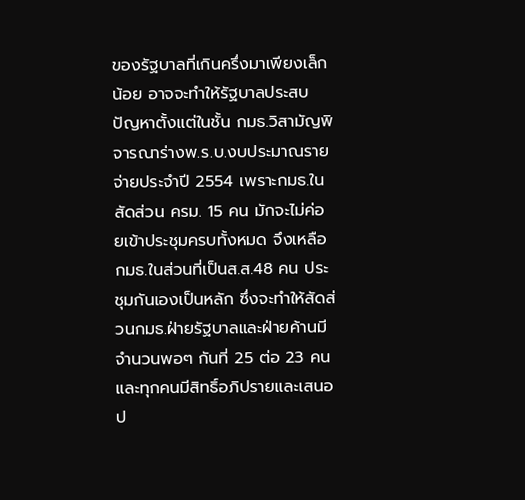ของรัฐบาลที่เกินครึ่งมาเพียงเล็กน้อย อาจจะทำให้รัฐบาลประสบปัญหาตั้งแต่ในชั้น กมธ.วิสามัญพิจารณาร่างพ.ร.บ.งบประมาณรายจ่ายประจำปี 2554 เพราะกมธ.ในสัดส่วน ครม. 15 คน มักจะไม่ค่อยเข้าประชุมครบทั้งหมด จึงเหลือ กมธ.ในส่วนที่เป็นส.ส.48 คน ประชุมกันเองเป็นหลัก ซึ่งจะทำให้สัดส่วนกมธ.ฝ่ายรัฐบาลและฝ่ายค้านมีจำนวนพอๆ กันที่ 25 ต่อ 23 คน และทุกคนมีสิทธิ์อภิปรายและเสนอป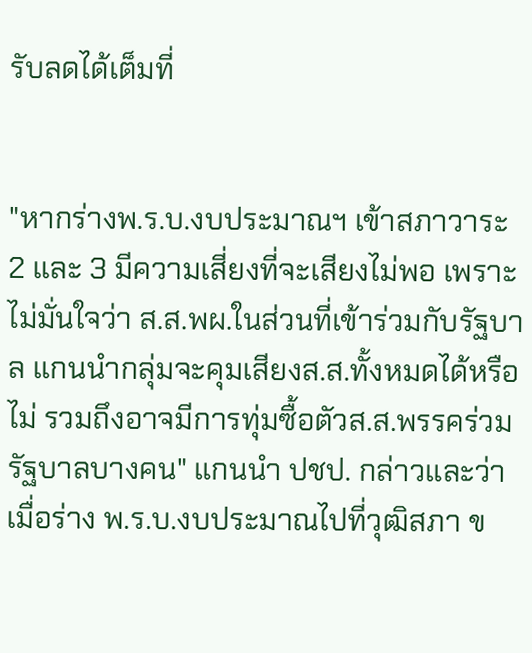รับลดได้เต็มที่


"หากร่างพ.ร.บ.งบประมาณฯ เข้าสภาวาระ 2 และ 3 มีความเสี่ยงที่จะเสียงไม่พอ เพราะไม่มั่นใจว่า ส.ส.พผ.ในส่วนที่เข้าร่วมกับรัฐบาล แกนนำกลุ่มจะคุมเสียงส.ส.ทั้งหมดได้หรือไม่ รวมถึงอาจมีการทุ่มซื้อตัวส.ส.พรรคร่วมรัฐบาลบางคน" แกนนำ ปชป. กล่าวและว่า เมื่อร่าง พ.ร.บ.งบประมาณไปที่วุฒิสภา ข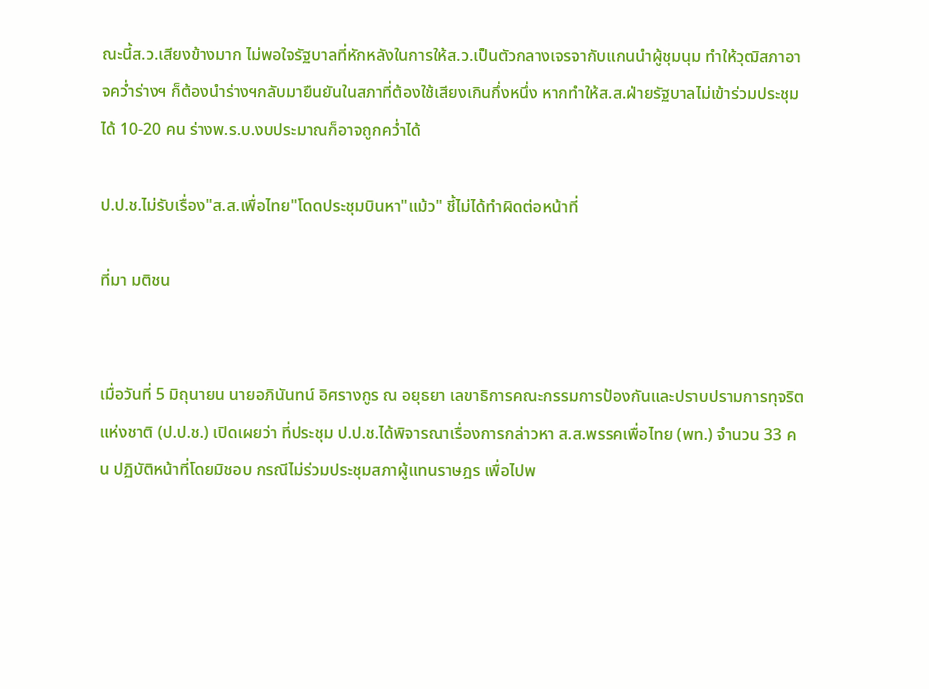ณะนี้ส.ว.เสียงข้างมาก ไม่พอใจรัฐบาลที่หักหลังในการให้ส.ว.เป็นตัวกลางเจรจากับแกนนำผู้ชุมนุม ทำให้วุฒิสภาอาจคว่ำร่างฯ ก็ต้องนำร่างฯกลับมายืนยันในสภาที่ต้องใช้เสียงเกินกึ่งหนึ่ง หากทำให้ส.ส.ฝ่ายรัฐบาลไม่เข้าร่วมประชุมได้ 10-20 คน ร่างพ.ร.บ.งบประมาณก็อาจถูกคว่ำได้

ป.ป.ช.ไม่รับเรื่อง"ส.ส.เพื่อไทย"โดดประชุมบินหา"แม้ว" ชี้ไม่ได้ทำผิดต่อหน้าที่

ที่มา มติชน


เมื่อวันที่ 5 มิถุนายน นายอภินันทน์ อิศรางกูร ณ อยุธยา เลขาธิการคณะกรรมการป้องกันและปราบปรามการทุจริตแห่งชาติ (ป.ป.ช.) เปิดเผยว่า ที่ประชุม ป.ป.ช.ได้พิจารณาเรื่องการกล่าวหา ส.ส.พรรคเพื่อไทย (พท.) จำนวน 33 คน ปฏิบัติหน้าที่โดยมิชอบ กรณีไม่ร่วมประชุมสภาผู้แทนราษฎร เพื่อไปพ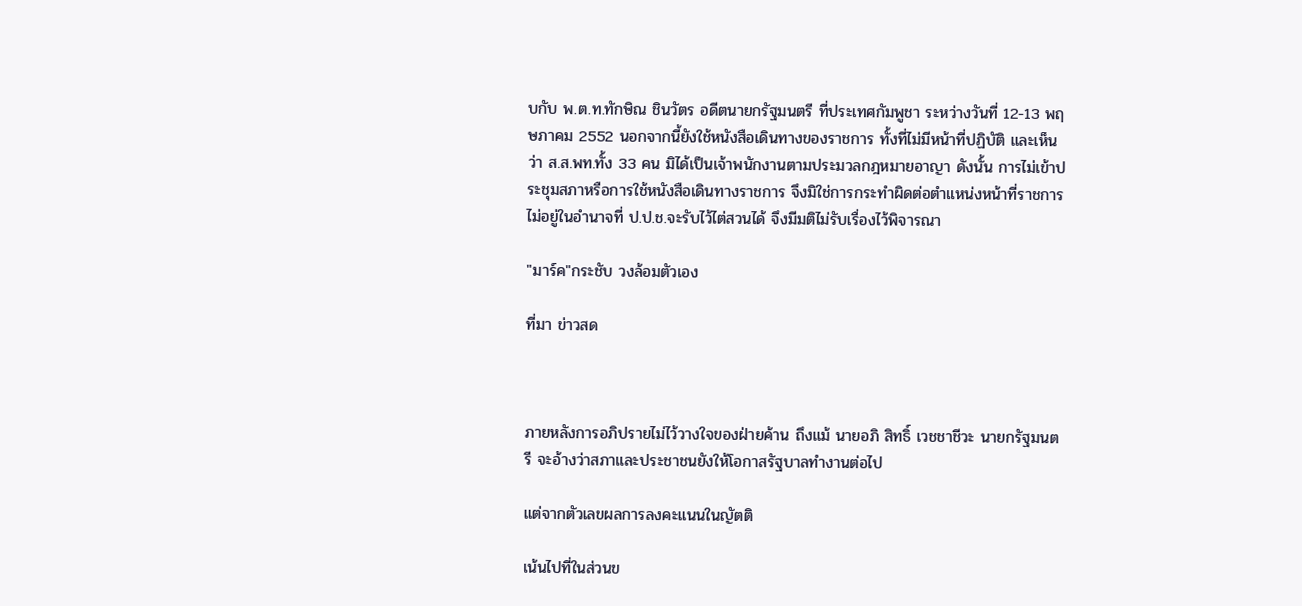บกับ พ.ต.ท.ทักษิณ ชินวัตร อดีตนายกรัฐมนตรี ที่ประเทศกัมพูชา ระหว่างวันที่ 12-13 พฤษภาคม 2552 นอกจากนี้ยังใช้หนังสือเดินทางของราชการ ทั้งที่ไม่มีหน้าที่ปฏิบัติ และเห็นว่า ส.ส.พท.ทั้ง 33 คน มิได้เป็นเจ้าพนักงานตามประมวลกฎหมายอาญา ดังนั้น การไม่เข้าประชุมสภาหรือการใช้หนังสือเดินทางราชการ จึงมิใช่การกระทำผิดต่อตำแหน่งหน้าที่ราชการ ไม่อยู่ในอำนาจที่ ป.ป.ช.จะรับไว้ไต่สวนได้ จึงมีมติไม่รับเรื่องไว้พิจารณา

"มาร์ค"กระชับ วงล้อมตัวเอง

ที่มา ข่าวสด



ภายหลังการอภิปรายไม่ไว้วางใจของฝ่ายค้าน ถึงแม้ นายอภิ สิทธิ์ เวชชาชีวะ นายกรัฐมนตรี จะอ้างว่าสภาและประชาชนยังให้โอกาสรัฐบาลทำงานต่อไป

แต่จากตัวเลขผลการลงคะแนนในญัตติ

เน้นไปที่ในส่วนข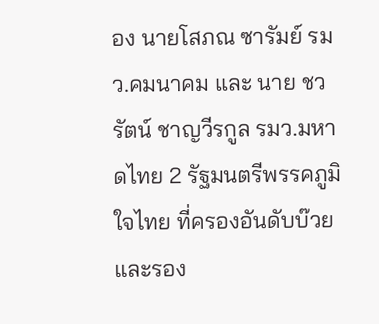อง นายโสภณ ซารัมย์ รมว.คมนาคม และ นาย ชวรัตน์ ชาญวีรกูล รมว.มหาดไทย 2 รัฐมนตรีพรรคภูมิใจไทย ที่ครองอันดับบ๊วยและรอง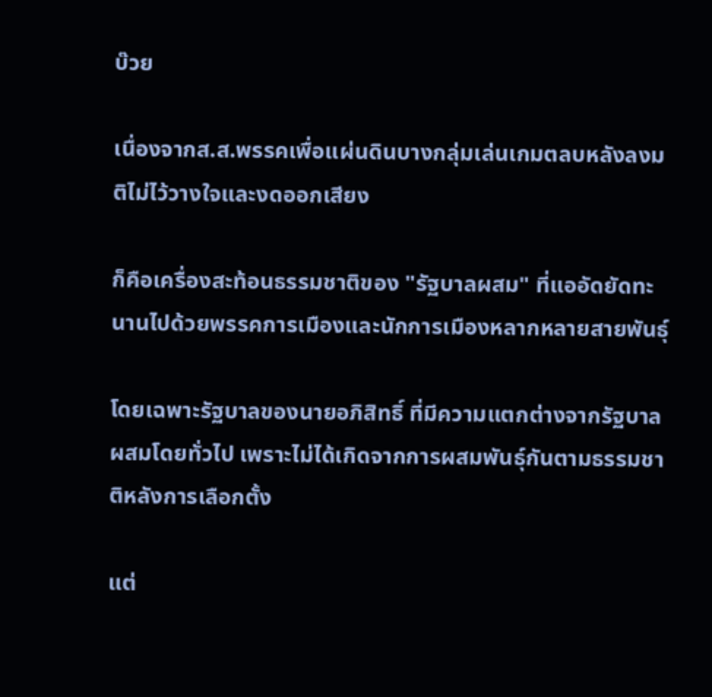บ๊วย

เนื่องจากส.ส.พรรคเพื่อแผ่นดินบางกลุ่มเล่นเกมตลบหลังลงมติไม่ไว้วางใจและงดออกเสียง

ก็คือเครื่องสะท้อนธรรมชาติของ "รัฐบาลผสม" ที่แออัดยัดทะนานไปด้วยพรรคการเมืองและนักการเมืองหลากหลายสายพันธุ์

โดยเฉพาะรัฐบาลของนายอภิสิทธิ์ ที่มีความแตกต่างจากรัฐบาลผสมโดยทั่วไป เพราะไม่ได้เกิดจากการผสมพันธุ์กันตามธรรมชาติหลังการเลือกตั้ง

แต่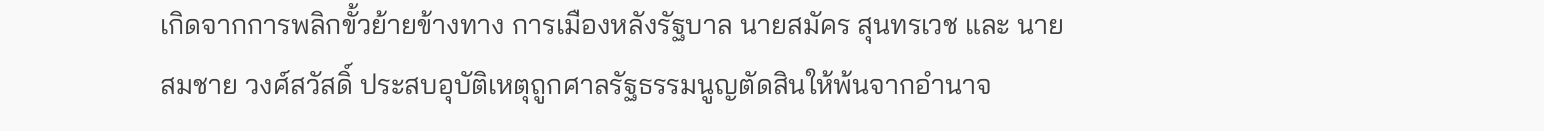เกิดจากการพลิกขั้วย้ายข้างทาง การเมืองหลังรัฐบาล นายสมัคร สุนทรเวช และ นายสมชาย วงศ์สวัสดิ์ ประสบอุบัติเหตุถูกศาลรัฐธรรมนูญตัดสินให้พ้นจากอำนาจ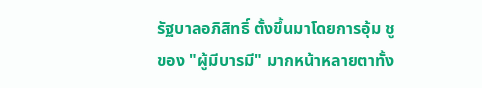รัฐบาลอภิสิทธิ์ ตั้งขึ้นมาโดยการอุ้ม ชูของ "ผู้มีบารมี" มากหน้าหลายตาทั้ง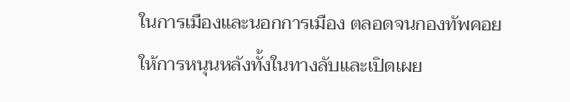ในการเมืองและนอกการเมือง ตลอดจนกองทัพคอยให้การหนุนหลังทั้งในทางลับและเปิดเผย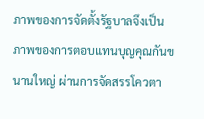ภาพของการจัดตั้งรัฐบาลจึงเป็นภาพของการตอบแทนบุญคุณกันขนานใหญ่ ผ่านการจัดสรรโควตา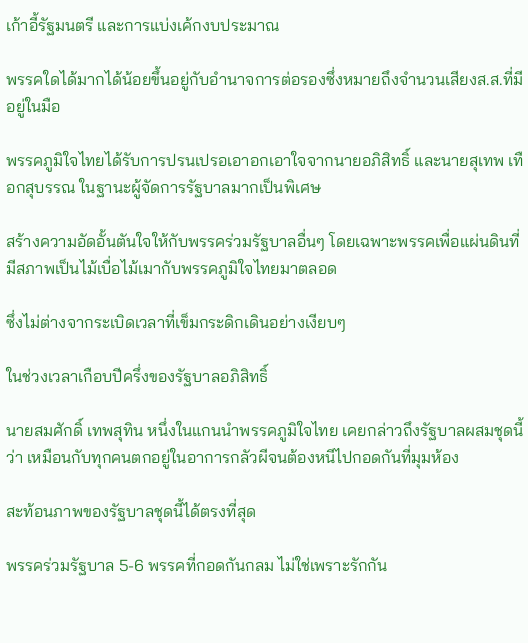เก้าอี้รัฐมนตรี และการแบ่งเค้กงบประมาณ

พรรคใดได้มากได้น้อยขึ้นอยู่กับอำนาจการต่อรองซึ่งหมายถึงจำนวนเสียงส.ส.ที่มีอยู่ในมือ

พรรคภูมิใจไทยได้รับการปรนเปรอเอาอกเอาใจจากนายอภิสิทธิ์ และนายสุเทพ เทือกสุบรรณ ในฐานะผู้จัดการรัฐบาลมากเป็นพิเศษ

สร้างความอัดอั้นตันใจให้กับพรรคร่วมรัฐบาลอื่นๆ โดยเฉพาะพรรคเพื่อแผ่นดินที่มีสภาพเป็นไม้เบื่อไม้เมากับพรรคภูมิใจไทยมาตลอด

ซึ่งไม่ต่างจากระเบิดเวลาที่เข็มกระดิกเดินอย่างเงียบๆ

ในช่วงเวลาเกือบปีครึ่งของรัฐบาลอภิสิทธิ์

นายสมศักดิ์ เทพสุทิน หนึ่งในแกนนำพรรคภูมิใจไทย เคยกล่าวถึงรัฐบาลผสมชุดนี้ว่า เหมือนกับทุกคนตกอยู่ในอาการกลัวผีจนต้องหนีไปกอดกันที่มุมห้อง

สะท้อนภาพของรัฐบาลชุดนี้ได้ตรงที่สุด

พรรคร่วมรัฐบาล 5-6 พรรคที่กอดกันกลม ไม่ใช่เพราะรักกัน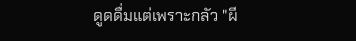ดูดดื่มแต่เพราะกลัว "ผี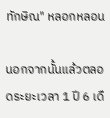ทักษิณ" หลอกหลอน

นอกจากนั้นแล้วตลอดระยะเวลา 1 ปี 6 เดื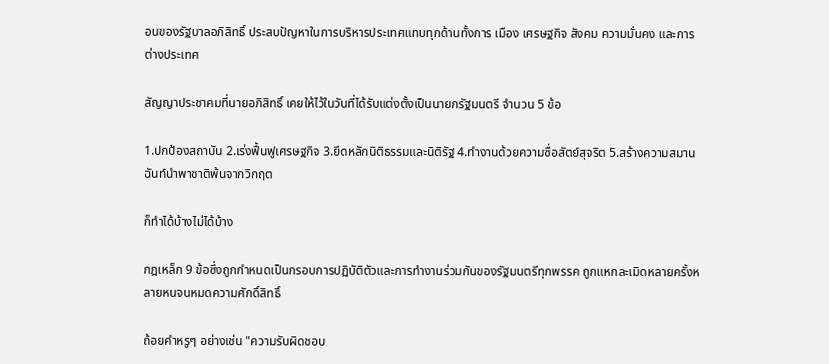อนของรัฐบาลอภิสิทธิ์ ประสบปัญหาในการบริหารประเทศแทบทุกด้านทั้งการ เมือง เศรษฐกิจ สังคม ความมั่นคง และการต่างประเทศ

สัญญาประชาคมที่นายอภิสิทธิ์ เคยให้ไว้ในวันที่ได้รับแต่งตั้งเป็นนายกรัฐมนตรี จำนวน 5 ข้อ

1.ปกป้องสถาบัน 2.เร่งฟื้นฟูเศรษฐกิจ 3.ยึดหลักนิติธรรมและนิติรัฐ 4.ทำงานด้วยความซื่อสัตย์สุจริต 5.สร้างความสมาน ฉันท์นำพาชาติพ้นจากวิกฤต

ก็ทำได้บ้างไม่ได้บ้าง

กฎเหล็ก 9 ข้อซึ่งถูกกำหนดเป็นกรอบการปฏิบัติตัวและการทำงานร่วมกันของรัฐมนตรีทุกพรรค ถูกแหกละเมิดหลายครั้งหลายหนจนหมดความศักดิ์สิทธิ์

ถ้อยคำหรูๆ อย่างเช่น "ความรับผิดชอบ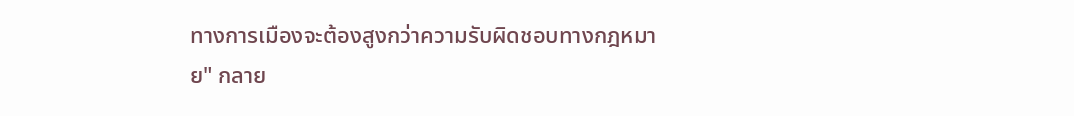ทางการเมืองจะต้องสูงกว่าความรับผิดชอบทางกฎหมาย" กลาย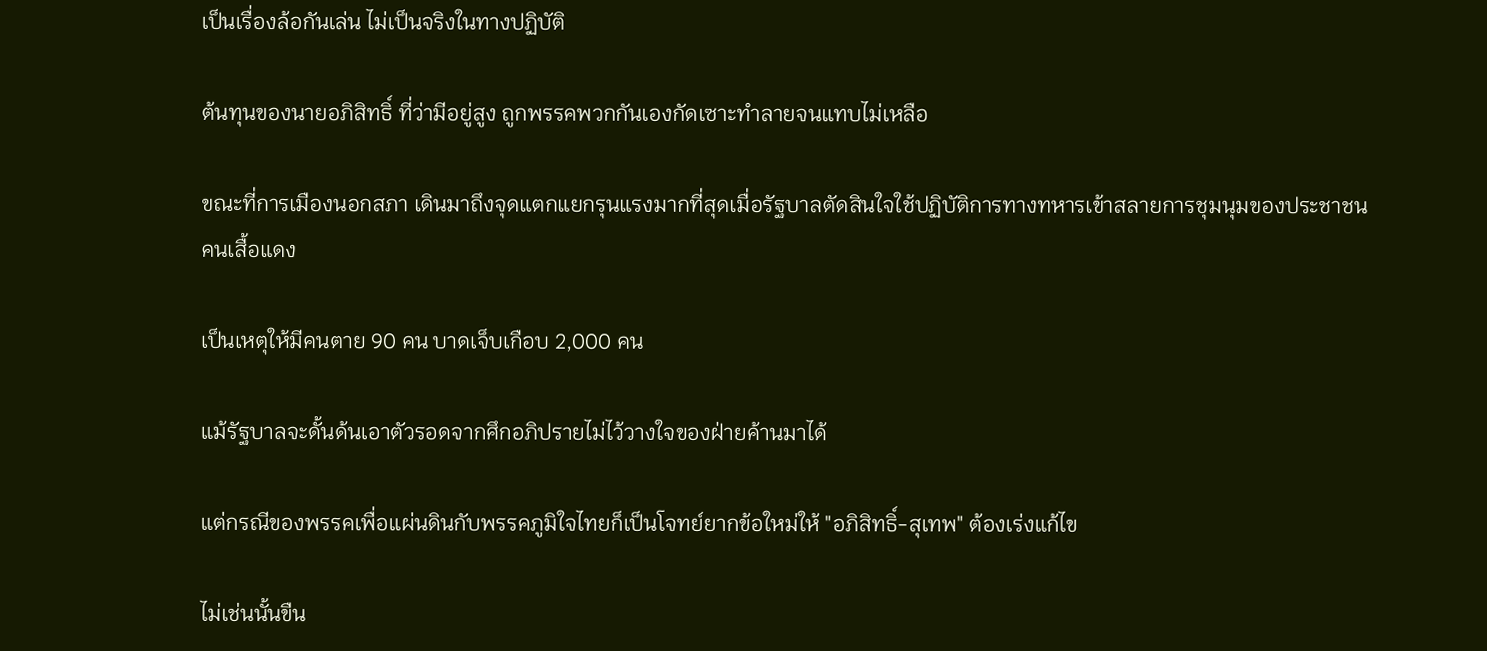เป็นเรื่องล้อกันเล่น ไม่เป็นจริงในทางปฏิบัติ

ต้นทุนของนายอภิสิทธิ์ ที่ว่ามีอยู่สูง ถูกพรรคพวกกันเองกัดเซาะทำลายจนแทบไม่เหลือ

ขณะที่การเมืองนอกสภา เดินมาถึงจุดแตกแยกรุนแรงมากที่สุดเมื่อรัฐบาลตัดสินใจใช้ปฏิบัติการทางทหารเข้าสลายการชุมนุมของประชาชนคนเสื้อแดง

เป็นเหตุให้มีคนตาย 90 คน บาดเจ็บเกือบ 2,000 คน

แม้รัฐบาลจะดั้นด้นเอาตัวรอดจากศึกอภิปรายไม่ไว้วางใจของฝ่ายค้านมาได้

แต่กรณีของพรรคเพื่อแผ่นดินกับพรรคภูมิใจไทยก็เป็นโจทย์ยากข้อใหม่ให้ "อภิสิทธิ์-สุเทพ" ต้องเร่งแก้ไข

ไม่เช่นนั้นขืน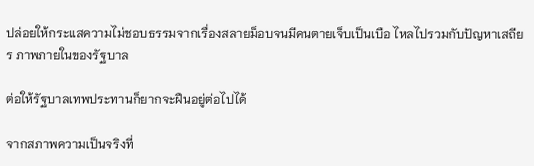ปล่อยให้กระแสความไม่ชอบธรรมจากเรื่องสลายม็อบจนมีคนตายเจ็บเป็นเบือ ไหลไปรวมกับปัญหาเสถียร ภาพภายในของรัฐบาล

ต่อให้รัฐบาลเทพประทานก็ยากจะฝืนอยู่ต่อไปได้

จากสภาพความเป็นจริงที่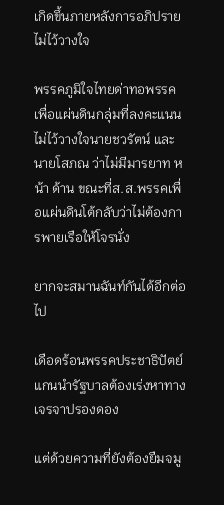เกิดขึ้นภายหลังการอภิปรายไม่ไว้วางใจ

พรรคภูมิใจไทยด่าทอพรรคเพื่อแผ่นดินกลุ่มที่ลงคะแนนไม่ไว้วางใจนายชวรัตน์ และนายโสภณ ว่าไม่มีมารยาท หน้า ด้าน ขณะที่ส.ส.พรรคเพื่อแผ่นดินโต้กลับว่าไม่ต้องการพายเรือให้โจรนั่ง

ยากจะสมานฉันท์กันได้อีกต่อไป

เดือดร้อนพรรคประชาธิปัตย์แกนนำรัฐบาลต้องเร่งหาทางเจรจาปรองดอง

แต่ด้วยความที่ยังต้องยืมจมู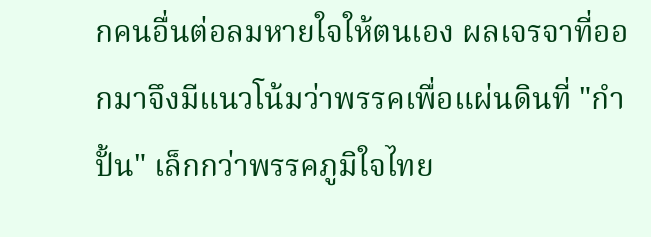กคนอื่นต่อลมหายใจให้ตนเอง ผลเจรจาที่ออกมาจึงมีแนวโน้มว่าพรรคเพื่อแผ่นดินที่ "กำปั้น" เล็กกว่าพรรคภูมิใจไทย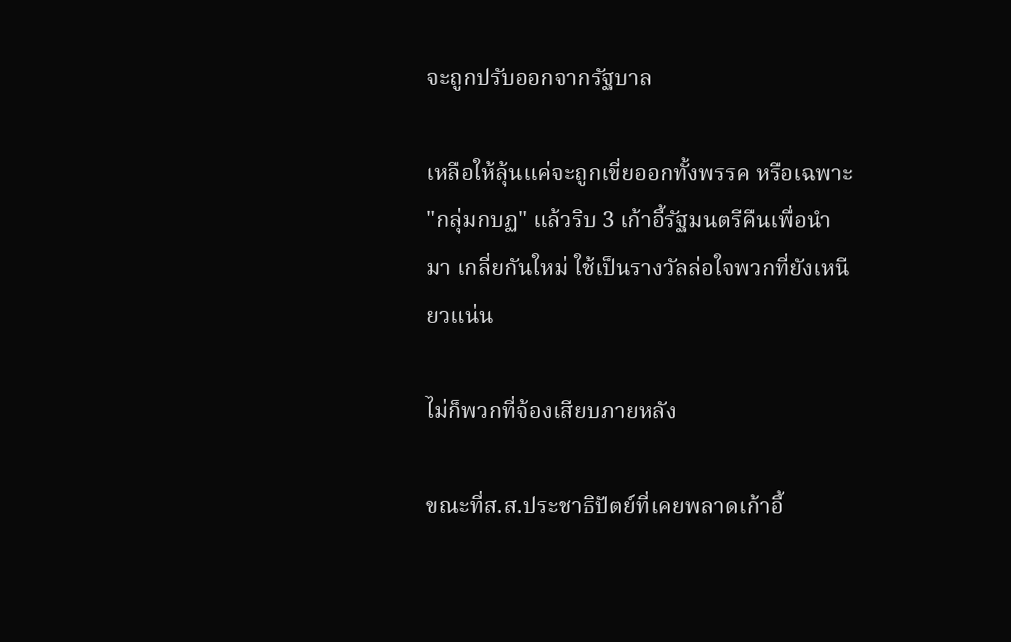จะถูกปรับออกจากรัฐบาล

เหลือให้ลุ้นแค่จะถูกเขี่ยออกทั้งพรรค หรือเฉพาะ "กลุ่มกบฏ" แล้วริบ 3 เก้าอี้รัฐมนตรีคืนเพื่อนำมา เกลี่ยกันใหม่ ใช้เป็นรางวัลล่อใจพวกที่ยังเหนียวแน่น

ไม่ก็พวกที่จ้องเสียบภายหลัง

ขณะที่ส.ส.ประชาธิปัตย์ที่เคยพลาดเก้าอี้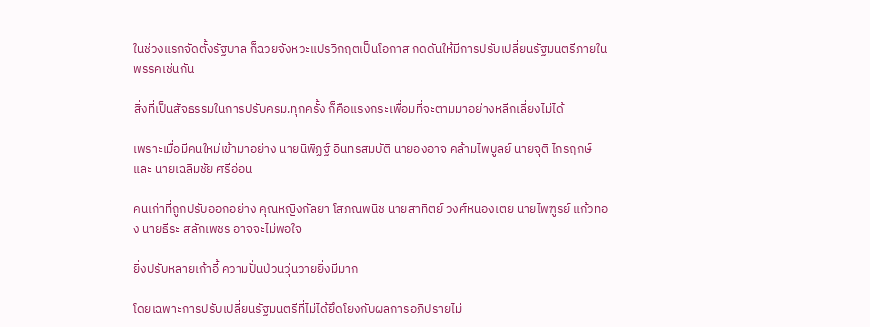ในช่วงแรกจัดตั้งรัฐบาล ก็ฉวยจังหวะแปรวิกฤตเป็นโอกาส กดดันให้มีการปรับเปลี่ยนรัฐมนตรีภายในพรรคเช่นกัน

สิ่งที่เป็นสัจธรรมในการปรับครม.ทุกครั้ง ก็คือแรงกระเพื่อมที่จะตามมาอย่างหลีกเลี่ยงไม่ได้

เพราะเมื่อมีคนใหม่เข้ามาอย่าง นายนิพิฏฐ์ อินทรสมบัติ นายองอาจ คล้ามไพบูลย์ นายจุติ ไกรฤกษ์ และ นายเฉลิมชัย ศรีอ่อน

คนเก่าที่ถูกปรับออกอย่าง คุณหญิงกัลยา โสภณพนิช นายสาทิตย์ วงศ์หนองเตย นายไพฑูรย์ แก้วทอง นายธีระ สลักเพชร อาจจะไม่พอใจ

ยิ่งปรับหลายเก้าอี้ ความปั่นป่วนวุ่นวายยิ่งมีมาก

โดยเฉพาะการปรับเปลี่ยนรัฐมนตรีที่ไม่ได้ยึดโยงกับผลการอภิปรายไม่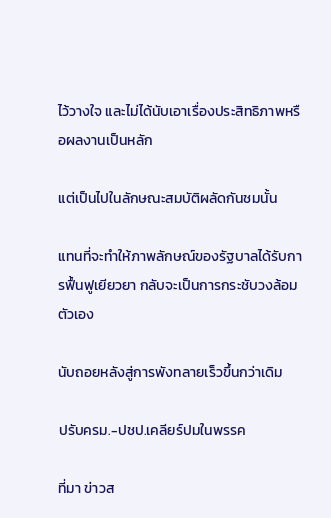ไว้วางใจ และไม่ได้นับเอาเรื่องประสิทธิภาพหรือผลงานเป็นหลัก

แต่เป็นไปในลักษณะสมบัติผลัดกันชมนั้น

แทนที่จะทำให้ภาพลักษณ์ของรัฐบาลได้รับการฟื้นฟูเยียวยา กลับจะเป็นการกระชับวงล้อมตัวเอง

นับถอยหลังสู่การพังทลายเร็วขึ้นกว่าเดิม

ปรับครม.-ปชป.เคลียร์ปมในพรรค

ที่มา ข่าวส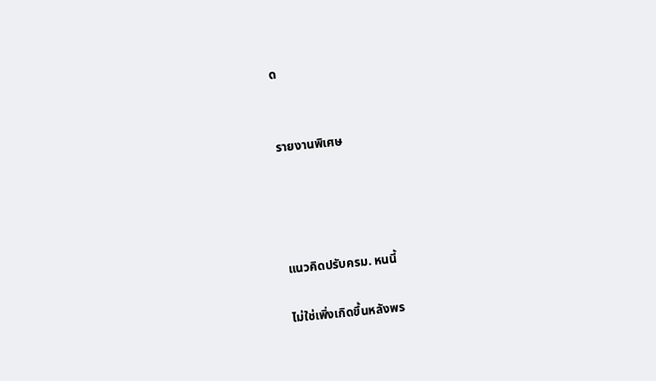ด


รายงานพิเศษ




แนวคิดปรับครม. หนนี้

ไม่ใช่เพิ่งเกิดขึ้นหลังพร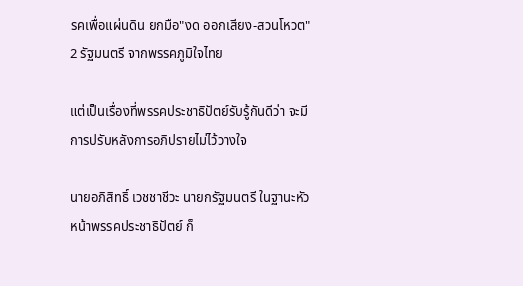รคเพื่อแผ่นดิน ยกมือ"งด ออกเสียง-สวนโหวต" 2 รัฐมนตรี จากพรรคภูมิใจไทย

แต่เป็นเรื่องที่พรรคประชาธิปัตย์รับรู้กันดีว่า จะมีการปรับหลังการอภิปรายไม่ไว้วางใจ

นายอภิสิทธิ์ เวชชาชีวะ นายกรัฐมนตรี ในฐานะหัวหน้าพรรคประชาธิปัตย์ ก็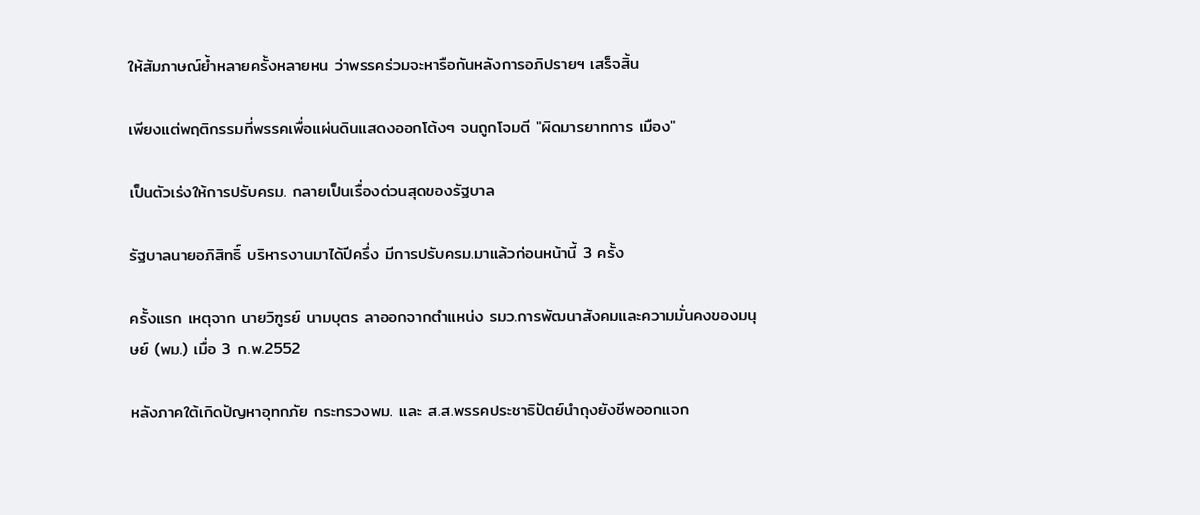ให้สัมภาษณ์ย้ำหลายครั้งหลายหน ว่าพรรคร่วมจะหารือกันหลังการอภิปรายฯ เสร็จสิ้น

เพียงแต่พฤติกรรมที่พรรคเพื่อแผ่นดินแสดงออกโต้งๆ จนถูกโจมตี "ผิดมารยาทการ เมือง"

เป็นตัวเร่งให้การปรับครม. กลายเป็นเรื่องด่วนสุดของรัฐบาล

รัฐบาลนายอภิสิทธิ์ บริหารงานมาได้ปีครึ่ง มีการปรับครม.มาแล้วก่อนหน้านี้ 3 ครั้ง

ครั้งแรก เหตุจาก นายวิฑูรย์ นามบุตร ลาออกจากตำแหน่ง รมว.การพัฒนาสังคมและความมั่นคงของมนุษย์ (พม.) เมื่อ 3 ก.พ.2552

หลังภาคใต้เกิดปัญหาอุทกภัย กระทรวงพม. และ ส.ส.พรรคประชาธิปัตย์นำถุงยังชีพออกแจก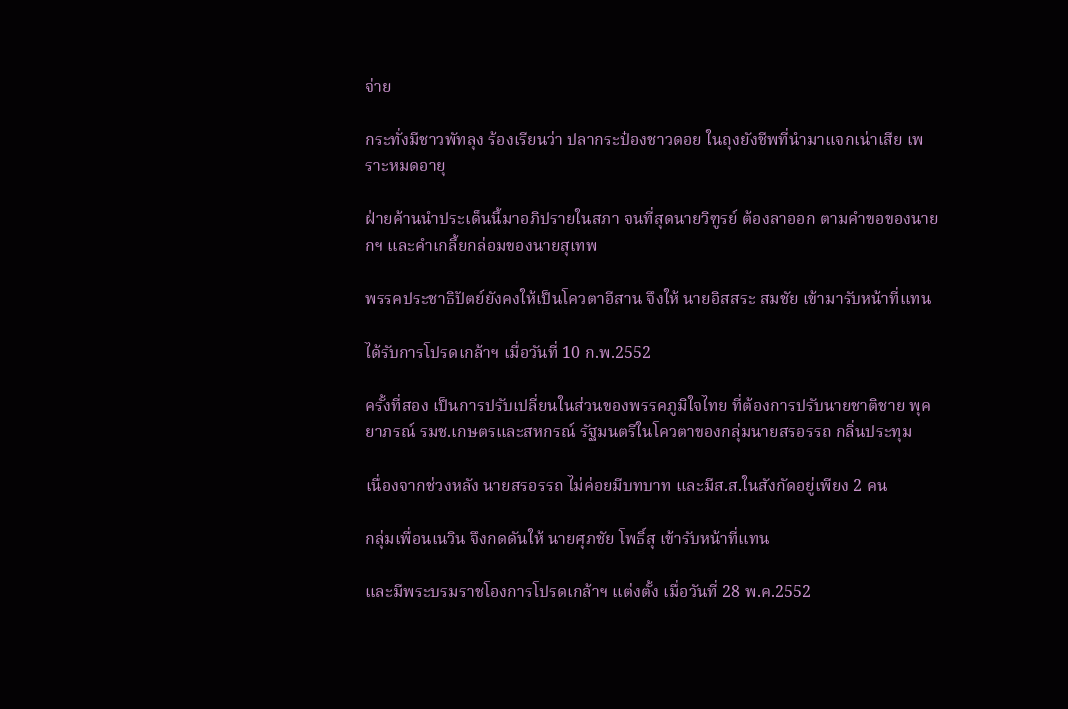จ่าย

กระทั่งมีชาวพัทลุง ร้องเรียนว่า ปลากระป๋องชาวดอย ในถุงยังชีพที่นำมาแจกเน่าเสีย เพราะหมดอายุ

ฝ่ายค้านนำประเด็นนี้มาอภิปรายในสภา จนที่สุดนายวิฑูรย์ ต้องลาออก ตามคำขอของนายกฯ และคำเกลี้ยกล่อมของนายสุเทพ

พรรคประชาธิปัตย์ยังคงให้เป็นโควตาอีสาน จึงให้ นายอิสสระ สมชัย เข้ามารับหน้าที่แทน

ได้รับการโปรดเกล้าฯ เมื่อวันที่ 10 ก.พ.2552

ครั้งที่สอง เป็นการปรับเปลี่ยนในส่วนของพรรคภูมิใจไทย ที่ต้องการปรับนายชาติชาย พุคยาภรณ์ รมช.เกษตรและสหกรณ์ รัฐมนตรีในโควตาของกลุ่มนายสรอรรถ กลิ่นประทุม

เนื่องจากช่วงหลัง นายสรอรรถ ไม่ค่อยมีบทบาท และมีส.ส.ในสังกัดอยู่เพียง 2 คน

กลุ่มเพื่อนเนวิน จึงกดดันให้ นายศุภชัย โพธิ์สุ เข้ารับหน้าที่แทน

และมีพระบรมราชโองการโปรดเกล้าฯ แต่งตั้ง เมื่อวันที่ 28 พ.ค.2552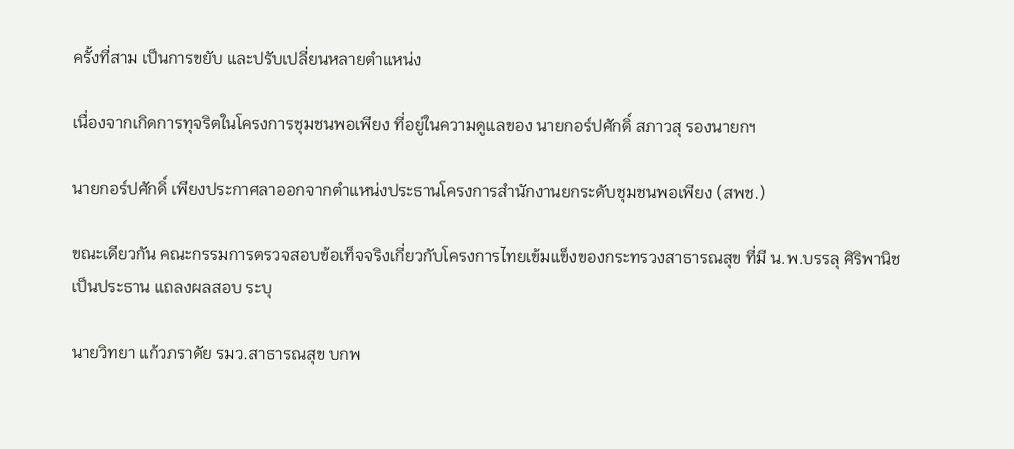ครั้งที่สาม เป็นการขยับ และปรับเปลี่ยนหลายตำแหน่ง

เนื่องจากเกิดการทุจริตในโครงการชุมชนพอเพียง ที่อยู่ในความดูแลของ นายกอร์ปศักดิ์ สภาวสุ รองนายกฯ

นายกอร์ปศักดิ์ เพียงประกาศลาออกจากตำแหน่งประธานโครงการสำนักงานยกระดับชุมชนพอเพียง (สพช.)

ขณะเดียวกัน คณะกรรมการตรวจสอบข้อเท็จจริงเกี่ยวกับโครงการไทยเข้มแข็งของกระทรวงสาธารณสุข ที่มี น.พ.บรรลุ ศิริพานิช เป็นประธาน แถลงผลสอบ ระบุ

นายวิทยา แก้วภราดัย รมว.สาธารณสุข บกพ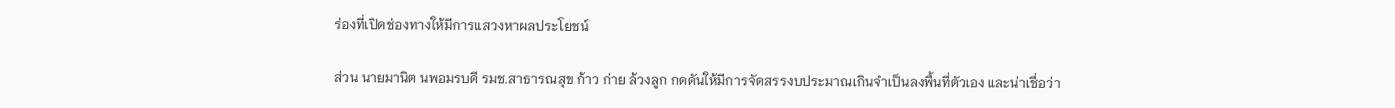ร่องที่เปิดช่องทางให้มีการแสวงหาผลประโยชน์

ส่วน นายมานิต นพอมรบดี รมช.สาธารณสุข ก้าว ก่าย ล้วงลูก กดดันให้มีการจัดสรรงบประมาณเกินจำเป็นลงพื้นที่ตัวเอง และน่าเชื่อว่า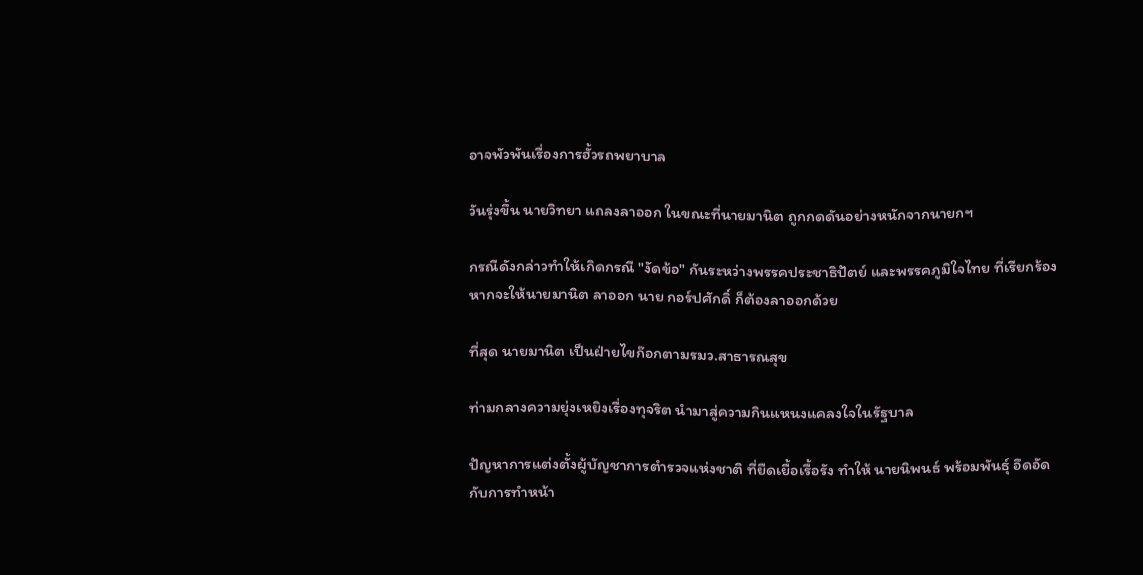อาจพัวพันเรื่องการฮั้วรถพยาบาล

วันรุ่งขึ้น นายวิทยา แถลงลาออก ในขณะที่นายมานิต ถูกกดดันอย่างหนักจากนายกฯ

กรณีดังกล่าวทำให้เกิดกรณี "งัดข้อ" กันระหว่างพรรคประชาธิปัตย์ และพรรคภูมิใจไทย ที่เรียกร้องหากจะให้นายมานิต ลาออก นาย กอร์ปศักดิ์ ก็ต้องลาออกด้วย

ที่สุด นายมานิต เป็นฝ่ายไขก๊อกตามรมว.สาธารณสุข

ท่ามกลางความยุ่งเหยิงเรื่องทุจริต นำมาสู่ความกินแหนงแคลงใจในรัฐบาล

ปัญหาการแต่งตั้งผู้บัญชาการตำรวจแห่งชาติ ที่ยืดเยื้อเรื้อรัง ทำให้ นายนิพนธ์ พร้อมพันธุ์ อึดอัดกับการทำหน้า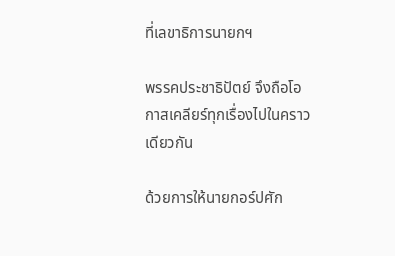ที่เลขาธิการนายกฯ

พรรคประชาธิปัตย์ จึงถือโอกาสเคลียร์ทุกเรื่องไปในคราวเดียวกัน

ด้วยการให้นายกอร์ปศัก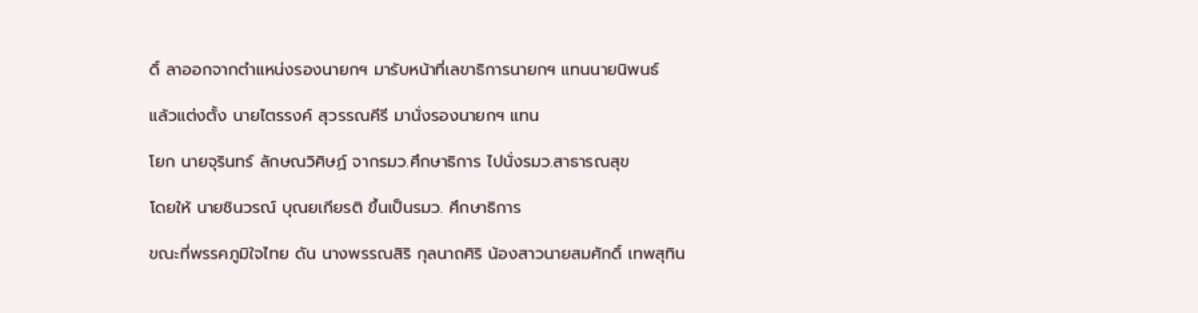ดิ์ ลาออกจากตำแหน่งรองนายกฯ มารับหน้าที่เลขาธิการนายกฯ แทนนายนิพนธ์

แล้วแต่งตั้ง นายไตรรงค์ สุวรรณคีรี มานั่งรองนายกฯ แทน

โยก นายจุรินทร์ ลักษณวิศิษฏ์ จากรมว.ศึกษาธิการ ไปนั่งรมว.สาธารณสุข

โดยให้ นายชินวรณ์ บุณยเกียรติ ขึ้นเป็นรมว. ศึกษาธิการ

ขณะที่พรรคภูมิใจไทย ดัน นางพรรณสิริ กุลนาถศิริ น้องสาวนายสมศักดิ์ เทพสุทิน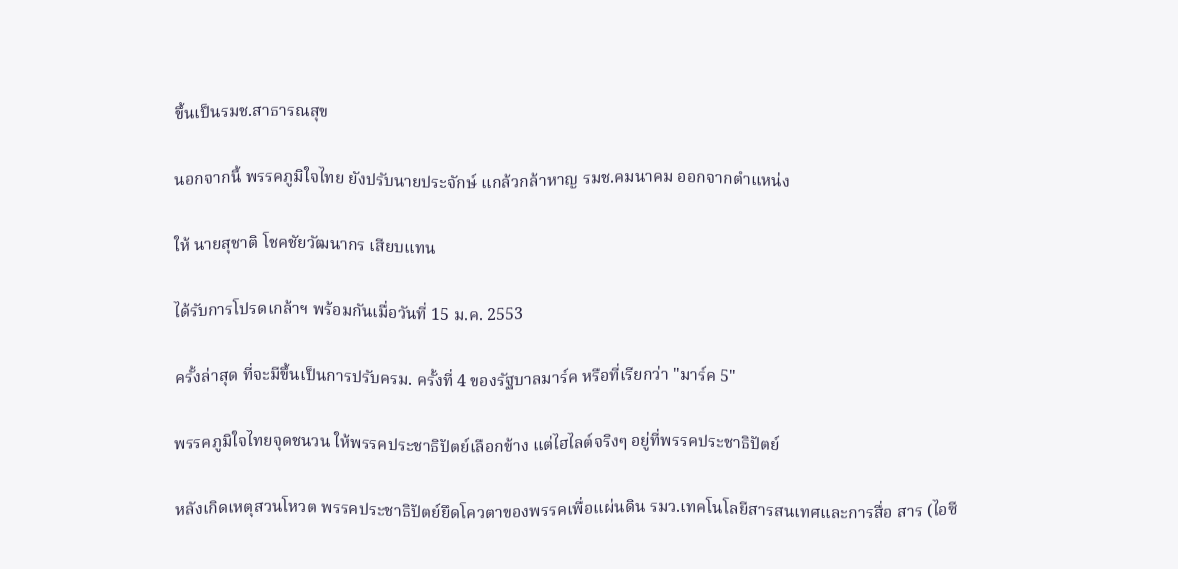ขึ้นเป็นรมช.สาธารณสุข

นอกจากนี้ พรรคภูมิใจไทย ยังปรับนายประจักษ์ แกล้วกล้าหาญ รมช.คมนาคม ออกจากตำแหน่ง

ให้ นายสุชาติ โชคชัยวัฒนากร เสียบแทน

ได้รับการโปรดเกล้าฯ พร้อมกันเมื่อวันที่ 15 ม.ค. 2553

ครั้งล่าสุด ที่จะมีขึ้นเป็นการปรับครม. ครั้งที่ 4 ของรัฐบาลมาร์ค หรือที่เรียกว่า "มาร์ค 5"

พรรคภูมิใจไทยจุดชนวน ให้พรรคประชาธิปัตย์เลือกข้าง แต่ไฮไลต์จริงๆ อยู่ที่พรรคประชาธิปัตย์

หลังเกิดเหตุสวนโหวต พรรคประชาธิปัตย์ยึดโควตาของพรรคเพื่อแผ่นดิน รมว.เทคโนโลยีสารสนเทศและการสื่อ สาร (ไอซี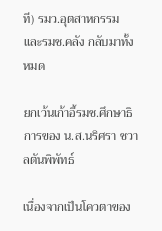ที) รมว.อุตสาหกรรม และรมช.คลัง กลับมาทั้งหมด

ยกเว้นเก้าอี้รมช.ศึกษาธิการของ น.ส.นริศรา ชวาลตันพิพัทธ์

เนื่องจากเป็นโควตาของ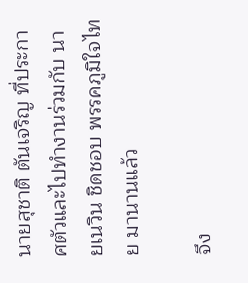นายสุชาติ ตันเจริญ ที่ประกาศตัวและไปทำงานร่วมกับ นายเนวิน ชิดชอบ พรรคภูมิใจไทย มานานแล้ว

จึง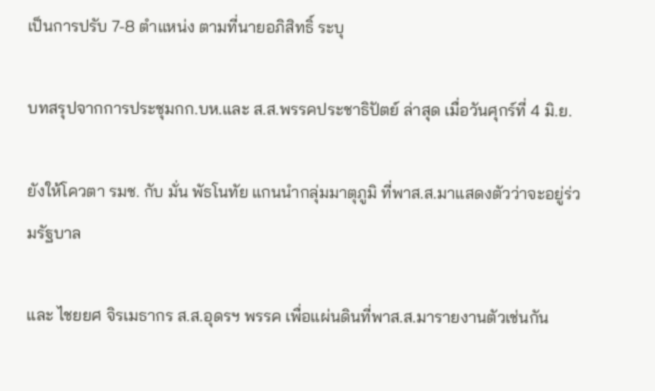เป็นการปรับ 7-8 ตำแหน่ง ตามที่นายอภิสิทธิ์ ระบุ

บทสรุปจากการประชุมกก.บห.และ ส.ส.พรรคประชาธิปัตย์ ล่าสุด เมื่อวันศุกร์ที่ 4 มิ.ย.

ยังให้โควตา รมช. กับ มั่น พัธโนทัย แกนนำกลุ่มมาตุภูมิ ที่พาส.ส.มาแสดงตัวว่าจะอยู่ร่วมรัฐบาล

และ ไชยยศ จิรเมธากร ส.ส.อุดรฯ พรรค เพื่อแผ่นดินที่พาส.ส.มารายงานตัวเช่นกัน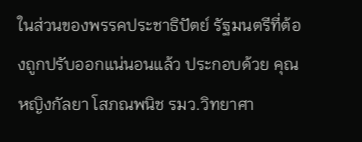ในส่วนของพรรคประชาธิปัตย์ รัฐมนตรีที่ต้องถูกปรับออกแน่นอนแล้ว ประกอบด้วย คุณหญิงกัลยา โสภณพนิช รมว.วิทยาศา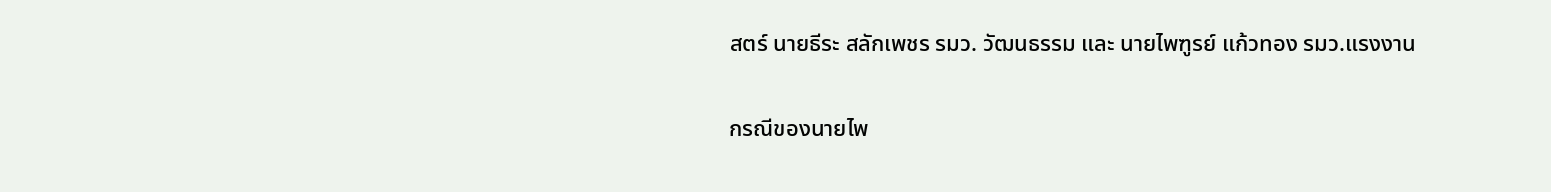สตร์ นายธีระ สลักเพชร รมว. วัฒนธรรม และ นายไพฑูรย์ แก้วทอง รมว.แรงงาน

กรณีของนายไพ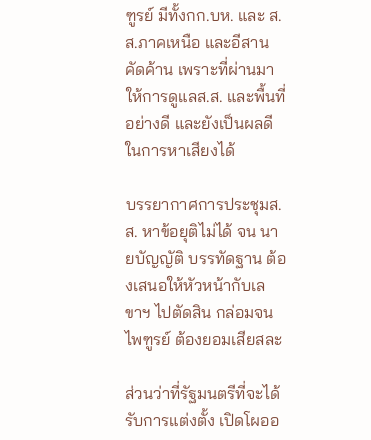ฑูรย์ มีทั้งกก.บห. และ ส.ส.ภาคเหนือ และอีสาน คัดค้าน เพราะที่ผ่านมาให้การดูแลส.ส. และพื้นที่อย่างดี และยังเป็นผลดีในการหาเสียงได้

บรรยากาศการประชุมส.ส. หาข้อยุติไม่ได้ จน นายบัญญัติ บรรทัดฐาน ต้องเสนอให้หัวหน้ากับเลขาฯ ไปตัดสิน กล่อมจนไพฑูรย์ ต้องยอมเสียสละ

ส่วนว่าที่รัฐมนตรีที่จะได้รับการแต่งตั้ง เปิดโผออ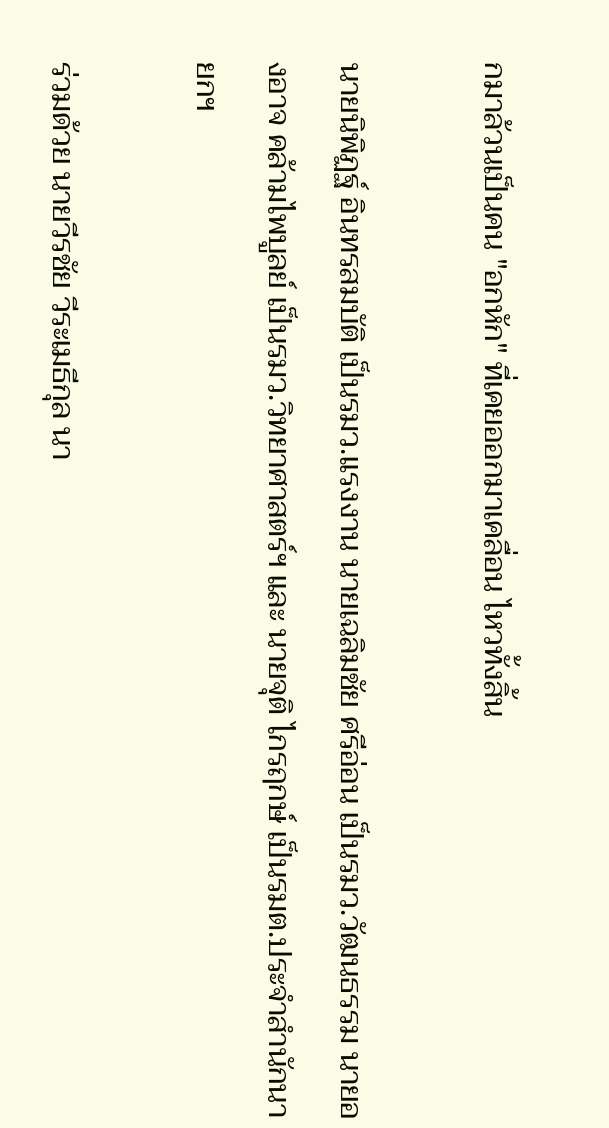กมาล้วนเป็นคน "อกหัก" ที่เคยออกมาเคลื่อน ไหวทั้งสิ้น

นายนิพิฏฐ์ อินทรสมบัติ เป็นรมว.แรงงาน นายเฉลิมชัย ศรีอ่อน เป็นรมว.วัฒนธรรม นายองอาจ คล้ามไพบูลย์ เป็นรมว.วิทยาศาสตร์ฯ และ นายจุติ ไกรฤกษ์ เป็นรมต.ประจำสำนักนายกฯ

ร่วมด้วย นายวีรชัย วีระเมธีกุล นา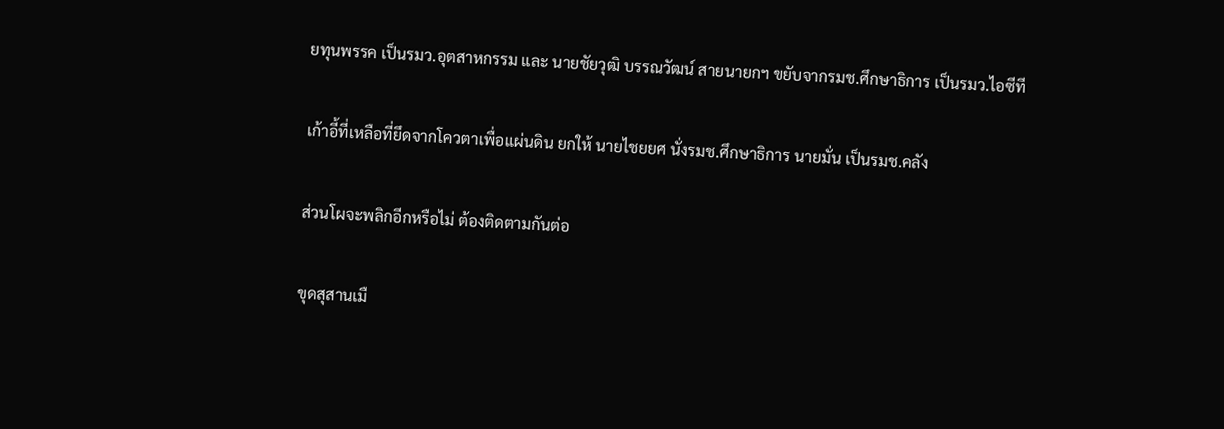ยทุนพรรค เป็นรมว.อุตสาหกรรม และ นายชัยวุฒิ บรรณวัฒน์ สายนายกฯ ขยับจากรมช.ศึกษาธิการ เป็นรมว.ไอซีที

เก้าอี้ที่เหลือที่ยึดจากโควตาเพื่อแผ่นดิน ยกให้ นายไชยยศ นั่งรมช.ศึกษาธิการ นายมั่น เป็นรมช.คลัง

ส่วนโผจะพลิกอีกหรือไม่ ต้องติดตามกันต่อ

ขุดสุสานเมื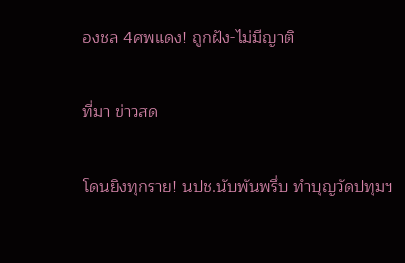องชล 4ศพแดง! ถูกฝัง-ไม่มีญาติ

ที่มา ข่าวสด

โดนยิงทุกราย! นปช.นับพันพรึ่บ ทำบุญวัดปทุมฯ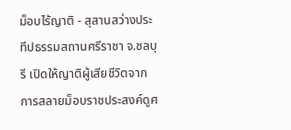ม็อบไร้ญาติ - สุสานสว่างประทีปธรรมสถานศรีราชา จ.ชลบุรี เปิดให้ญาติผู้เสียชีวิตจากการสลายม็อบราชประสงค์ดูศ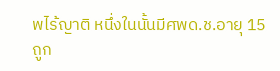พไร้ญาติ หนึ่งในนั้นมีศพด.ช.อายุ 15 ถูก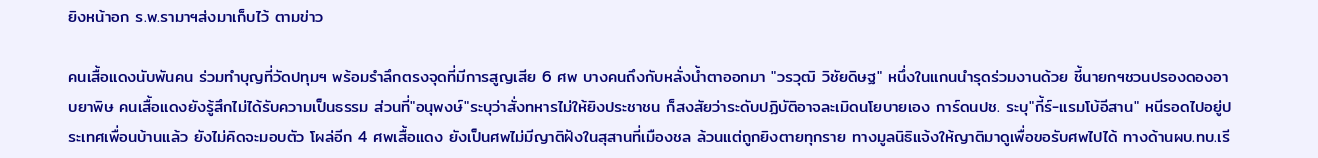ยิงหน้าอก ร.พ.รามาฯส่งมาเก็บไว้ ตามข่าว

คนเสื้อแดงนับพันคน ร่วมทำบุญที่วัดปทุมฯ พร้อมรำลึกตรงจุดที่มีการสูญเสีย 6 ศพ บางคนถึงกับหลั่งน้ำตาออกมา "วรวุฒิ วิชัยดิษฐ" หนึ่งในแกนนำรุดร่วมงานด้วย ชี้นายกฯชวนปรองดองอาบยาพิษ คนเสื้อแดงยังรู้สึกไม่ได้รับความเป็นธรรม ส่วนที่"อนุพงษ์"ระบุว่าสั่งทหารไม่ให้ยิงประชาชน ก็สงสัยว่าระดับปฏิบัติอาจละเมิดนโยบายเอง การ์ดนปช. ระบุ"กี้ร์-แรมโบ้อีสาน" หนีรอดไปอยู่ประเทศเพื่อนบ้านแล้ว ยังไม่คิดจะมอบตัว โผล่อีก 4 ศพเสื้อแดง ยังเป็นศพไม่มีญาติฝังในสุสานที่เมืองชล ล้วนแต่ถูกยิงตายทุกราย ทางมูลนิธิแจ้งให้ญาติมาดูเพื่อขอรับศพไปได้ ทางด้านผบ.ทบ.เรี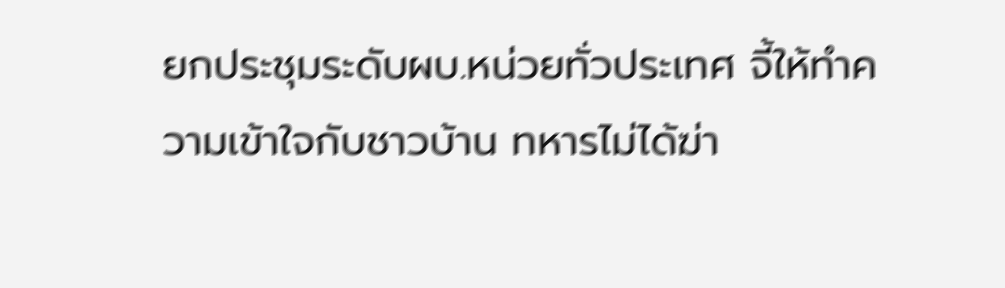ยกประชุมระดับผบ.หน่วยทั่วประเทศ จี้ให้ทำความเข้าใจกับชาวบ้าน ทหารไม่ได้ฆ่า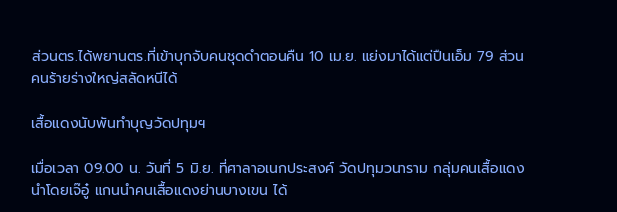ส่วนตร.ได้พยานตร.ที่เข้าบุกจับคนชุดดำตอนคืน 10 เม.ย. แย่งมาได้แต่ปืนเอ็ม 79 ส่วนคนร้ายร่างใหญ่สลัดหนีได้

เสื้อแดงนับพันทำบุญวัดปทุมฯ

เมื่อเวลา 09.00 น. วันที่ 5 มิ.ย. ที่ศาลาอเนกประสงค์ วัดปทุมวนาราม กลุ่มคนเสื้อแดงนำโดยเจ๊อู๋ แกนนำคนเสื้อแดงย่านบางเขน ได้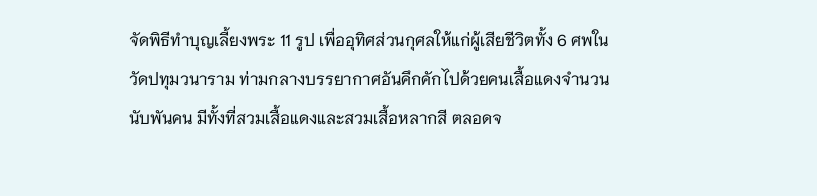จัดพิธีทำบุญเลี้ยงพระ 11 รูป เพื่ออุทิศส่วนกุศลให้แก่ผู้เสียชีวิตทั้ง 6 ศพในวัดปทุมวนาราม ท่ามกลางบรรยากาศอันคึกคักไปด้วยคนเสื้อแดงจำนวนนับพันคน มีทั้งที่สวมเสื้อแดงและสวมเสื้อหลากสี ตลอดจ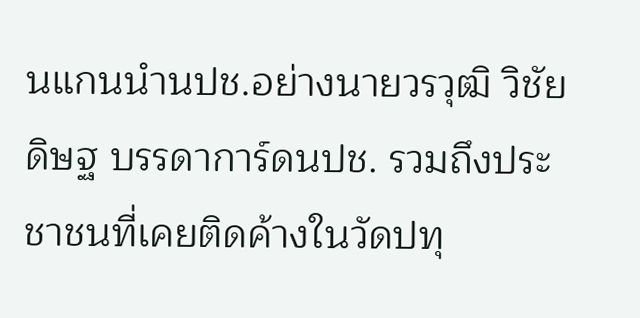นแกนนำนปช.อย่างนายวรวุฒิ วิชัยดิษฐ บรรดาการ์ดนปช. รวมถึงประชาชนที่เคยติดค้างในวัดปทุ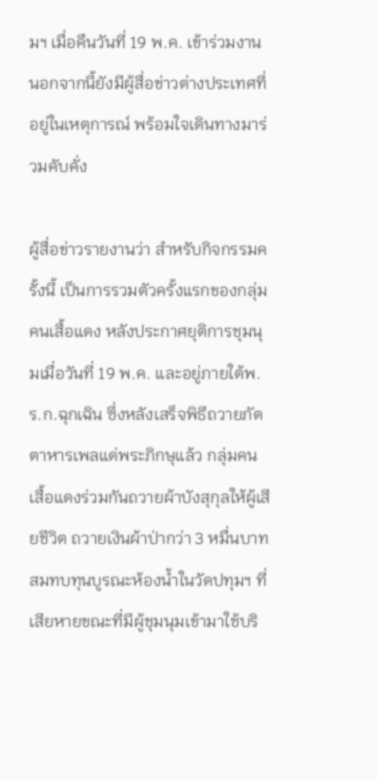มฯ เมื่อคืนวันที่ 19 พ.ค. เข้าร่วมงาน นอกจากนี้ยังมีผู้สื่อข่าวต่างประเทศที่อยู่ในเหตุการณ์ พร้อมใจเดินทางมาร่วมคับคั่ง

ผู้สื่อข่าวรายงานว่า สำหรับกิจกรรมครั้งนี้ เป็นการรวมตัวครั้งแรกของกลุ่มคนเสื้อแดง หลังประกาศยุติการชุมนุมเมื่อวันที่ 19 พ.ค. และอยู่ภายใต้พ.ร.ก.ฉุกเฉิน ซึ่งหลังเสร็จพิธีถวายภัตตาหารเพลแด่พระภิกษุแล้ว กลุ่มคนเสื้อแดงร่วมกันถวายผ้าบังสุกุลให้ผู้เสียชีวิต ถวายเงินผ้าป่ากว่า 3 หมื่นบาท สมทบทุนบูรณะห้องน้ำในวัดปทุมฯ ที่เสียหายขณะที่มีผู้ชุมนุมเข้ามาใช้บริ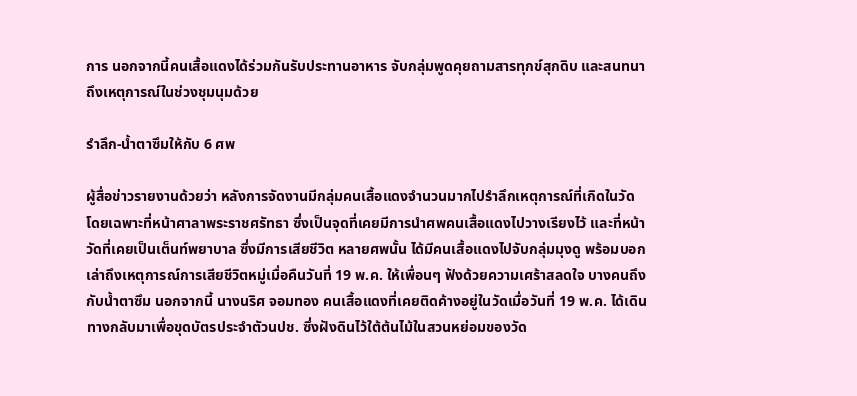การ นอกจากนี้คนเสื้อแดงได้ร่วมกันรับประทานอาหาร จับกลุ่มพูดคุยถามสารทุกข์สุกดิบ และสนทนาถึงเหตุการณ์ในช่วงชุมนุมด้วย

รำลึก-น้ำตาซึมให้กับ 6 ศพ

ผู้สื่อข่าวรายงานด้วยว่า หลังการจัดงานมีกลุ่มคนเสื้อแดงจำนวนมากไปรำลึกเหตุการณ์ที่เกิดในวัด โดยเฉพาะที่หน้าศาลาพระราชศรัทธา ซึ่งเป็นจุดที่เคยมีการนำศพคนเสื้อแดงไปวางเรียงไว้ และที่หน้าวัดที่เคยเป็นเต็นท์พยาบาล ซึ่งมีการเสียชีวิต หลายศพนั้น ได้มีคนเสื้อแดงไปจับกลุ่มมุงดู พร้อมบอกเล่าถึงเหตุการณ์การเสียชีวิตหมู่เมื่อคืนวันที่ 19 พ.ค. ให้เพื่อนๆ ฟังด้วยความเศร้าสลดใจ บางคนถึงกับน้ำตาซึม นอกจากนี้ นางนริศ จอมทอง คนเสื้อแดงที่เคยติดค้างอยู่ในวัดเมื่อวันที่ 19 พ.ค. ได้เดินทางกลับมาเพื่อขุดบัตรประจำตัวนปช. ซึ่งฝังดินไว้ใต้ต้นไม้ในสวนหย่อมของวัด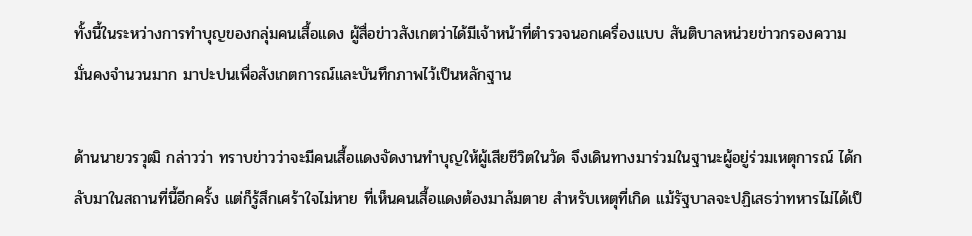ทั้งนี้ในระหว่างการทำบุญของกลุ่มคนเสื้อแดง ผู้สื่อข่าวสังเกตว่าได้มีเจ้าหน้าที่ตำรวจนอกเครื่องแบบ สันติบาลหน่วยข่าวกรองความมั่นคงจำนวนมาก มาปะปนเพื่อสังเกตการณ์และบันทึกภาพไว้เป็นหลักฐาน

ด้านนายวรวุฒิ กล่าวว่า ทราบข่าวว่าจะมีคนเสื้อแดงจัดงานทำบุญให้ผู้เสียชีวิตในวัด จึงเดินทางมาร่วมในฐานะผู้อยู่ร่วมเหตุการณ์ ได้กลับมาในสถานที่นี้อีกครั้ง แต่ก็รู้สึกเศร้าใจไม่หาย ที่เห็นคนเสื้อแดงต้องมาล้มตาย สำหรับเหตุที่เกิด แม้รัฐบาลจะปฏิเสธว่าทหารไม่ได้เป็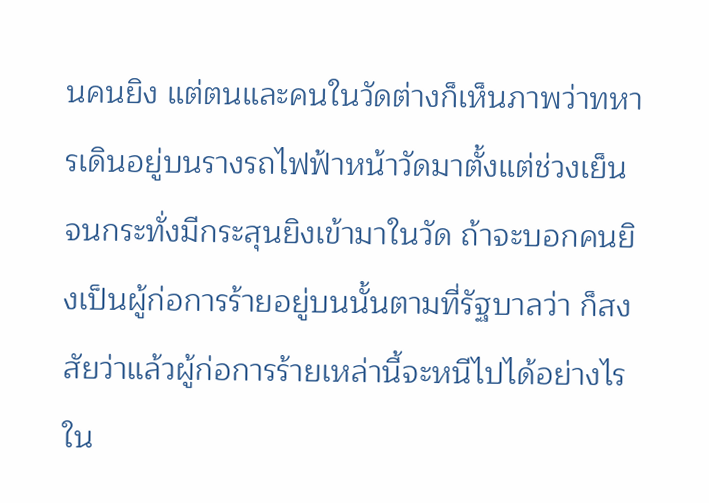นคนยิง แต่ตนและคนในวัดต่างก็เห็นภาพว่าทหารเดินอยู่บนรางรถไฟฟ้าหน้าวัดมาตั้งแต่ช่วงเย็น จนกระทั่งมีกระสุนยิงเข้ามาในวัด ถ้าจะบอกคนยิงเป็นผู้ก่อการร้ายอยู่บนนั้นตามที่รัฐบาลว่า ก็สงสัยว่าแล้วผู้ก่อการร้ายเหล่านี้จะหนีไปได้อย่างไร ใน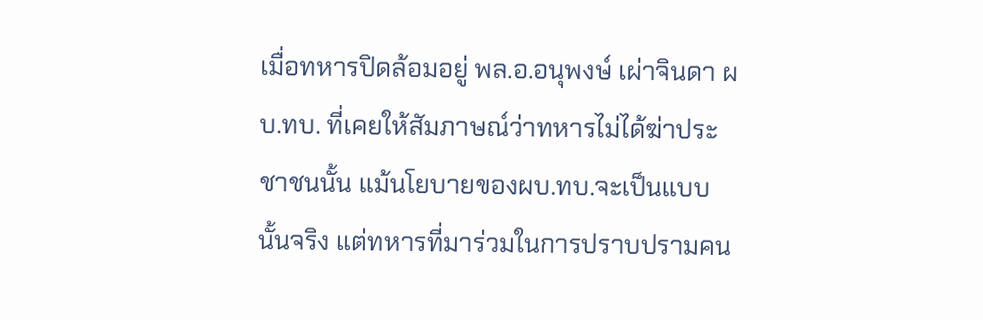เมื่อทหารปิดล้อมอยู่ พล.อ.อนุพงษ์ เผ่าจินดา ผบ.ทบ. ที่เคยให้สัมภาษณ์ว่าทหารไม่ได้ฆ่าประชาชนนั้น แม้นโยบายของผบ.ทบ.จะเป็นแบบนั้นจริง แต่ทหารที่มาร่วมในการปราบปรามคน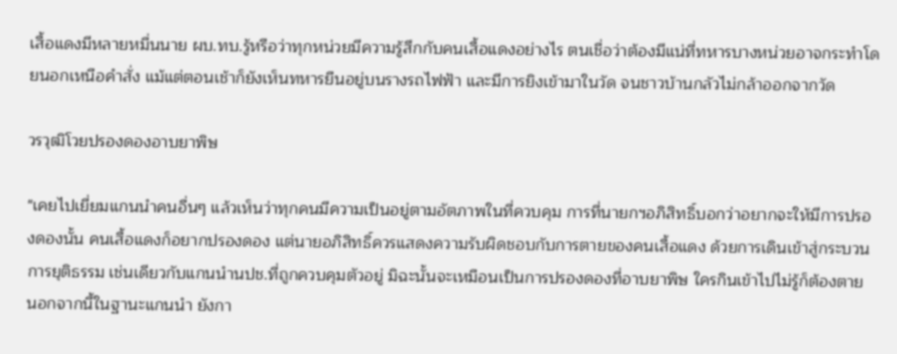เสื้อแดงมีหลายหมื่นนาย ผบ.ทบ.รู้หรือว่าทุกหน่วยมีความรู้สึกกับคนเสื้อแดงอย่างไร ตนเชื่อว่าต้องมีแน่ที่ทหารบางหน่วยอาจกระทำโดยนอกเหนือคำสั่ง แม้แต่ตอนเช้าก็ยังเห็นทหารยืนอยู่บนรางรถไฟฟ้า และมีการยิงเข้ามาในวัด จนชาวบ้านกลัวไม่กล้าออกจากวัด

วรวุฒิโวยปรองดองอาบยาพิษ

"เคยไปเยี่ยมแกนนำคนอื่นๆ แล้วเห็นว่าทุกคนมีความเป็นอยู่ตามอัตภาพในที่ควบคุม การที่นายกฯอภิสิทธิ์บอกว่าอยากจะให้มีการปรองดองนั้น คนเสื้อแดงก็อยากปรองดอง แต่นายอภิสิทธิ์ควรแสดงความรับผิดชอบกับการตายของคนเสื้อแดง ด้วยการเดินเข้าสู่กระบวนการยุติธรรม เช่นเดียวกับแกนนำนปช.ที่ถูกควบคุมตัวอยู่ มิฉะนั้นจะเหมือนเป็นการปรองดองที่อาบยาพิษ ใครกินเข้าไปไม่รู้ก็ต้องตาย นอกจากนี้ในฐานะแกนนำ ยังกา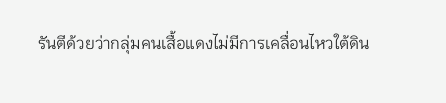รันตีด้วยว่ากลุ่มคนเสื้อแดงไม่มีการเคลื่อนไหวใต้ดิน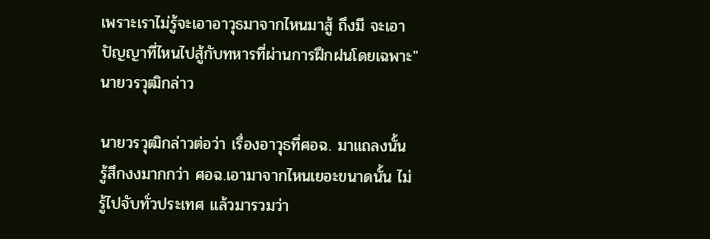เพราะเราไม่รู้จะเอาอาวุธมาจากไหนมาสู้ ถึงมี จะเอาปัญญาที่ไหนไปสู้กับทหารที่ผ่านการฝึกฝนโดยเฉพาะ" นายวรวุฒิกล่าว

นายวรวุฒิกล่าวต่อว่า เรื่องอาวุธที่ศอฉ. มาแถลงนั้น รู้สึกงงมากกว่า ศอฉ.เอามาจากไหนเยอะขนาดนั้น ไม่รู้ไปจับทั่วประเทศ แล้วมารวมว่า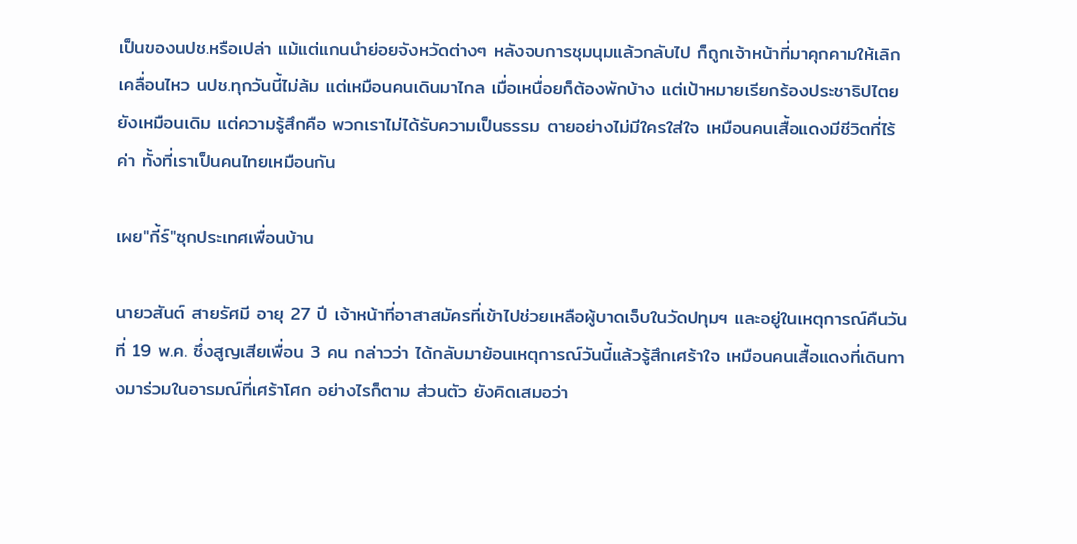เป็นของนปช.หรือเปล่า แม้แต่แกนนำย่อยจังหวัดต่างๆ หลังจบการชุมนุมแล้วกลับไป ก็ถูกเจ้าหน้าที่มาคุกคามให้เลิกเคลื่อนไหว นปช.ทุกวันนี้ไม่ล้ม แต่เหมือนคนเดินมาไกล เมื่อเหนื่อยก็ต้องพักบ้าง แต่เป้าหมายเรียกร้องประชาธิปไตยยังเหมือนเดิม แต่ความรู้สึกคือ พวกเราไม่ได้รับความเป็นธรรม ตายอย่างไม่มีใครใส่ใจ เหมือนคนเสื้อแดงมีชีวิตที่ไร้ค่า ทั้งที่เราเป็นคนไทยเหมือนกัน

เผย"กี้ร์"ซุกประเทศเพื่อนบ้าน

นายวสันต์ สายรัศมี อายุ 27 ปี เจ้าหน้าที่อาสาสมัครที่เข้าไปช่วยเหลือผู้บาดเจ็บในวัดปทุมฯ และอยู่ในเหตุการณ์คืนวันที่ 19 พ.ค. ซึ่งสูญเสียเพื่อน 3 คน กล่าวว่า ได้กลับมาย้อนเหตุการณ์วันนี้แล้วรู้สึกเศร้าใจ เหมือนคนเสื้อแดงที่เดินทางมาร่วมในอารมณ์ที่เศร้าโศก อย่างไรก็ตาม ส่วนตัว ยังคิดเสมอว่า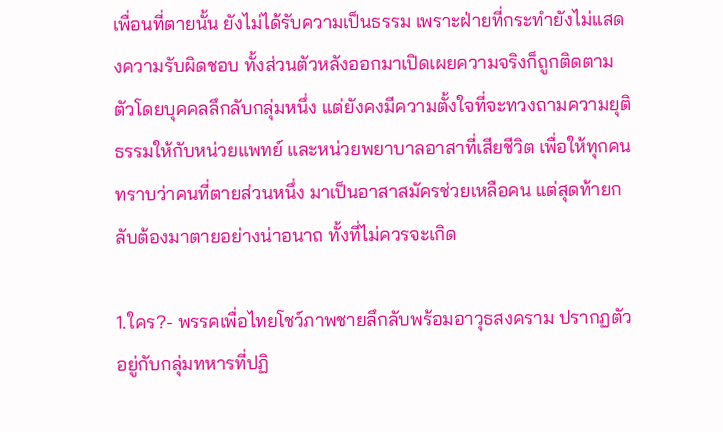เพื่อนที่ตายนั้น ยังไม่ได้รับความเป็นธรรม เพราะฝ่ายที่กระทำยังไม่แสดงความรับผิดชอบ ทั้งส่วนตัวหลังออกมาเปิดเผยความจริงก็ถูกติดตามตัวโดยบุคคลลึกลับกลุ่มหนึ่ง แต่ยังคงมีความตั้งใจที่จะทวงถามความยุติธรรมให้กับหน่วยแพทย์ และหน่วยพยาบาลอาสาที่เสียชีวิต เพื่อให้ทุกคนทราบว่าคนที่ตายส่วนหนึ่ง มาเป็นอาสาสมัครช่วยเหลือคน แต่สุดท้ายกลับต้องมาตายอย่างน่าอนาถ ทั้งที่ไม่ควรจะเกิด

1.ใคร?- พรรคเพื่อไทยโชว์ภาพชายลึกลับพร้อมอาวุธสงคราม ปรากฏตัวอยู่กับกลุ่มทหารที่ปฏิ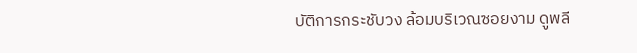บัติการกระชับวง ล้อมบริเวณซอยงาม ดูพลี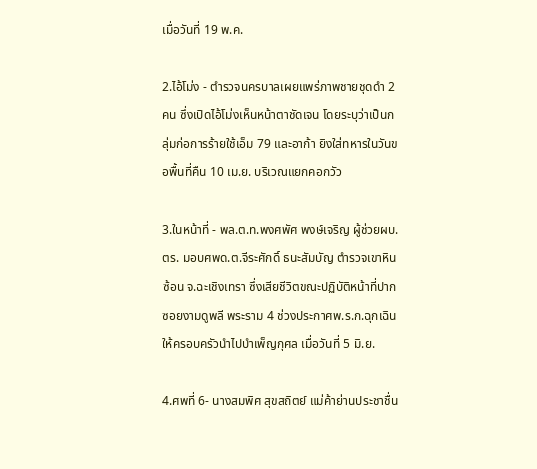เมื่อวันที่ 19 พ.ค.

2.ไอ้โม่ง - ตำรวจนครบาลเผยแพร่ภาพชายชุดดำ 2 คน ซึ่งเปิดไอ้โม่งเห็นหน้าตาชัดเจน โดยระบุว่าเป็นกลุ่มก่อการร้ายใช้เอ็ม 79 และอาก้า ยิงใส่ทหารในวันขอพื้นที่คืน 10 เม.ย. บริเวณแยกคอกวัว

3.ในหน้าที่ - พล.ต.ท.พงศพัศ พงษ์เจริญ ผู้ช่วยผบ.ตร. มอบศพด.ต.จีระศักดิ์ ธนะสัมบัญ ตำรวจเขาหินซ้อน จ.ฉะเชิงเทรา ซึ่งเสียชีวิตขณะปฏิบัติหน้าที่ปากซอยงามดูพลี พระราม 4 ช่วงประกาศพ.ร.ก.ฉุกเฉิน ให้ครอบครัวนำไปบำเพ็ญกุศล เมื่อวันที่ 5 มิ.ย.

4.ศพที่ 6- นางสมพิศ สุขสถิตย์ แม่ค้าย่านประชาชื่น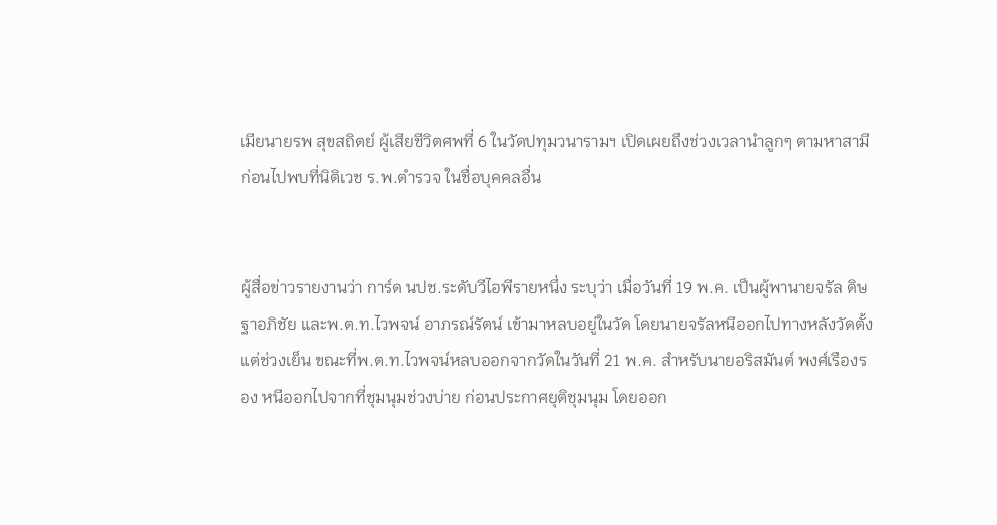เมียนายรพ สุขสถิตย์ ผู้เสียชีวิตศพที่ 6 ในวัดปทุมวนารามฯ เปิดเผยถึงช่วงเวลานำลูกๆ ตามหาสามี ก่อนไปพบที่นิติเวช ร.พ.ตำรวจ ในชื่อบุคคลอื่น


ผู้สื่อข่าวรายงานว่า การ์ด นปช.ระดับวีไอพีรายหนึ่ง ระบุว่า เมื่อวันที่ 19 พ.ค. เป็นผู้พานายจรัล ดิษฐาอภิชัย และพ.ต.ท.ไวพจน์ อาภรณ์รัตน์ เข้ามาหลบอยู่ในวัด โดยนายจรัลหนีออกไปทางหลังวัดตั้งแต่ช่วงเย็น ขณะที่พ.ต.ท.ไวพจน์หลบออกจากวัดในวันที่ 21 พ.ค. สำหรับนายอริสมันต์ พงศ์เรืองรอง หนีออกไปจากที่ชุมนุมช่วงบ่าย ก่อนประกาศยุติชุมนุม โดยออก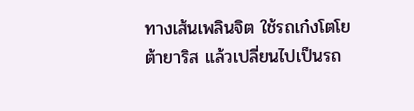ทางเส้นเพลินจิต ใช้รถเก๋งโตโยต้ายาริส แล้วเปลี่ยนไปเป็นรถ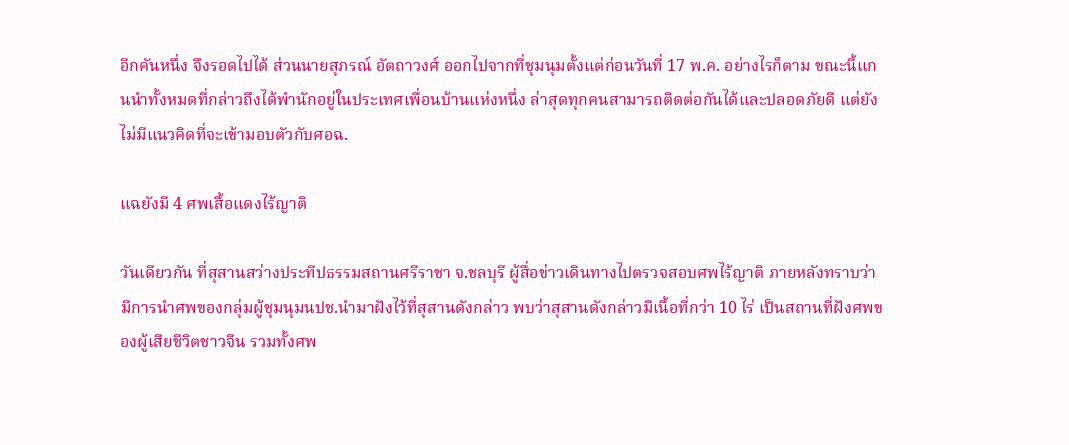อีกคันหนึ่ง จึงรอดไปได้ ส่วนนายสุภรณ์ อัตถาวงศ์ ออกไปจากที่ชุมนุมตั้งแต่ก่อนวันที่ 17 พ.ค. อย่างไรก็ตาม ขณะนี้แกนนำทั้งหมดที่กล่าวถึงได้พำนักอยู่ในประเทศเพื่อนบ้านแห่งหนึ่ง ล่าสุดทุกคนสามารถติดต่อกันได้และปลอดภัยดี แต่ยังไม่มีแนวคิดที่จะเข้ามอบตัวกับศอฉ.

แฉยังมี 4 ศพเสื้อแดงไร้ญาติ

วันเดียวกัน ที่สุสานสว่างประทีปธรรมสถานศรีราชา จ.ชลบุรี ผู้สื่อข่าวเดินทางไปตรวจสอบศพไร้ญาติ ภายหลังทราบว่ามีการนำศพของกลุ่มผู้ชุมนุมนปช.นำมาฝังไว้ที่สุสานดังกล่าว พบว่าสุสานดังกล่าวมีเนื้อที่กว่า 10 ไร่ เป็นสถานที่ฝังศพของผู้เสียชีวิตชาวจีน รวมทั้งศพ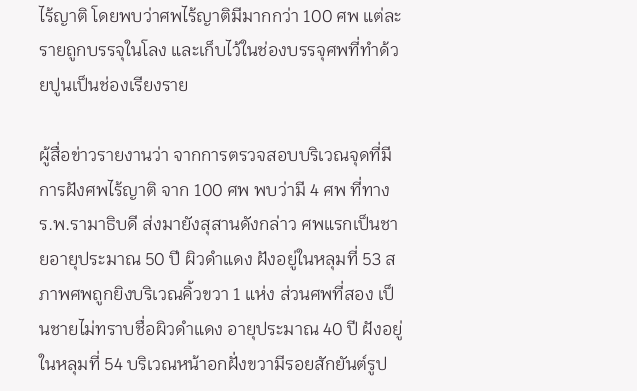ไร้ญาติ โดยพบว่าศพไร้ญาติมีมากกว่า 100 ศพ แต่ละรายถูกบรรจุในโลง และเก็บไว้ในช่องบรรจุศพที่ทำด้วยปูนเป็นช่องเรียงราย

ผู้สื่อข่าวรายงานว่า จากการตรวจสอบบริเวณจุดที่มีการฝังศพไร้ญาติ จาก 100 ศพ พบว่ามี 4 ศพ ที่ทางร.พ.รามาธิบดี ส่งมายังสุสานดังกล่าว ศพแรกเป็นชายอายุประมาณ 50 ปี ผิวดำแดง ฝังอยู่ในหลุมที่ 53 สภาพศพถูกยิงบริเวณคิ้วขวา 1 แห่ง ส่วนศพที่สอง เป็นชายไม่ทราบชื่อผิวดำแดง อายุประมาณ 40 ปี ฝังอยู่ในหลุมที่ 54 บริเวณหน้าอกฝั่งขวามีรอยสักยันต์รูป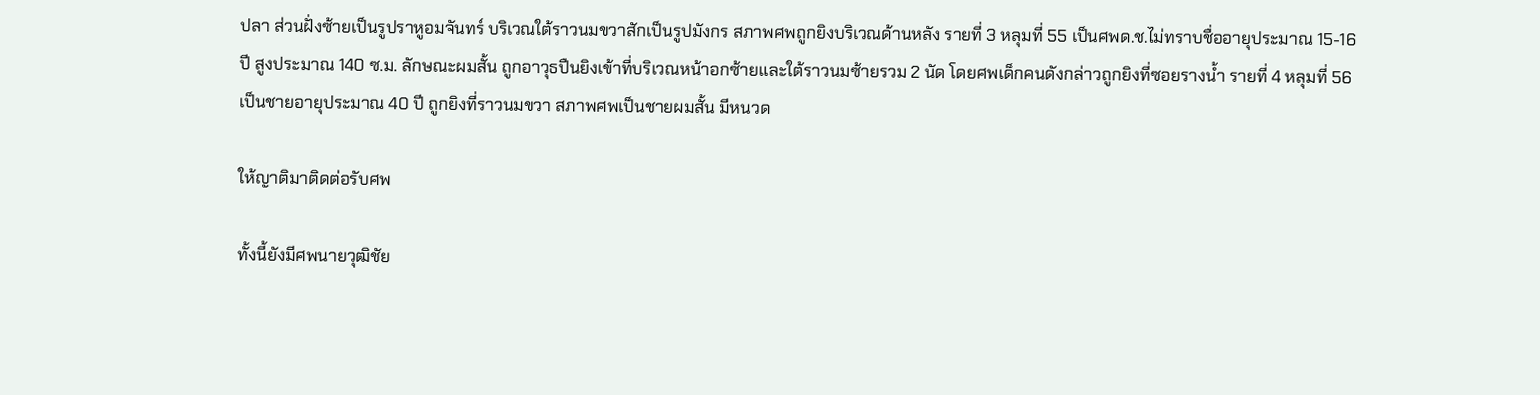ปลา ส่วนฝั่งซ้ายเป็นรูปราหูอมจันทร์ บริเวณใต้ราวนมขวาสักเป็นรูปมังกร สภาพศพถูกยิงบริเวณด้านหลัง รายที่ 3 หลุมที่ 55 เป็นศพด.ช.ไม่ทราบชื่ออายุประมาณ 15-16 ปี สูงประมาณ 140 ซ.ม. ลักษณะผมสั้น ถูกอาวุธปืนยิงเข้าที่บริเวณหน้าอกซ้ายและใต้ราวนมซ้ายรวม 2 นัด โดยศพเด็กคนดังกล่าวถูกยิงที่ซอยรางน้ำ รายที่ 4 หลุมที่ 56 เป็นชายอายุประมาณ 40 ปี ถูกยิงที่ราวนมขวา สภาพศพเป็นชายผมสั้น มีหนวด

ให้ญาติมาติดต่อรับศพ

ทั้งนี้ยังมีศพนายวุฒิชัย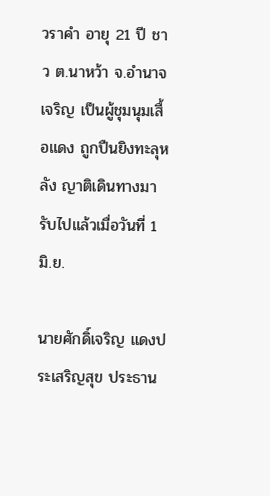วราคำ อายุ 21 ปี ชาว ต.นาหว้า จ.อำนาจเจริญ เป็นผู้ชุมนุมเสื้อแดง ถูกปืนยิงทะลุหลัง ญาติเดินทางมารับไปแล้วเมื่อวันที่ 1 มิ.ย.

นายศักดิ์เจริญ แดงประเสริญสุข ประธาน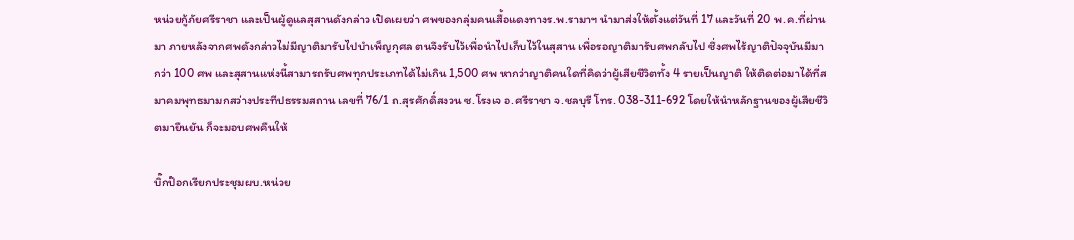หน่วยกู้ภัยศรีราชา และเป็นผู้ดูแลสุสานดังกล่าว เปิดเผยว่า ศพของกลุ่มคนเสื้อแดงทางร.พ.รามาฯ นำมาส่งให้ตั้งแต่วันที่ 17 และวันที่ 20 พ.ค.ที่ผ่านมา ภายหลังจากศพดังกล่าวไม่มีญาติมารับไปบำเพ็ญกุศล ตนจึงรับไว้เพื่อนำไปเก็บไว้ในสุสาน เพื่อรอญาติมารับศพกลับไป ซึ่งศพไร้ญาติปัจจุบันมีมากว่า 100 ศพ และสุสานแห่งนี้สามารถรับศพทุกประเภทได้ไม่เกิน 1,500 ศพ หากว่าญาติคนใดที่คิดว่าผู้เสียชีวิตทั้ง 4 รายเป็นญาติ ให้ติดต่อมาได้ที่สมาคมพุทธมามกสว่างประทีปธรรมสถาน เลขที่ 76/1 ถ.สุรศักดิ์สงวน ซ.โรงเจ อ.ศรีราชา จ.ชลบุรี โทร. 038-311-692 โดยให้นำหลักฐานของผู้เสียชีวิตมายืนยัน ก็จะมอบศพคืนให้

บิ๊กป๊อกเรียกประชุมผบ.หน่วย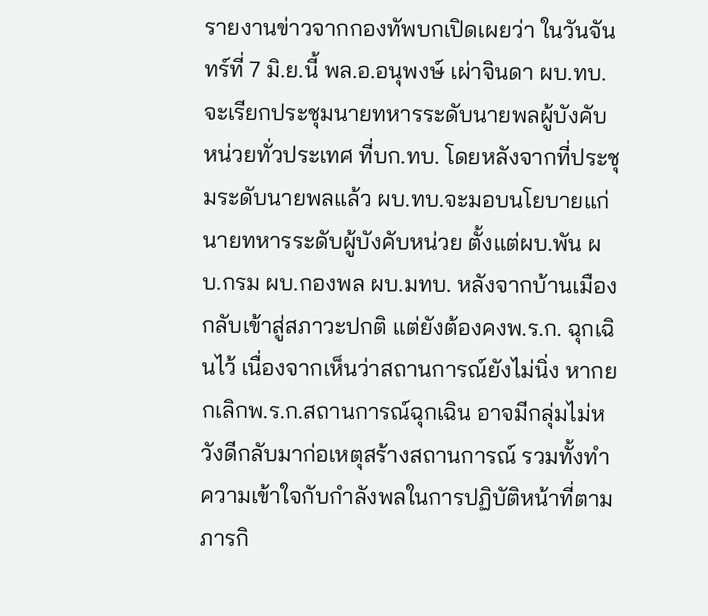รายงานข่าวจากกองทัพบกเปิดเผยว่า ในวันจันทร์ที่ 7 มิ.ย.นี้ พล.อ.อนุพงษ์ เผ่าจินดา ผบ.ทบ. จะเรียกประชุมนายทหารระดับนายพลผู้บังคับหน่วยทั่วประเทศ ที่บก.ทบ. โดยหลังจากที่ประชุมระดับนายพลแล้ว ผบ.ทบ.จะมอบนโยบายแก่นายทหารระดับผู้บังคับหน่วย ตั้งแต่ผบ.พัน ผบ.กรม ผบ.กองพล ผบ.มทบ. หลังจากบ้านเมืองกลับเข้าสู่สภาวะปกติ แต่ยังต้องคงพ.ร.ก. ฉุกเฉินไว้ เนื่องจากเห็นว่าสถานการณ์ยังไม่นิ่ง หากยกเลิกพ.ร.ก.สถานการณ์ฉุกเฉิน อาจมีกลุ่มไม่หวังดีกลับมาก่อเหตุสร้างสถานการณ์ รวมทั้งทำความเข้าใจกับกำลังพลในการปฏิบัติหน้าที่ตามภารกิ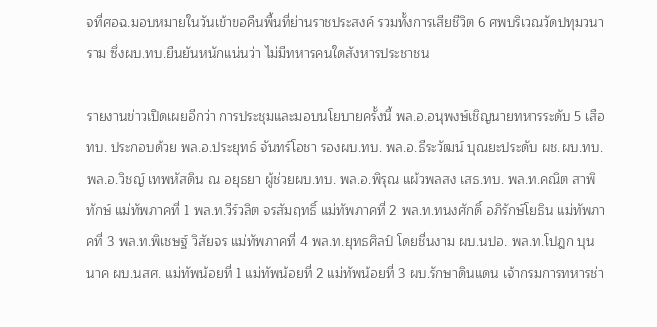จที่ศอฉ.มอบหมายในวันเข้าขอคืนพื้นที่ย่านราชประสงค์ รวมทั้งการเสียชีวิต 6 ศพบริเวณวัดปทุมวนาราม ซึ่งผบ.ทบ.ยืนยันหนักแน่นว่า ไม่มีทหารคนใดสังหารประชาชน

รายงานข่าวเปิดเผยอีกว่า การประชุมและมอบนโยบายครั้งนี้ พล.อ.อนุพงษ์เชิญนายทหารระดับ 5 เสือทบ. ประกอบด้วย พล.อ.ประยุทธ์ จันทร์โอชา รองผบ.ทบ. พล.อ.ธีระวัฒน์ บุณยะประดับ ผช.ผบ.ทบ. พล.อ.วิชญ์ เทพหัสดิน ณ อยุธยา ผู้ช่วยผบ.ทบ. พล.อ.พิรุณ แผ้วพลสง เสธ.ทบ. พล.ท.คณิต สาพิทักษ์ แม่ทัพภาคที่ 1 พล.ท.วีร์วลิต จรสัมฤทธิ์ แม่ทัพภาคที่ 2 พล.ท.ทนงศักดิ์ อภิรักษ์โยธิน แม่ทัพภาคที่ 3 พล.ท.พิเชษฐ์ วิสัยจร แม่ทัพภาคที่ 4 พล.ท.ยุทธศิลป์ โดยชื่นงาม ผบ.นปอ. พล.ท.โปฎก บุนนาค ผบ.นสศ. แม่ทัพน้อยที่ 1 แม่ทัพน้อยที่ 2 แม่ทัพน้อยที่ 3 ผบ.รักษาดินแดน เจ้ากรมการทหารช่า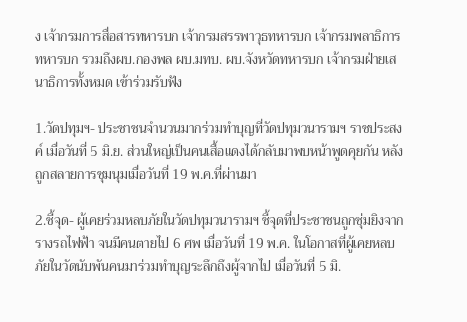ง เจ้ากรมการสื่อสารทหารบก เจ้ากรมสรรพาวุธทหารบก เจ้ากรมพลาธิการทหารบก รวมถึงผบ.กองพล ผบ.มทบ. ผบ.จังหวัดทหารบก เจ้ากรมฝ่ายเสนาธิการทั้งหมด เข้าร่วมรับฟัง

1.วัดปทุมฯ- ประชาชนจำนวนมากร่วมทำบุญที่วัดปทุมวนารามฯ ราชประสงค์ เมื่อวันที่ 5 มิ.ย. ส่วนใหญ่เป็นคนเสื้อแดงได้กลับมาพบหน้าพูดคุยกัน หลังถูกสลายการชุมนุมเมื่อวันที่ 19 พ.ค.ที่ผ่านมา

2.ชี้จุด- ผู้เคยร่วมหลบภัยในวัดปทุมวนารามฯ ชี้จุดที่ประชาชนถูกซุ่มยิงจากรางรถไฟฟ้า จนมีคนตายไป 6 ศพ เมื่อวันที่ 19 พ.ค. ในโอกาสที่ผู้เคยหลบภัยในวัดนับพันคนมาร่วมทำบุญระลึกถึงผู้จากไป เมื่อวันที่ 5 มิ.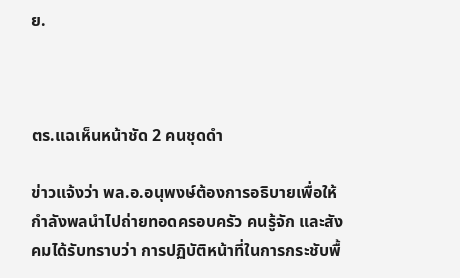ย.



ตร.แฉเห็นหน้าชัด 2 คนชุดดำ

ข่าวแจ้งว่า พล.อ.อนุพงษ์ต้องการอธิบายเพื่อให้กำลังพลนำไปถ่ายทอดครอบครัว คนรู้จัก และสังคมได้รับทราบว่า การปฏิบัติหน้าที่ในการกระชับพื้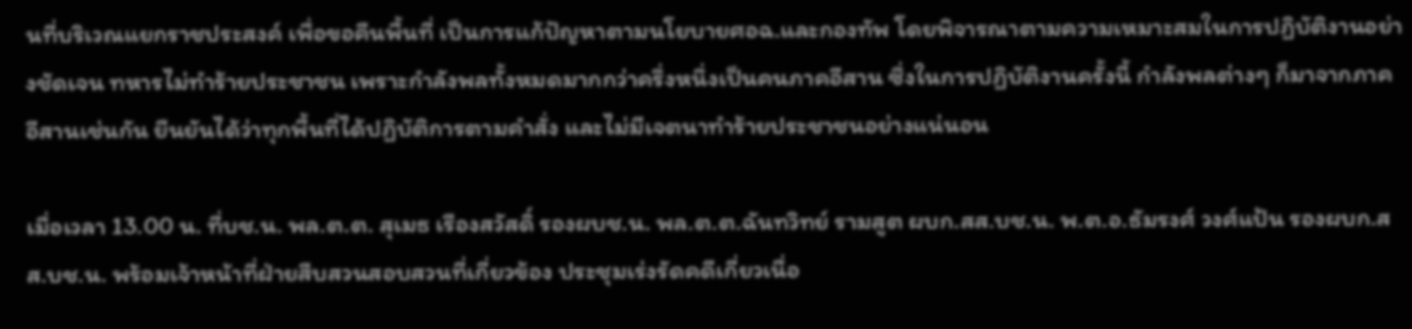นที่บริเวณแยกราชประสงค์ เพื่อขอคืนพื้นที่ เป็นการแก้ปัญหาตามนโยบายศอฉ.และกองทัพ โดยพิจารณาตามความเหมาะสมในการปฏิบัติงานอย่างชัดเจน ทหารไม่ทำร้ายประชาชน เพราะกำลังพลทั้งหมดมากกว่าครึ่งหนึ่งเป็นคนภาคอีสาน ซึ่งในการปฏิบัติงานครั้งนี้ กำลังพลต่างๆ ก็มาจากภาคอีสานเช่นกัน ยืนยันได้ว่าทุกพื้นที่ได้ปฏิบัติการตามคำสั่ง และไม่มีเจตนาทำร้ายประชาชนอย่างแน่นอน

เมื่อเวลา 13.00 น. ที่บช.น. พล.ต.ต. สุเมธ เรืองสวัสดิ์ รองผบช.น. พล.ต.ต.ฉันทวิทย์ รามสูต ผบก.สส.บช.น. พ.ต.อ.ธัมรงศ์ วงศ์แป้น รองผบก.สส.บช.น. พร้อมเจ้าหน้าที่ฝ่ายสืบสวนสอบสวนที่เกี่ยวข้อง ประชุมเร่งรัดคดีเกี่ยวเนื่อ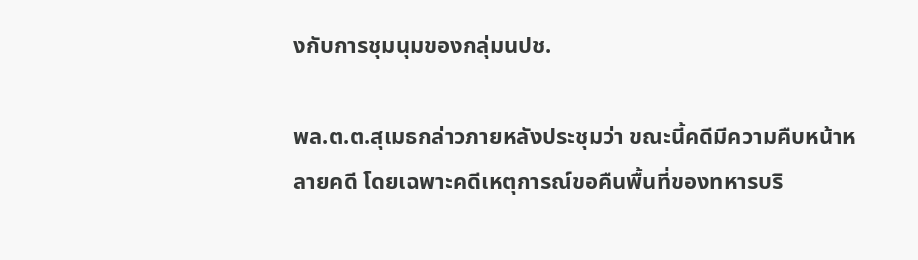งกับการชุมนุมของกลุ่มนปช.

พล.ต.ต.สุเมธกล่าวภายหลังประชุมว่า ขณะนี้คดีมีความคืบหน้าหลายคดี โดยเฉพาะคดีเหตุการณ์ขอคืนพื้นที่ของทหารบริ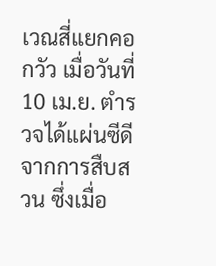เวณสี่แยกคอกวัว เมื่อวันที่ 10 เม.ย. ตำรวจได้แผ่นซีดีจากการสืบสวน ซึ่งเมื่อ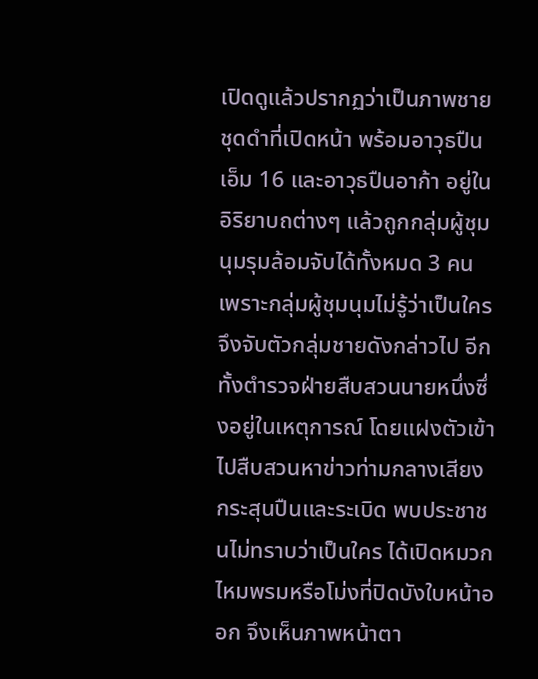เปิดดูแล้วปรากฏว่าเป็นภาพชายชุดดำที่เปิดหน้า พร้อมอาวุธปืนเอ็ม 16 และอาวุธปืนอาก้า อยู่ในอิริยาบถต่างๆ แล้วถูกกลุ่มผู้ชุมนุมรุมล้อมจับได้ทั้งหมด 3 คน เพราะกลุ่มผู้ชุมนุมไม่รู้ว่าเป็นใคร จึงจับตัวกลุ่มชายดังกล่าวไป อีกทั้งตำรวจฝ่ายสืบสวนนายหนึ่งซึ่งอยู่ในเหตุการณ์ โดยแฝงตัวเข้าไปสืบสวนหาข่าวท่ามกลางเสียงกระสุนปืนและระเบิด พบประชาชนไม่ทราบว่าเป็นใคร ได้เปิดหมวกไหมพรมหรือโม่งที่ปิดบังใบหน้าออก จึงเห็นภาพหน้าตา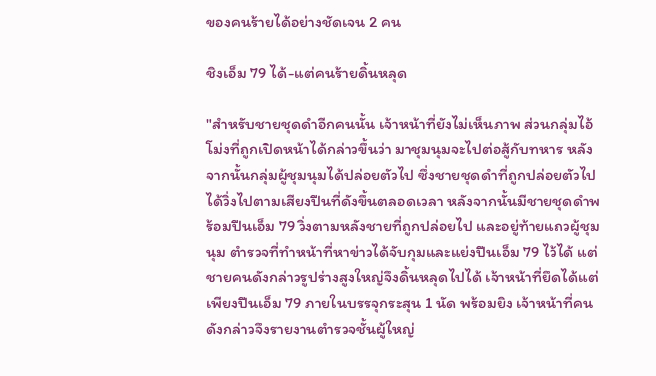ของคนร้ายได้อย่างชัดเจน 2 คน

ชิงเอ็ม 79 ได้-แต่คนร้ายดิ้นหลุด

"สำหรับชายชุดดำอีกคนนั้น เจ้าหน้าที่ยังไม่เห็นภาพ ส่วนกลุ่มไอ้โม่งที่ถูกเปิดหน้าได้กล่าวขึ้นว่า มาชุมนุมจะไปต่อสู้กับทหาร หลังจากนั้นกลุ่มผู้ชุมนุมได้ปล่อยตัวไป ซึ่งชายชุดดำที่ถูกปล่อยตัวไป ได้วิ่งไปตามเสียงปืนที่ดังขึ้นตลอดเวลา หลังจากนั้นมีชายชุดดำพร้อมปืนเอ็ม 79 วิ่งตามหลังชายที่ถูกปล่อยไป และอยู่ท้ายแถวผู้ชุมนุม ตำรวจที่ทำหน้าที่หาข่าวได้จับกุมและแย่งปืนเอ็ม 79 ไว้ได้ แต่ชายคนดังกล่าวรูปร่างสูงใหญ่จึงดิ้นหลุดไปได้ เจ้าหน้าที่ยึดได้แต่เพียงปืนเอ็ม 79 ภายในบรรจุกระสุน 1 นัด พร้อมยิง เจ้าหน้าที่คนดังกล่าวจึงรายงานตำรวจชั้นผู้ใหญ่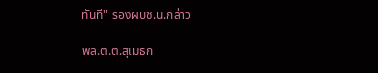ทันที" รองผบช.น.กล่าว

พล.ต.ต.สุเมธก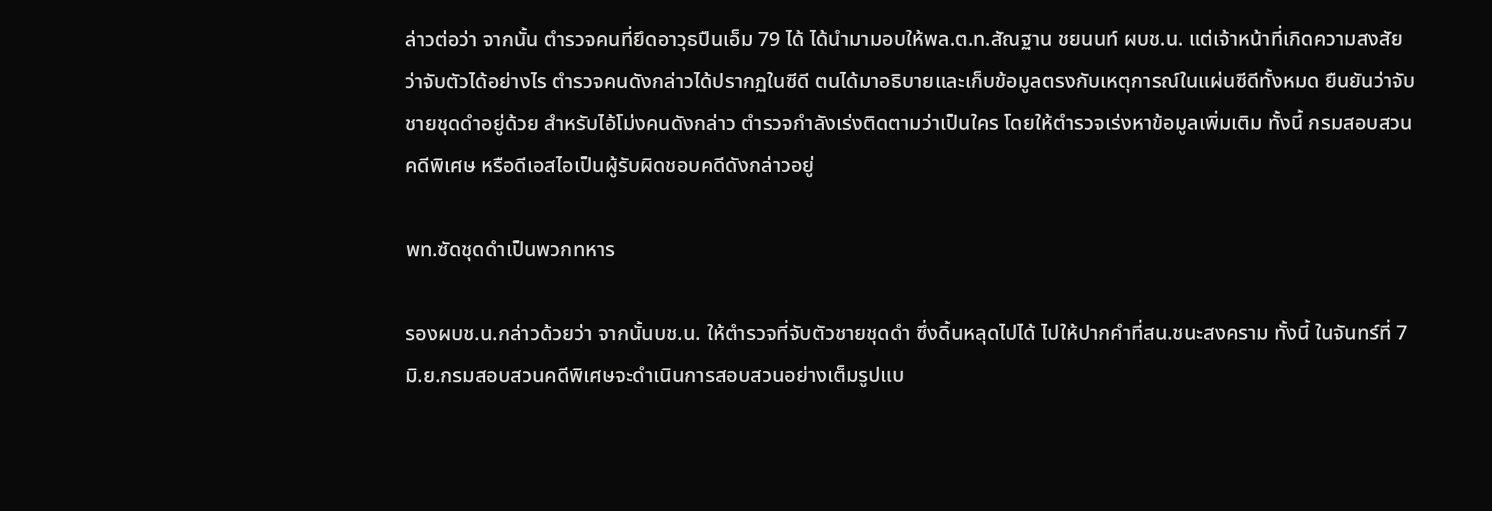ล่าวต่อว่า จากนั้น ตำรวจคนที่ยึดอาวุธปืนเอ็ม 79 ได้ ได้นำมามอบให้พล.ต.ท.สัณฐาน ชยนนท์ ผบช.น. แต่เจ้าหน้าที่เกิดความสงสัยว่าจับตัวได้อย่างไร ตำรวจคนดังกล่าวได้ปรากฏในซีดี ตนได้มาอธิบายและเก็บข้อมูลตรงกับเหตุการณ์ในแผ่นซีดีทั้งหมด ยืนยันว่าจับชายชุดดำอยู่ด้วย สำหรับไอ้โม่งคนดังกล่าว ตำรวจกำลังเร่งติดตามว่าเป็นใคร โดยให้ตำรวจเร่งหาข้อมูลเพิ่มเติม ทั้งนี้ กรมสอบสวนคดีพิเศษ หรือดีเอสไอเป็นผู้รับผิดชอบคดีดังกล่าวอยู่

พท.ซัดชุดดำเป็นพวกทหาร

รองผบช.น.กล่าวด้วยว่า จากนั้นบช.น. ให้ตำรวจที่จับตัวชายชุดดำ ซึ่งดิ้นหลุดไปได้ ไปให้ปากคำที่สน.ชนะสงคราม ทั้งนี้ ในจันทร์ที่ 7 มิ.ย.กรมสอบสวนคดีพิเศษจะดำเนินการสอบสวนอย่างเต็มรูปแบ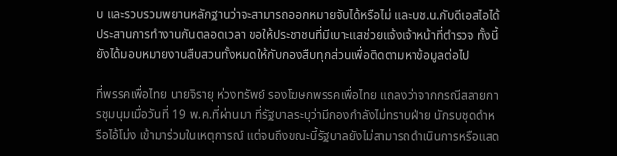บ และรวบรวมพยานหลักฐานว่าจะสามารถออกหมายจับได้หรือไม่ และบช.น.กับดีเอสไอได้ประสานการทำงานกันตลอดเวลา ขอให้ประชาชนที่มีเบาะแสช่วยแจ้งเจ้าหน้าที่ตำรวจ ทั้งนี้ ยังได้มอบหมายงานสืบสวนทั้งหมดให้กับกองสืบทุกส่วนเพื่อติดตามหาข้อมูลต่อไป

ที่พรรคเพื่อไทย นายจิรายุ ห่วงทรัพย์ รองโฆษกพรรคเพื่อไทย แถลงว่าจากกรณีสลายการชุมนุมเมื่อวันที่ 19 พ.ค.ที่ผ่านมา ที่รัฐบาลระบุว่ามีกองกำลังไม่ทราบฝ่าย นักรบชุดดำหรือไอ้โม่ง เข้ามาร่วมในเหตุการณ์ แต่จนถึงขณะนี้รัฐบาลยังไม่สามารถดำเนินการหรือแสด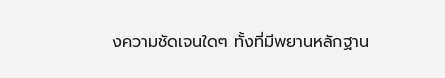งความชัดเจนใดๆ ทั้งที่มีพยานหลักฐาน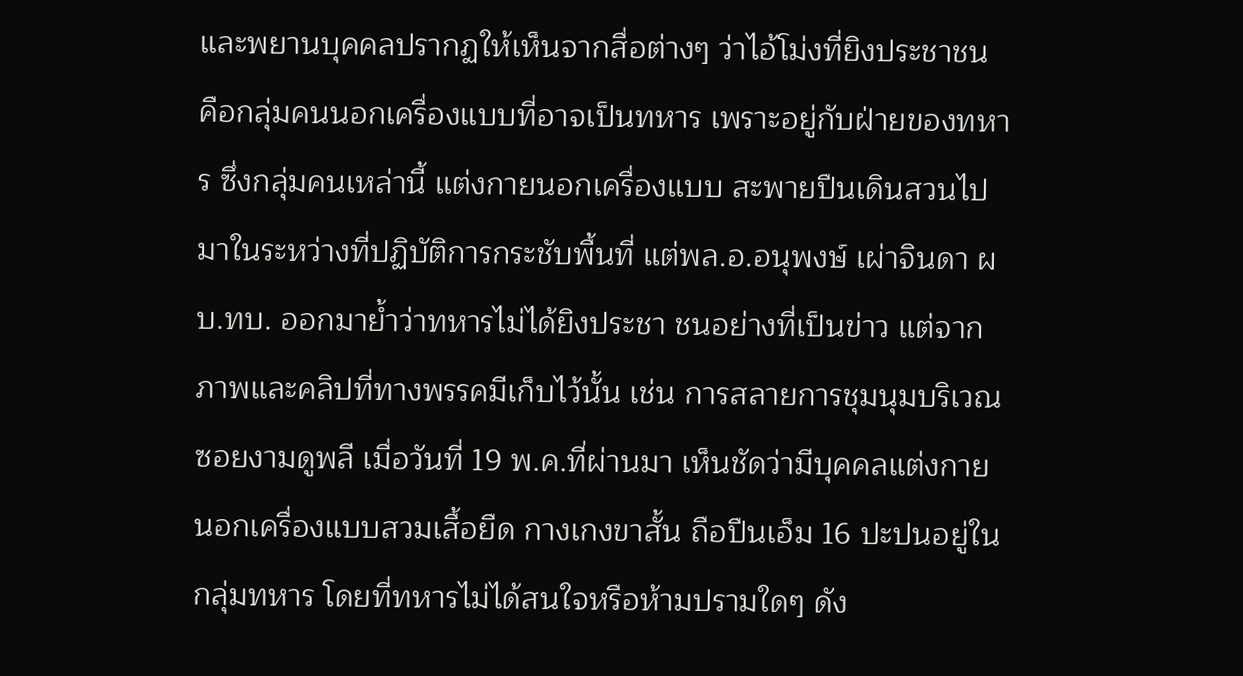และพยานบุคคลปรากฏให้เห็นจากสื่อต่างๆ ว่าไอ้โม่งที่ยิงประชาชน คือกลุ่มคนนอกเครื่องแบบที่อาจเป็นทหาร เพราะอยู่กับฝ่ายของทหาร ซึ่งกลุ่มคนเหล่านี้ แต่งกายนอกเครื่องแบบ สะพายปืนเดินสวนไปมาในระหว่างที่ปฏิบัติการกระชับพื้นที่ แต่พล.อ.อนุพงษ์ เผ่าจินดา ผบ.ทบ. ออกมาย้ำว่าทหารไม่ได้ยิงประชา ชนอย่างที่เป็นข่าว แต่จากภาพและคลิปที่ทางพรรคมีเก็บไว้นั้น เช่น การสลายการชุมนุมบริเวณซอยงามดูพลี เมื่อวันที่ 19 พ.ค.ที่ผ่านมา เห็นชัดว่ามีบุคคลแต่งกายนอกเครื่องแบบสวมเสื้อยืด กางเกงขาสั้น ถือปืนเอ็ม 16 ปะปนอยู่ในกลุ่มทหาร โดยที่ทหารไม่ได้สนใจหรือห้ามปรามใดๆ ดัง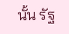นั้น รัฐ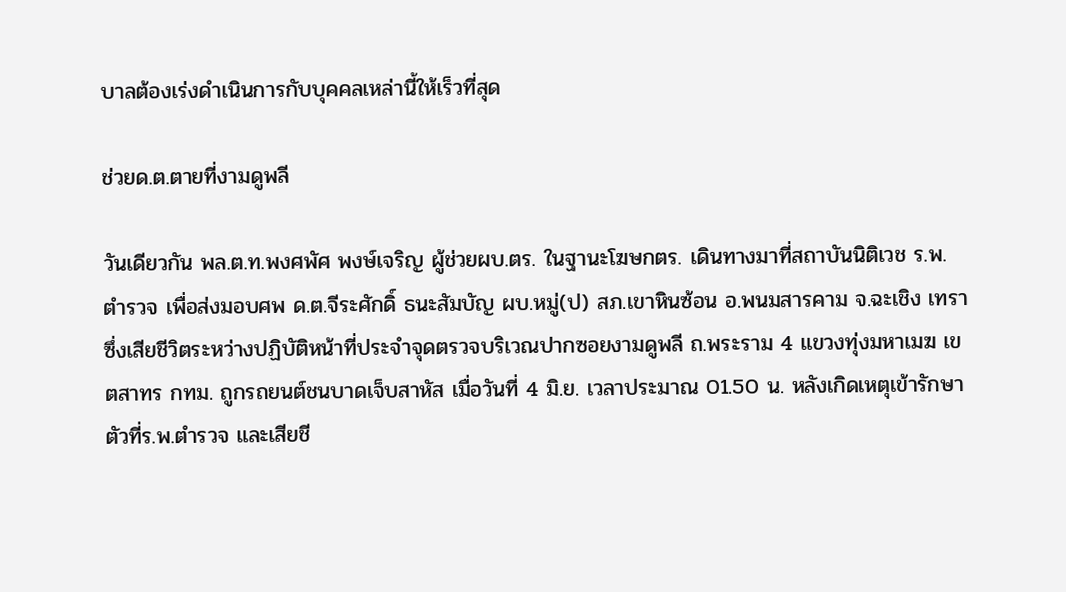บาลต้องเร่งดำเนินการกับบุคคลเหล่านี้ให้เร็วที่สุด

ช่วยด.ต.ตายที่งามดูพลี

วันเดียวกัน พล.ต.ท.พงศพัศ พงษ์เจริญ ผู้ช่วยผบ.ตร. ในฐานะโฆษกตร. เดินทางมาที่สถาบันนิติเวช ร.พ.ตำรวจ เพื่อส่งมอบศพ ด.ต.จีระศักดิ์ ธนะสัมบัญ ผบ.หมู่(ป) สภ.เขาหินซ้อน อ.พนมสารคาม จ.ฉะเชิง เทรา ซึ่งเสียชีวิตระหว่างปฏิบัติหน้าที่ประจำจุดตรวจบริเวณปากซอยงามดูพลี ถ.พระราม 4 แขวงทุ่งมหาเมฆ เขตสาทร กทม. ถูกรถยนต์ชนบาดเจ็บสาหัส เมื่อวันที่ 4 มิ.ย. เวลาประมาณ 01.50 น. หลังเกิดเหตุเข้ารักษาตัวที่ร.พ.ตำรวจ และเสียชี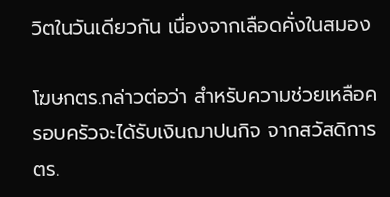วิตในวันเดียวกัน เนื่องจากเลือดคั่งในสมอง

โฆษกตร.กล่าวต่อว่า สำหรับความช่วยเหลือครอบครัวจะได้รับเงินฌาปนกิจ จากสวัสดิการตร.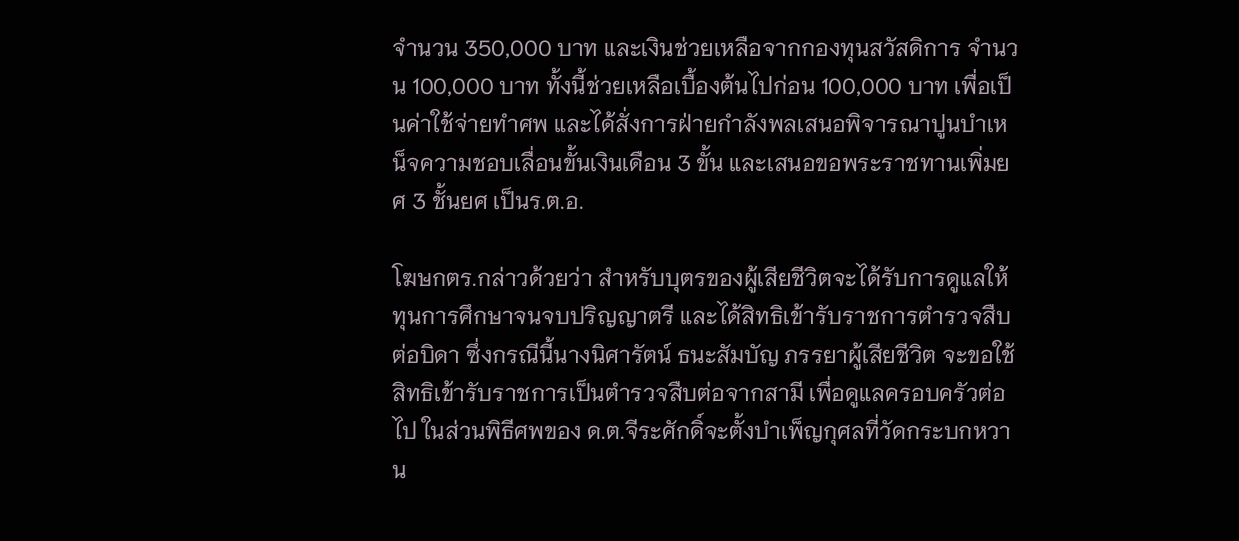จำนวน 350,000 บาท และเงินช่วยเหลือจากกองทุนสวัสดิการ จำนวน 100,000 บาท ทั้งนี้ช่วยเหลือเบื้องต้นไปก่อน 100,000 บาท เพื่อเป็นค่าใช้จ่ายทำศพ และได้สั่งการฝ่ายกำลังพลเสนอพิจารณาปูนบำเหน็จความชอบเลื่อนขั้นเงินเดือน 3 ขั้น และเสนอขอพระราชทานเพิ่มยศ 3 ชั้นยศ เป็นร.ต.อ.

โฆษกตร.กล่าวด้วยว่า สำหรับบุตรของผู้เสียชีวิตจะได้รับการดูแลให้ทุนการศึกษาจนจบปริญญาตรี และได้สิทธิเข้ารับราชการตำรวจสืบต่อบิดา ซึ่งกรณีนี้นางนิศารัตน์ ธนะสัมบัญ ภรรยาผู้เสียชีวิต จะขอใช้สิทธิเข้ารับราชการเป็นตำรวจสืบต่อจากสามี เพื่อดูแลครอบครัวต่อไป ในส่วนพิธีศพของ ด.ต.จีระศักดิ์จะตั้งบำเพ็ญกุศลที่วัดกระบกหวาน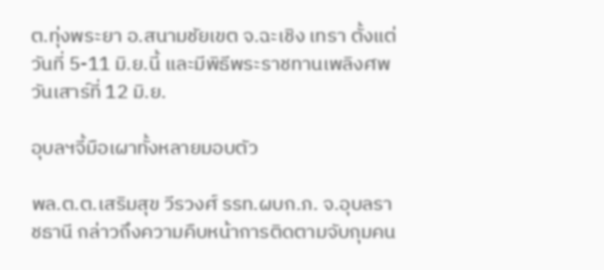ต.ทุ่งพระยา อ.สนามชัยเขต จ.ฉะเชิง เทรา ตั้งแต่วันที่ 5-11 มิ.ย.นี้ และมีพิธีพระราชทานเพลิงศพวันเสาร์ที่ 12 มิ.ย.

อุบลฯจี้มือเผาทั้งหลายมอบตัว

พล.ต.ต.เสริมสุข วีรวงศ์ รรท.ผบก.ภ. จ.อุบลราชธานี กล่าวถึงความคืบหน้าการติดตามจับกุมคน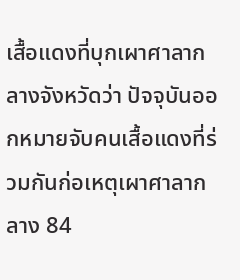เสื้อแดงที่บุกเผาศาลากลางจังหวัดว่า ปัจจุบันออกหมายจับคนเสื้อแดงที่ร่วมกันก่อเหตุเผาศาลากลาง 84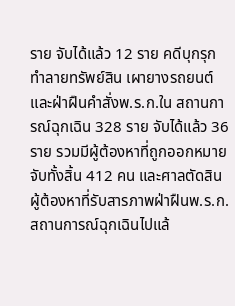ราย จับได้แล้ว 12 ราย คดีบุกรุกทำลายทรัพย์สิน เผายางรถยนต์ และฝ่าฝืนคำสั่งพ.ร.ก.ใน สถานการณ์ฉุกเฉิน 328 ราย จับได้แล้ว 36 ราย รวมมีผู้ต้องหาที่ถูกออกหมายจับทั้งสิ้น 412 คน และศาลตัดสินผู้ต้องหาที่รับสารภาพฝ่าฝืนพ.ร.ก.สถานการณ์ฉุกเฉินไปแล้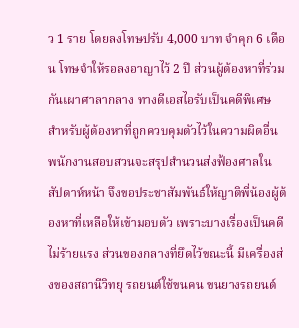ว 1 ราย โดยลงโทษปรับ 4,000 บาท จำคุก 6 เดือน โทษจำให้รอลงอาญาไว้ 2 ปี ส่วนผู้ต้องหาที่ร่วมกันเผาศาลากลาง ทางดีเอสไอรับเป็นคดีพิเศษ สำหรับผู้ต้องหาที่ถูกควบคุมตัวไว้ในความผิดอื่น พนักงานสอบสวนจะสรุปสำนวนส่งฟ้องศาลในสัปดาห์หน้า จึงขอประชาสัมพันธ์ให้ญาติพี่น้องผู้ต้องหาที่เหลือให้เข้ามอบตัว เพราะบางเรื่องเป็นคดีไม่ร้ายแรง ส่วนของกลางที่ยึดไว้ขณะนี้ มีเครื่องส่งของสถานีวิทยุ รถยนต์ใช้ขนคน ขนยางรถยนต์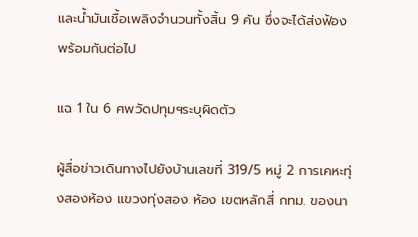และน้ำมันเชื้อเพลิงจำนวนทั้งสิ้น 9 คัน ซึ่งจะได้ส่งฟ้องพร้อมกันต่อไป

แฉ 1 ใน 6 ศพวัดปทุมฯระบุผิดตัว

ผู้สื่อข่าวเดินทางไปยังบ้านเลขที่ 319/5 หมู่ 2 การเคหะทุ่งสองห้อง แขวงทุ่งสอง ห้อง เขตหลักสี่ กทม. ของนา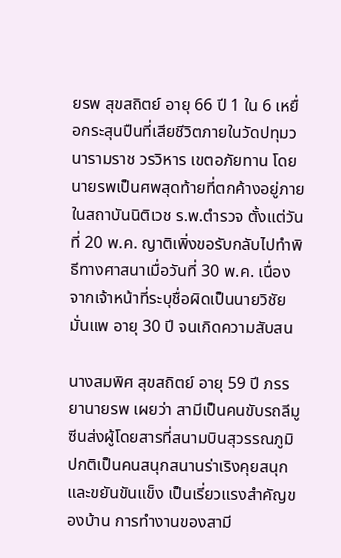ยรพ สุขสถิตย์ อายุ 66 ปี 1 ใน 6 เหยื่อกระสุนปืนที่เสียชีวิตภายในวัดปทุมวนารามราช วรวิหาร เขตอภัยทาน โดยนายรพเป็นศพสุดท้ายที่ตกค้างอยู่ภายในสถาบันนิติเวช ร.พ.ตำรวจ ตั้งแต่วันที่ 20 พ.ค. ญาติเพิ่งขอรับกลับไปทำพิธีทางศาสนาเมื่อวันที่ 30 พ.ค. เนื่องจากเจ้าหน้าที่ระบุชื่อผิดเป็นนายวิชัย มั่นแพ อายุ 30 ปี จนเกิดความสับสน

นางสมพิศ สุขสถิตย์ อายุ 59 ปี ภรรยานายรพ เผยว่า สามีเป็นคนขับรถลีมูซีนส่งผู้โดยสารที่สนามบินสุวรรณภูมิ ปกติเป็นคนสนุกสนานร่าเริงคุยสนุก และขยันขันแข็ง เป็นเรี่ยวแรงสำคัญของบ้าน การทำงานของสามี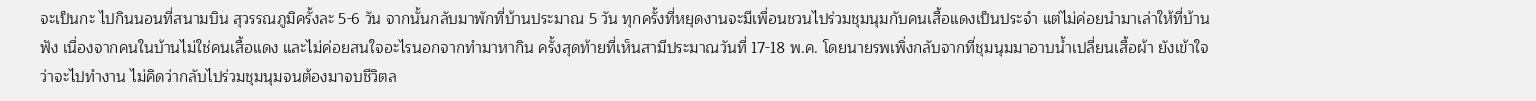จะเป็นกะ ไปกินนอนที่สนามบิน สุวรรณภูมิครั้งละ 5-6 วัน จากนั้นกลับมาพักที่บ้านประมาณ 5 วัน ทุกครั้งที่หยุดงานจะมีเพื่อนชวนไปร่วมชุมนุมกับคนเสื้อแดงเป็นประจำ แต่ไม่ค่อยนำมาเล่าให้ที่บ้านฟัง เนื่องจากคนในบ้านไม่ใช่คนเสื้อแดง และไม่ค่อยสนใจอะไรนอกจากทำมาหากิน ครั้งสุดท้ายที่เห็นสามีประมาณวันที่ 17-18 พ.ค. โดยนายรพเพิ่งกลับจากที่ชุมนุมมาอาบน้ำเปลี่ยนเสื้อผ้า ยังเข้าใจว่าจะไปทำงาน ไม่คิดว่ากลับไปร่วมชุมนุมจนต้องมาจบชีวิตล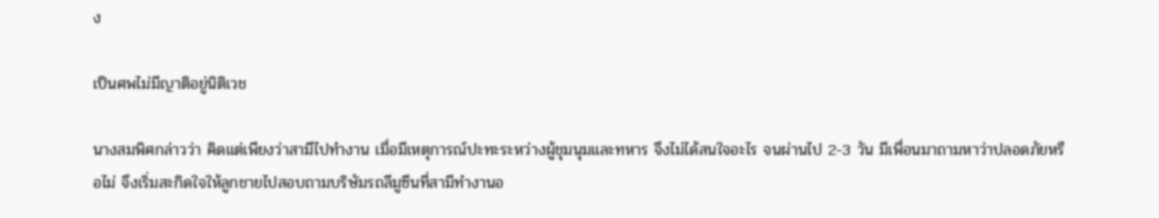ง

เป็นศพไม่มีญาติอยู่นิติเวช

นางสมพิศกล่าวว่า คิดแต่เพียงว่าสามีไปทำงาน เมื่อมีเหตุการณ์ปะทะระหว่างผู้ชุมนุมและทหาร จึงไม่ได้สนใจอะไร จนผ่านไป 2-3 วัน มีเพื่อนมาถามหาว่าปลอดภัยหรือไม่ จึงเริ่มสะกิดใจให้ลูกชายไปสอบถามบริษัมรถลีมูซีนที่สามีทำงานอ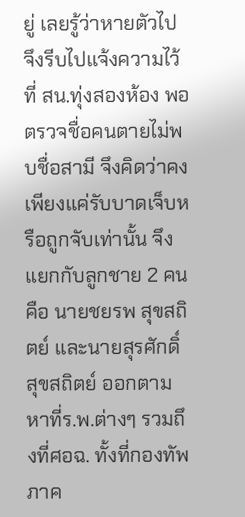ยู่ เลยรู้ว่าหายตัวไป จึงรีบไปแจ้งความไว้ที่ สน.ทุ่งสองห้อง พอตรวจชื่อคนตายไม่พบชื่อสามี จึงคิดว่าคงเพียงแค่รับบาดเจ็บหรือถูกจับเท่านั้น จึงแยกกับลูกชาย 2 คน คือ นายชยรพ สุขสถิตย์ และนายสุรศักดิ์ สุขสถิตย์ ออกตามหาที่ร.พ.ต่างๆ รวมถึงที่ศอฉ. ทั้งที่กองทัพภาค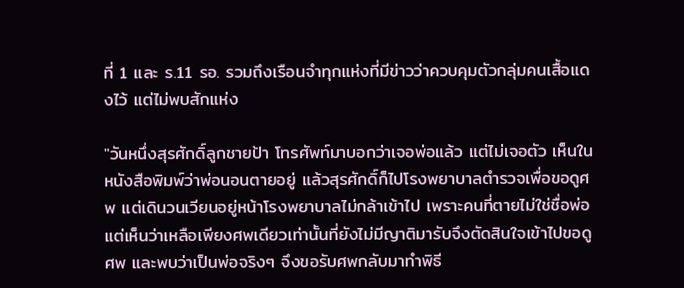ที่ 1 และ ร.11 รอ. รวมถึงเรือนจำทุกแห่งที่มีข่าวว่าควบคุมตัวกลุ่มคนเสื้อแดงไว้ แต่ไม่พบสักแห่ง

"วันหนึ่งสุรศักดิ์ลูกชายป้า โทรศัพท์มาบอกว่าเจอพ่อแล้ว แต่ไม่เจอตัว เห็นในหนังสือพิมพ์ว่าพ่อนอนตายอยู่ แล้วสุรศักดิ์ก็ไปโรงพยาบาลตำรวจเพื่อขอดูศพ แต่เดินวนเวียนอยู่หน้าโรงพยาบาลไม่กล้าเข้าไป เพราะคนที่ตายไม่ใช่ชื่อพ่อ แต่เห็นว่าเหลือเพียงศพเดียวเท่านั้นที่ยังไม่มีญาติมารับจึงตัดสินใจเข้าไปขอดูศพ และพบว่าเป็นพ่อจริงๆ จึงขอรับศพกลับมาทำพิธี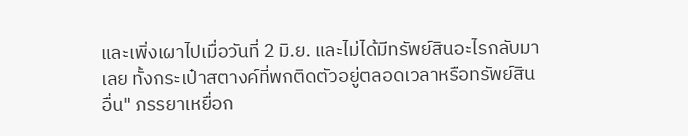และเพิ่งเผาไปเมื่อวันที่ 2 มิ.ย. และไม่ได้มีทรัพย์สินอะไรกลับมาเลย ทั้งกระเป๋าสตางค์ที่พกติดตัวอยู่ตลอดเวลาหรือทรัพย์สินอื่น" ภรรยาเหยื่อก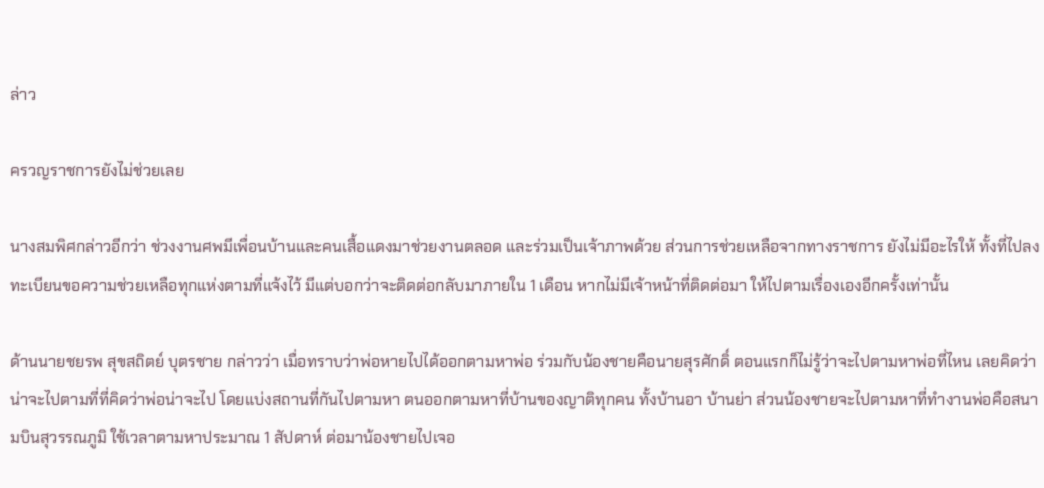ล่าว

ครวญราชการยังไม่ช่วยเลย

นางสมพิศกล่าวอีกว่า ช่วงงานศพมีเพื่อนบ้านและคนเสื้อแดงมาช่วยงานตลอด และร่วมเป็นเจ้าภาพด้วย ส่วนการช่วยเหลือจากทางราชการ ยังไม่มีอะไรให้ ทั้งที่ไปลงทะเบียนขอความช่วยเหลือทุกแห่งตามที่แจ้งไว้ มีแต่บอกว่าจะติดต่อกลับมาภายใน 1 เดือน หากไม่มีเจ้าหน้าที่ติดต่อมา ให้ไปตามเรื่องเองอีกครั้งเท่านั้น

ด้านนายชยรพ สุขสถิตย์ บุตรชาย กล่าวว่า เมื่อทราบว่าพ่อหายไปได้ออกตามหาพ่อ ร่วมกับน้องชายคือนายสุรศักดิ์ ตอนแรกก็ไม่รู้ว่าจะไปตามหาพ่อที่ไหน เลยคิดว่าน่าจะไปตามที่ที่คิดว่าพ่อน่าจะไป โดยแบ่งสถานที่กันไปตามหา ตนออกตามหาที่บ้านของญาติทุกคน ทั้งบ้านอา บ้านย่า ส่วนน้องชายจะไปตามหาที่ทำงานพ่อคือสนามบินสุวรรณภูมิ ใช้เวลาตามหาประมาณ 1 สัปดาห์ ต่อมาน้องชายไปเจอ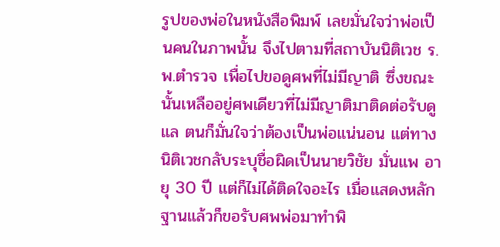รูปของพ่อในหนังสือพิมพ์ เลยมั่นใจว่าพ่อเป็นคนในภาพนั้น จึงไปตามที่สถาบันนิติเวช ร.พ.ตำรวจ เพื่อไปขอดูศพที่ไม่มีญาติ ซึ่งขณะนั้นเหลืออยู่ศพเดียวที่ไม่มีญาติมาติดต่อรับดูแล ตนก็มั่นใจว่าต้องเป็นพ่อแน่นอน แต่ทางนิติเวชกลับระบุชื่อผิดเป็นนายวิชัย มั่นแพ อายุ 30 ปี แต่ก็ไม่ได้ติดใจอะไร เมื่อแสดงหลักฐานแล้วก็ขอรับศพพ่อมาทำพิ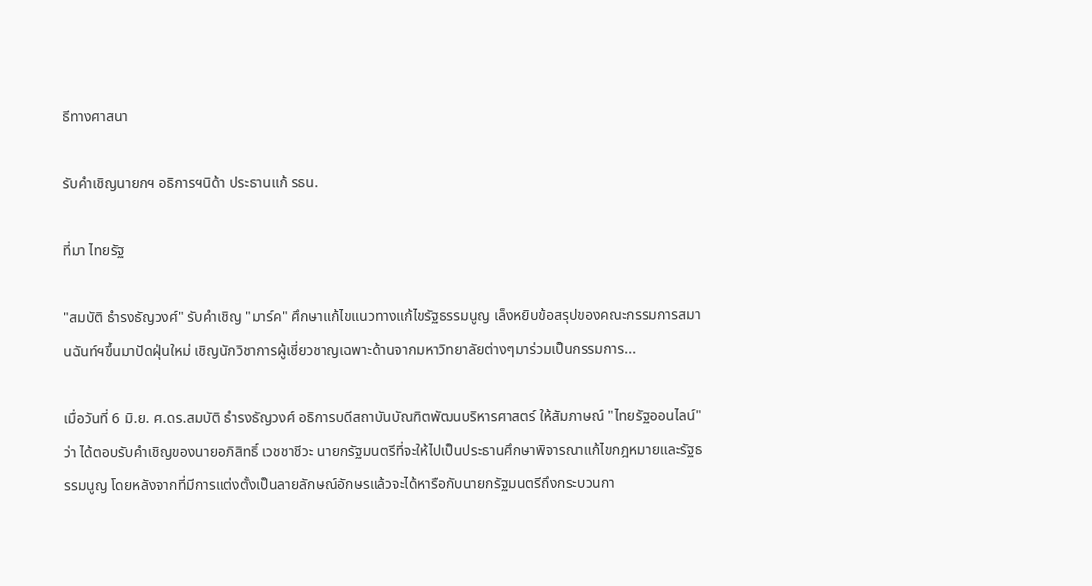ธีทางศาสนา

รับคำเชิญนายกฯ อธิการฯนิด้า ประธานแก้ รธน.

ที่มา ไทยรัฐ

"สมบัติ ธำรงธัญวงศ์" รับคำเชิญ "มาร์ค" ศึกษาแก้ไขแนวทางแก้ไขรัฐธรรมนูญ เล็งหยิบข้อสรุปของคณะกรรมการสมานฉันท์ฯขึ้นมาปัดฝุ่นใหม่ เชิญนักวิชาการผู้เชี่ยวชาญเฉพาะด้านจากมหาวิทยาลัยต่างๆมาร่วมเป็นกรรมการ...

เมื่อวันที่ 6 มิ.ย. ศ.ดร.สมบัติ ธำรงธัญวงศ์ อธิการบดีสถาบันบัณฑิตพัฒนบริหารศาสตร์ ให้สัมภาษณ์ "ไทยรัฐออนไลน์" ว่า ได้ตอบรับคำเชิญของนายอภิสิทธิ์ เวชชาชีวะ นายกรัฐมนตรีที่จะให้ไปเป็นประธานศึกษาพิจารณาแก้ไขกฎหมายและรัฐธรรมนูญ โดยหลังจากที่มีการแต่งตั้งเป็นลายลักษณ์อักษรแล้วจะได้หารือกับนายกรัฐมนตรีถึงกระบวนกา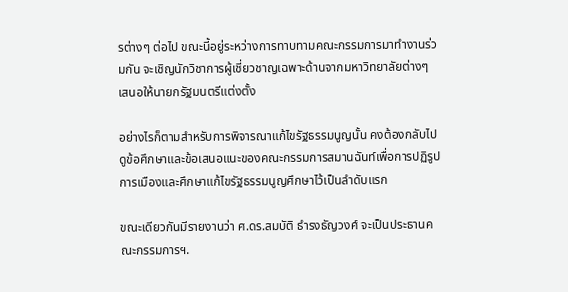รต่างๆ ต่อไป ขณะนี้อยู่ระหว่างการทาบทามคณะกรรมการมาทำงานร่วมกัน จะเชิญนักวิชาการผู้เชี่ยวชาญเฉพาะด้านจากมหาวิทยาลัยต่างๆ เสนอให้นายกรัฐมนตรีแต่งตั้ง

อย่างไรก็ตามสำหรับการพิจารณาแก้ไขรัฐธรรมนูญนั้น คงต้องกลับไปดูข้อศึกษาและข้อเสนอแนะของคณะกรรมการสมานฉันท์เพื่อการปฏิรูปการเมืองและศึกษาแก้ไขรัฐธรรมนูญศึกษาไว้เป็นลำดับแรก

ขณะเดียวกันมีรายงานว่า ศ.ดร.สมบัติ ธำรงธัญวงศ์ จะเป็นประธานคณะกรรมการฯ.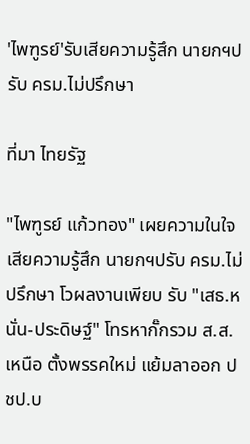'ไพฑูรย์'รับเสียความรู้สึก นายกฯปรับ ครม.ไม่ปรึกษา

ที่มา ไทยรัฐ

"ไพฑูรย์ แก้วทอง" เผยความในใจเสียความรู้สึก นายกฯปรับ ครม.ไม่ปรึกษา โวผลงานเพียบ รับ "เสธ.หนั่น-ประดิษฐ์" โทรหากั๊กรวม ส.ส.เหนือ ตั้งพรรคใหม่ แย้มลาออก ปชป.บ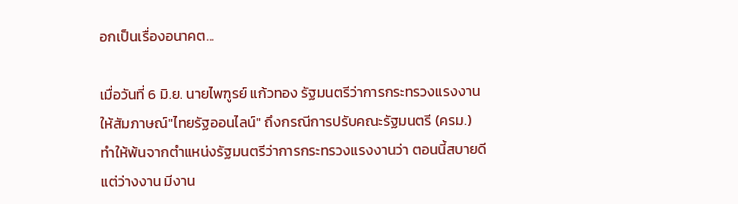อกเป็นเรื่องอนาคต...

เมื่อวันที่ 6 มิ.ย. นายไพฑูรย์ แก้วทอง รัฐมนตรีว่าการกระทรวงแรงงาน ให้สัมภาษณ์"ไทยรัฐออนไลน์" ถึงกรณีการปรับคณะรัฐมนตรี (ครม.) ทำให้พ้นจากตำแหน่งรัฐมนตรีว่าการกระทรวงแรงงานว่า ตอนนี้สบายดี แต่ว่างงาน มีงาน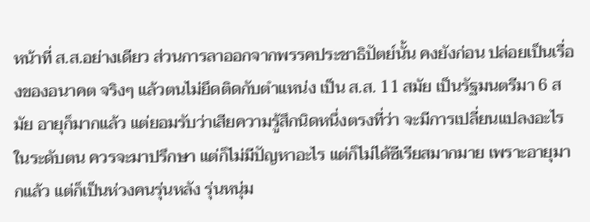หน้าที่ ส.ส.อย่างเดียว ส่วนการลาออกจากพรรคประชาธิปัตย์นั้น คงยังก่อน ปล่อยเป็นเรื่องของอนาคต จริงๆ แล้วตนไม่ยึดติดกับตำแหน่ง เป็น ส.ส. 11 สมัย เป็นรัฐมนตรีมา 6 สมัย อายุก็มากแล้ว แต่ยอมรับว่าเสียความรู้สึกนิดหนึ่งตรงที่ว่า จะมีการเปลี่ยนแปลงอะไรในระดับตน ควรจะมาปรึกษา แต่ก็ไม่มีปัญหาอะไร แต่ก็ไม่ได้ซีเรียสมากมาย เพราะอายุมากแล้ว แต่ก็เป็นห่วงคนรุ่นหลัง รุ่นหนุ่ม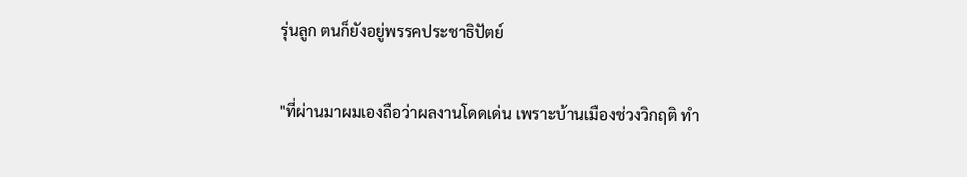รุ่นลูก ตนก็ยังอยู่พรรคประชาธิปัตย์

"ที่ผ่านมาผมเองถือว่าผลงานโดดเด่น เพราะบ้านเมืองช่วงวิกฤติ ทำ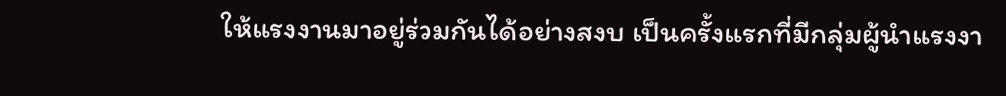ให้แรงงานมาอยู่ร่วมกันได้อย่างสงบ เป็นครั้งแรกที่มีกลุ่มผู้นำแรงงา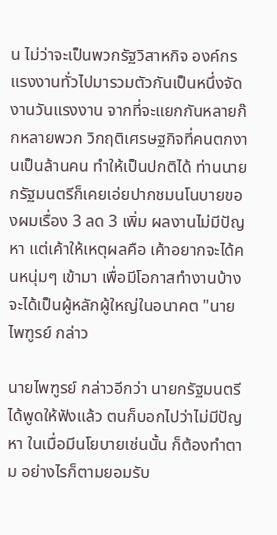น ไม่ว่าจะเป็นพวกรัฐวิสาหกิจ องค์กรแรงงานทั่วไปมารวมตัวกันเป็นหนึ่งจัดงานวันแรงงาน จากที่จะแยกกันหลายก๊กหลายพวก วิกฤติเศรษฐกิจที่คนตกงานเป็นล้านคน ทำให้เป็นปกติได้ ท่านนายกรัฐมนตรีก็เคยเอ่ยปากชมนโนบายของผมเรื่อง 3 ลด 3 เพิ่ม ผลงานไม่มีปัญหา แต่เค้าให้เหตุผลคือ เค้าอยากจะได้คนหนุ่มๆ เข้ามา เพื่อมีโอกาสทำงานบ้าง จะได้เป็นผู้หลักผู้ใหญ่ในอนาคต "นายไพฑูรย์ กล่าว

นายไพฑูรย์ กล่าวอีกว่า นายกรัฐมนตรีได้พูดให้ฟังแล้ว ตนก็บอกไปว่าไม่มีปัญหา ในเมื่อมีนโยบายเช่นนั้น ก็ต้องทำตาม อย่างไรก็ตามยอมรับ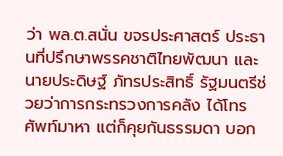ว่า พล.ต.สนั่น ขจรประศาสตร์ ประธานที่ปรึกษาพรรคชาติไทยพัฒนา และนายประดิษฐ์ ภัทรประสิทธิ์ รัฐมนตรีช่วยว่าการกระทรวงการคลัง ได้โทรศัพท์มาหา แต่ก็คุยกันธรรมดา บอก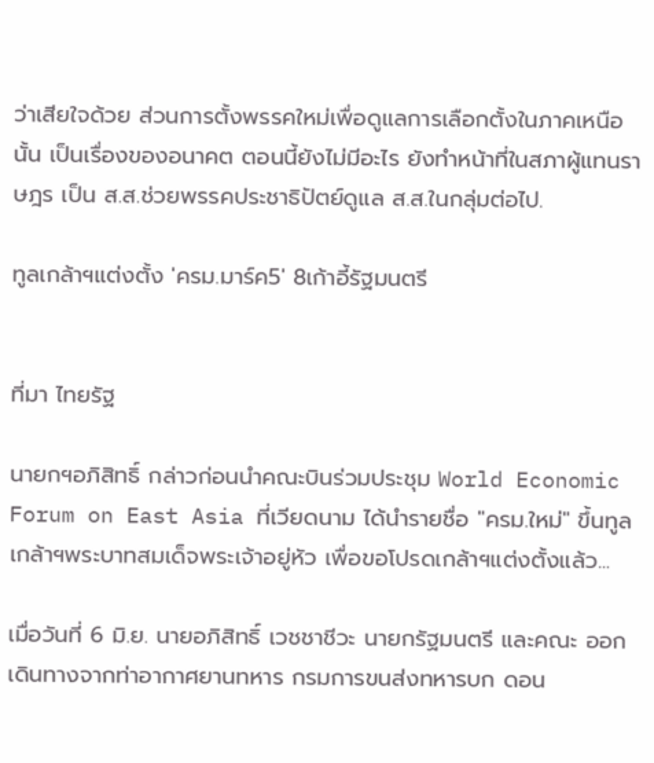ว่าเสียใจด้วย ส่วนการตั้งพรรคใหม่เพื่อดูแลการเลือกตั้งในภาคเหนือนั้น เป็นเรื่องของอนาคต ตอนนี้ยังไม่มีอะไร ยังทำหน้าที่ในสภาผู้แทนราษฎร เป็น ส.ส.ช่วยพรรคประชาธิปัตย์ดูแล ส.ส.ในกลุ่มต่อไป.

ทูลเกล้าฯแต่งตั้ง 'ครม.มาร์ค5' 8เก้าอี้รัฐมนตรี


ที่มา ไทยรัฐ

นายกฯอภิสิทธิ์ กล่าวก่อนนำคณะบินร่วมประชุม World Economic Forum on East Asia ที่เวียดนาม ได้นำรายชื่อ "ครม.ใหม่" ขึ้นทูลเกล้าฯพระบาทสมเด็จพระเจ้าอยู่หัว เพื่อขอโปรดเกล้าฯแต่งตั้งแล้ว...

เมื่อวันที่ 6 มิ.ย. นายอภิสิทธิ์ เวชชาชีวะ นายกรัฐมนตรี และคณะ ออกเดินทางจากท่าอากาศยานทหาร กรมการขนส่งทหารบก ดอน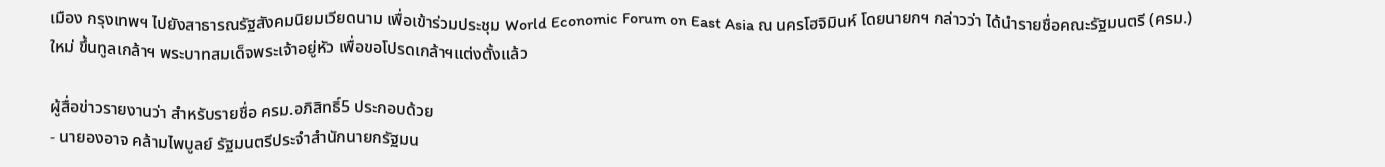เมือง กรุงเทพฯ ไปยังสาธารณรัฐสังคมนิยมเวียดนาม เพื่อเข้าร่วมประชุม World Economic Forum on East Asia ณ นครโฮจิมินห์ โดยนายกฯ กล่าวว่า ได้นำรายชื่อคณะรัฐมนตรี (ครม.) ใหม่ ขึ้นทูลเกล้าฯ พระบาทสมเด็จพระเจ้าอยู่หัว เพื่อขอโปรดเกล้าฯแต่งตั้งแล้ว

ผู้สื่อข่าวรายงานว่า สำหรับรายชื่อ ครม.อภิสิทธิ์5 ประกอบด้วย
- นายองอาจ คล้ามไพบูลย์ รัฐมนตรีประจำสำนักนายกรัฐมน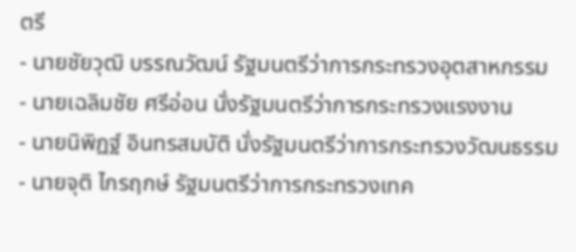ตรี
- นายชัยวุฒิ บรรณวัฒน์ รัฐมนตรีว่าการกระทรวงอุตสาหกรรม
- นายเฉลิมชัย ศรีอ่อน นั่งรัฐมนตรีว่าการกระทรวงแรงงาน
- นายนิพิฏฐ์ อินทรสมบัติ นั่งรัฐมนตรีว่าการกระทรวงวัฒนธรรม
- นายจุติ ไกรฤกษ์ รัฐมนตรีว่าการกระทรวงเทค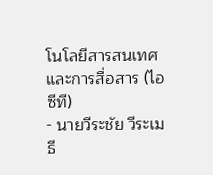โนโลยีสารสนเทศและการสื่อสาร (ไอซีที)
- นายวีระชัย วีระเมธี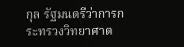กุล รัฐมนตรีว่าการกระทรวงวิทยาศาต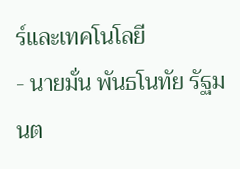ร์และเทคโนโลยี
- นายมั่น พันธโนทัย รัฐมนต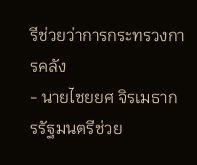รีช่วยว่าการกระทรวงการคลัง
- นายไชยยศ จิรเมธากรรัฐมนตรีช่วย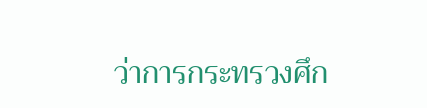ว่าการกระทรวงศึก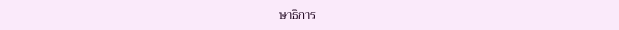ษาธิการ